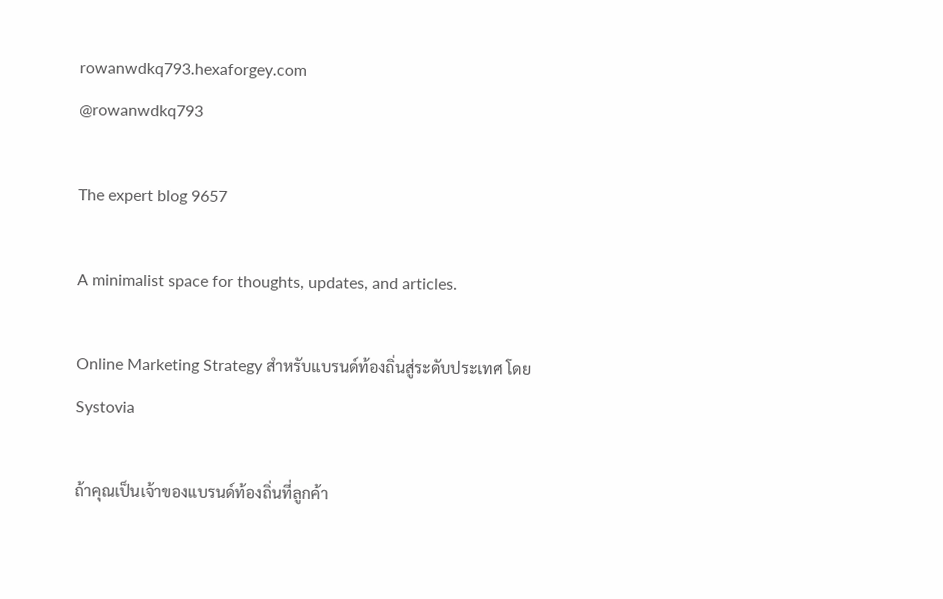rowanwdkq793.hexaforgey.com
@rowanwdkq793

The expert blog 9657

A minimalist space for thoughts, updates, and articles.

Online Marketing Strategy สำหรับแบรนด์ท้องถิ่นสู่ระดับประเทศ โดย Systovia

ถ้าคุณเป็นเจ้าของแบรนด์ท้องถิ่นที่ลูกค้า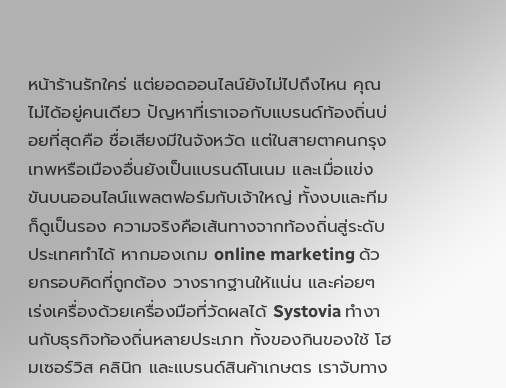หน้าร้านรักใคร่ แต่ยอดออนไลน์ยังไม่ไปถึงไหน คุณไม่ได้อยู่คนเดียว ปัญหาที่เราเจอกับแบรนด์ท้องถิ่นบ่อยที่สุดคือ ชื่อเสียงมีในจังหวัด แต่ในสายตาคนกรุงเทพหรือเมืองอื่นยังเป็นแบรนด์โนเนม และเมื่อแข่งขันบนออนไลน์แพลตฟอร์มกับเจ้าใหญ่ ทั้งงบและทีมก็ดูเป็นรอง ความจริงคือเส้นทางจากท้องถิ่นสู่ระดับประเทศทำได้ หากมองเกม online marketing ด้วยกรอบคิดที่ถูกต้อง วางรากฐานให้แน่น และค่อยๆ เร่งเครื่องด้วยเครื่องมือที่วัดผลได้ Systovia ทำงานกับธุรกิจท้องถิ่นหลายประเภท ทั้งของกินของใช้ โฮมเซอร์วิส คลินิก และแบรนด์สินค้าเกษตร เราจับทาง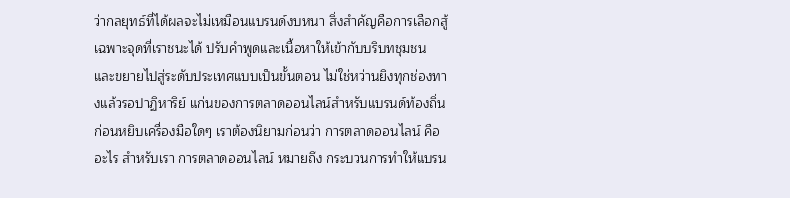ว่ากลยุทธ์ที่ได้ผลจะไม่เหมือนแบรนด์งบหนา สิ่งสำคัญคือการเลือกสู้เฉพาะจุดที่เราชนะได้ ปรับคำพูดและเนื้อหาให้เข้ากับบริบทชุมชน และขยายไปสู่ระดับประเทศแบบเป็นขั้นตอน ไม่ใช่หว่านยิงทุกช่องทางแล้วรอปาฏิหาริย์ แก่นของการตลาดออนไลน์สำหรับแบรนด์ท้องถิ่น ก่อนหยิบเครื่องมือใดๆ เราต้องนิยามก่อนว่า การตลาดออนไลน์ คืออะไร สำหรับเรา การตลาดออนไลน์ หมายถึง กระบวนการทำให้แบรน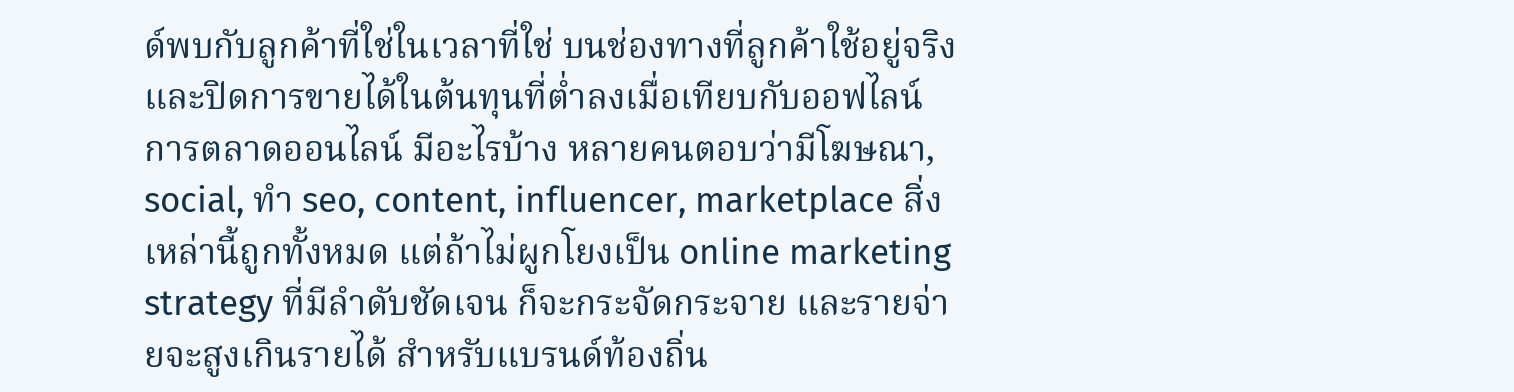ด์พบกับลูกค้าที่ใช่ในเวลาที่ใช่ บนช่องทางที่ลูกค้าใช้อยู่จริง และปิดการขายได้ในต้นทุนที่ต่ำลงเมื่อเทียบกับออฟไลน์ การตลาดออนไลน์ มีอะไรบ้าง หลายคนตอบว่ามีโฆษณา, social, ทำ seo, content, influencer, marketplace สิ่งเหล่านี้ถูกทั้งหมด แต่ถ้าไม่ผูกโยงเป็น online marketing strategy ที่มีลำดับชัดเจน ก็จะกระจัดกระจาย และรายจ่ายจะสูงเกินรายได้ สำหรับแบรนด์ท้องถิ่น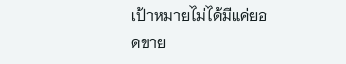เป้าหมายไม่ได้มีแค่ยอดขาย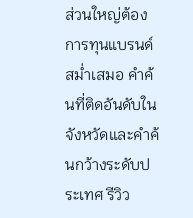ส่วนใหญ่ต้องการทุนแบรนด์สม่ำเสมอ คำค้นที่ติดอันดับในจังหวัดและคำค้นกว้างระดับประเทศ รีวิว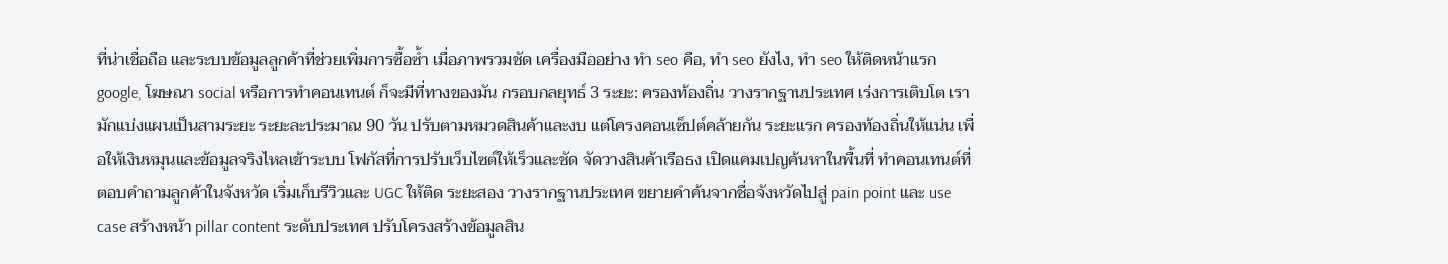ที่น่าเชื่อถือ และระบบข้อมูลลูกค้าที่ช่วยเพิ่มการซื้อซ้ำ เมื่อภาพรวมชัด เครื่องมืออย่าง ทํา seo คือ, ทํา seo ยังไง, ทํา seo ให้ติดหน้าแรก google, โฆษณา social หรือการทำคอนเทนต์ ก็จะมีที่ทางของมัน กรอบกลยุทธ์ 3 ระยะ: ครองท้องถิ่น วางรากฐานประเทศ เร่งการเติบโต เรามักแบ่งแผนเป็นสามระยะ ระยะละประมาณ 90 วัน ปรับตามหมวดสินค้าและงบ แต่โครงคอนเซ็ปต์คล้ายกัน ระยะแรก ครองท้องถิ่นให้แน่น เพื่อให้เงินหมุนและข้อมูลจริงไหลเข้าระบบ โฟกัสที่การปรับเว็บไซต์ให้เร็วและชัด จัดวางสินค้าเรือธง เปิดแคมเปญค้นหาในพื้นที่ ทำคอนเทนต์ที่ตอบคำถามลูกค้าในจังหวัด เริ่มเก็บรีวิวและ UGC ให้ติด ระยะสอง วางรากฐานประเทศ ขยายคำค้นจากชื่อจังหวัดไปสู่ pain point และ use case สร้างหน้า pillar content ระดับประเทศ ปรับโครงสร้างข้อมูลสิน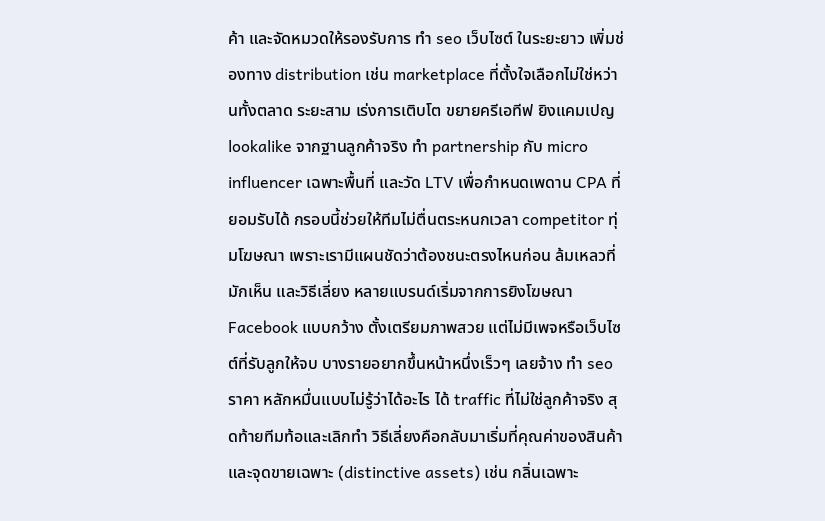ค้า และจัดหมวดให้รองรับการ ทํา seo เว็บไซต์ ในระยะยาว เพิ่มช่องทาง distribution เช่น marketplace ที่ตั้งใจเลือกไม่ใช่หว่านทั้งตลาด ระยะสาม เร่งการเติบโต ขยายครีเอทีฟ ยิงแคมเปญ lookalike จากฐานลูกค้าจริง ทำ partnership กับ micro influencer เฉพาะพื้นที่ และวัด LTV เพื่อกำหนดเพดาน CPA ที่ยอมรับได้ กรอบนี้ช่วยให้ทีมไม่ตื่นตระหนกเวลา competitor ทุ่มโฆษณา เพราะเรามีแผนชัดว่าต้องชนะตรงไหนก่อน ล้มเหลวที่มักเห็น และวิธีเลี่ยง หลายแบรนด์เริ่มจากการยิงโฆษณา Facebook แบบกว้าง ตั้งเตรียมภาพสวย แต่ไม่มีเพจหรือเว็บไซต์ที่รับลูกให้จบ บางรายอยากขึ้นหน้าหนึ่งเร็วๆ เลยจ้าง ทํา seo ราคา หลักหมื่นแบบไม่รู้ว่าได้อะไร ได้ traffic ที่ไม่ใช่ลูกค้าจริง สุดท้ายทีมท้อและเลิกทำ วิธีเลี่ยงคือกลับมาเริ่มที่คุณค่าของสินค้าและจุดขายเฉพาะ (distinctive assets) เช่น กลิ่นเฉพาะ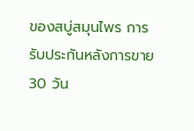ของสบู่สมุนไพร การรับประกันหลังการขาย 30 วัน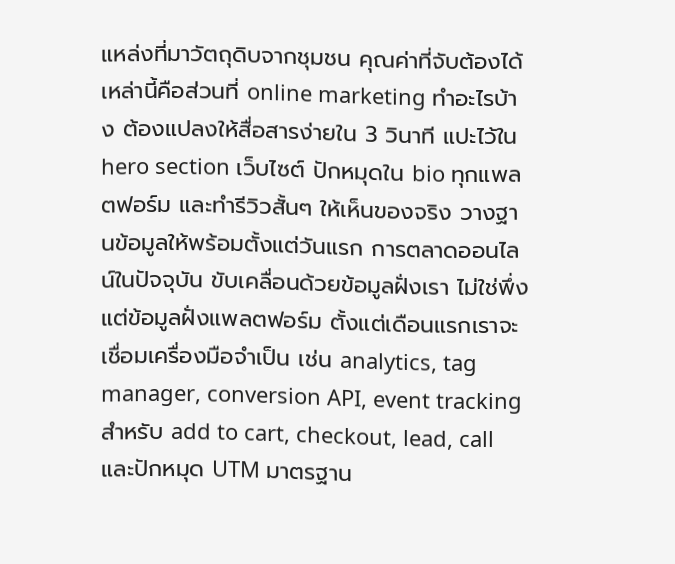แหล่งที่มาวัตถุดิบจากชุมชน คุณค่าที่จับต้องได้เหล่านี้คือส่วนที่ online marketing ทําอะไรบ้าง ต้องแปลงให้สื่อสารง่ายใน 3 วินาที แปะไว้ใน hero section เว็บไซต์ ปักหมุดใน bio ทุกแพลตฟอร์ม และทำรีวิวสั้นๆ ให้เห็นของจริง วางฐานข้อมูลให้พร้อมตั้งแต่วันแรก การตลาดออนไลน์ในปัจจุบัน ขับเคลื่อนด้วยข้อมูลฝั่งเรา ไม่ใช่พึ่งแต่ข้อมูลฝั่งแพลตฟอร์ม ตั้งแต่เดือนแรกเราจะเชื่อมเครื่องมือจำเป็น เช่น analytics, tag manager, conversion API, event tracking สำหรับ add to cart, checkout, lead, call และปักหมุด UTM มาตรฐาน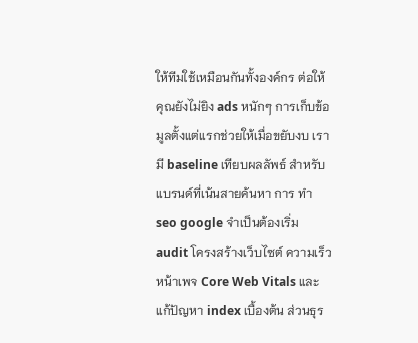ให้ทีมใช้เหมือนกันทั้งองค์กร ต่อให้คุณยังไม่ยิง ads หนักๆ การเก็บข้อมูลตั้งแต่แรกช่วยให้เมื่อขยับงบ เรามี baseline เทียบผลลัพธ์ สำหรับแบรนด์ที่เน้นสายค้นหา การ ทํา seo google จำเป็นต้องเริ่ม audit โครงสร้างเว็บไซต์ ความเร็วหน้าเพจ Core Web Vitals และแก้ปัญหา index เบื้องต้น ส่วนธุร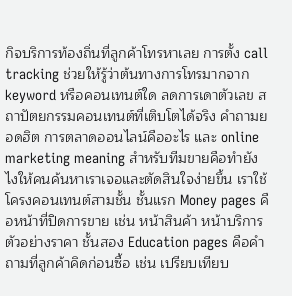กิจบริการท้องถิ่นที่ลูกค้าโทรหาเลย การตั้ง call tracking ช่วยให้รู้ว่าต้นทางการโทรมากจาก keyword หรือคอนเทนต์ใด ลดการเดาตัวเลข สถาปัตยกรรมคอนเทนต์ที่เติบโตได้จริง คำถามยอดฮิต การตลาดออนไลน์คืออะไร และ online marketing meaning สำหรับทีมขายคือทำยังไงให้คนค้นหาเราเจอและตัดสินใจง่ายขึ้น เราใช้โครงคอนเทนต์สามชั้น ชั้นแรก Money pages คือหน้าที่ปิดการขาย เช่น หน้าสินค้า หน้าบริการ ตัวอย่างราคา ชั้นสอง Education pages คือคำถามที่ลูกค้าคิดก่อนซื้อ เช่น เปรียบเทียบ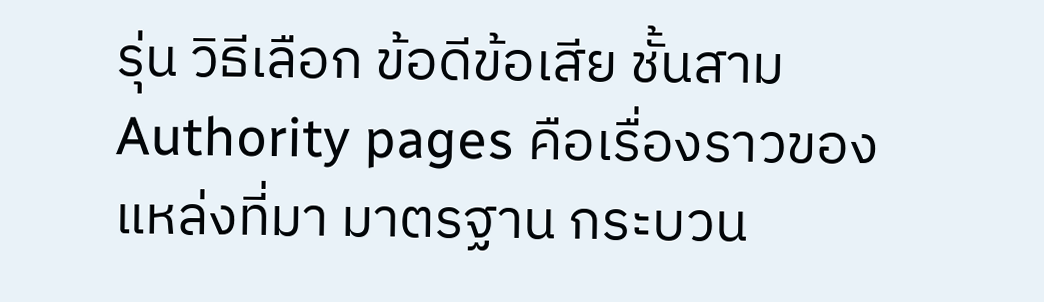รุ่น วิธีเลือก ข้อดีข้อเสีย ชั้นสาม Authority pages คือเรื่องราวของแหล่งที่มา มาตรฐาน กระบวน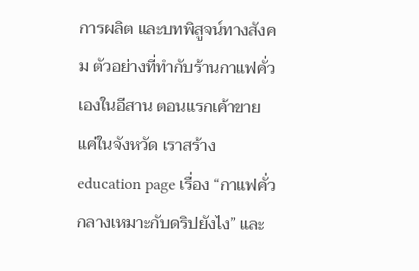การผลิต และบทพิสูจน์ทางสังคม ตัวอย่างที่ทำกับร้านกาแฟคั่วเองในอีสาน ตอนแรกเค้าขายแค่ในจังหวัด เราสร้าง education page เรื่อง “กาแฟคั่วกลางเหมาะกับดริปยังไง” และ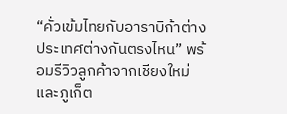“คั่วเข้มไทยกับอาราบิก้าต่างประเทศต่างกันตรงไหน” พร้อมรีวิวลูกค้าจากเชียงใหม่และภูเก็ต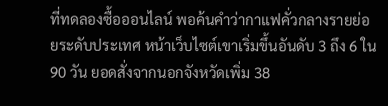ที่ทดลองซื้อออนไลน์ พอค้นคำว่ากาแฟคั่วกลางรายย่อยระดับประเทศ หน้าเว็บไซต์เขาเริ่มขึ้นอันดับ 3 ถึง 6 ใน 90 วัน ยอดสั่งจากนอกจังหวัดเพิ่ม 38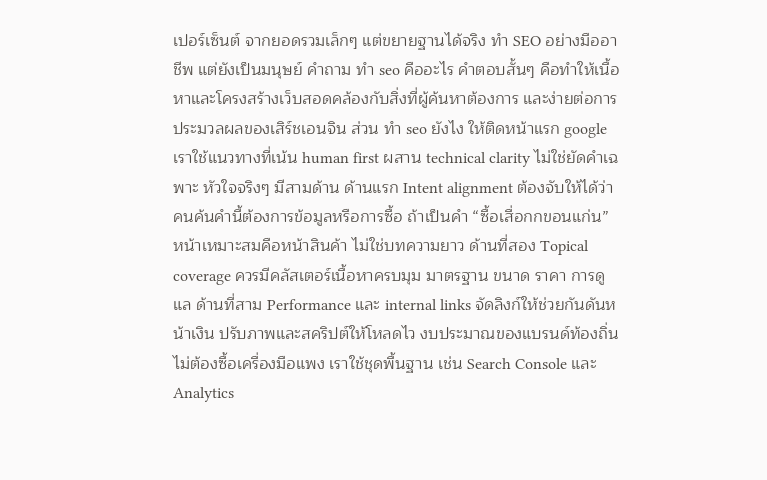เปอร์เซ็นต์ จากยอดรวมเล็กๆ แต่ขยายฐานได้จริง ทำ SEO อย่างมืออาชีพ แต่ยังเป็นมนุษย์ คำถาม ทํา seo คืออะไร คำตอบสั้นๆ คือทำให้เนื้อหาและโครงสร้างเว็บสอดคล้องกับสิ่งที่ผู้ค้นหาต้องการ และง่ายต่อการประมวลผลของเสิร์ชเอนจิน ส่วน ทํา seo ยังไง ให้ติดหน้าแรก google เราใช้แนวทางที่เน้น human first ผสาน technical clarity ไม่ใช่ยัดคำเฉพาะ หัวใจจริงๆ มีสามด้าน ด้านแรก Intent alignment ต้องจับให้ได้ว่าคนค้นคำนี้ต้องการข้อมูลหรือการซื้อ ถ้าเป็นคำ “ซื้อเสื่อกกขอนแก่น” หน้าเหมาะสมคือหน้าสินค้า ไม่ใช่บทความยาว ด้านที่สอง Topical coverage ควรมีคลัสเตอร์เนื้อหาครบมุม มาตรฐาน ขนาด ราคา การดูแล ด้านที่สาม Performance และ internal links จัดลิงก์ให้ช่วยกันดันหน้าเงิน ปรับภาพและสคริปต์ให้โหลดไว งบประมาณของแบรนด์ท้องถิ่นไม่ต้องซื้อเครื่องมือแพง เราใช้ชุดพื้นฐาน เช่น Search Console และ Analytics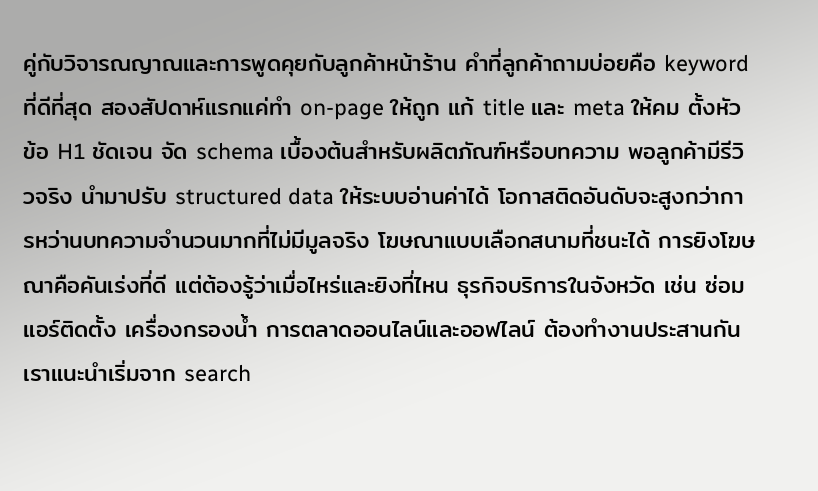คู่กับวิจารณญาณและการพูดคุยกับลูกค้าหน้าร้าน คำที่ลูกค้าถามบ่อยคือ keyword ที่ดีที่สุด สองสัปดาห์แรกแค่ทำ on-page ให้ถูก แก้ title และ meta ให้คม ตั้งหัวข้อ H1 ชัดเจน จัด schema เบื้องต้นสำหรับผลิตภัณฑ์หรือบทความ พอลูกค้ามีรีวิวจริง นำมาปรับ structured data ให้ระบบอ่านค่าได้ โอกาสติดอันดับจะสูงกว่าการหว่านบทความจำนวนมากที่ไม่มีมูลจริง โฆษณาแบบเลือกสนามที่ชนะได้ การยิงโฆษณาคือคันเร่งที่ดี แต่ต้องรู้ว่าเมื่อไหร่และยิงที่ไหน ธุรกิจบริการในจังหวัด เช่น ซ่อมแอร์ติดตั้ง เครื่องกรองน้ำ การตลาดออนไลน์และออฟไลน์ ต้องทำงานประสานกัน เราแนะนำเริ่มจาก search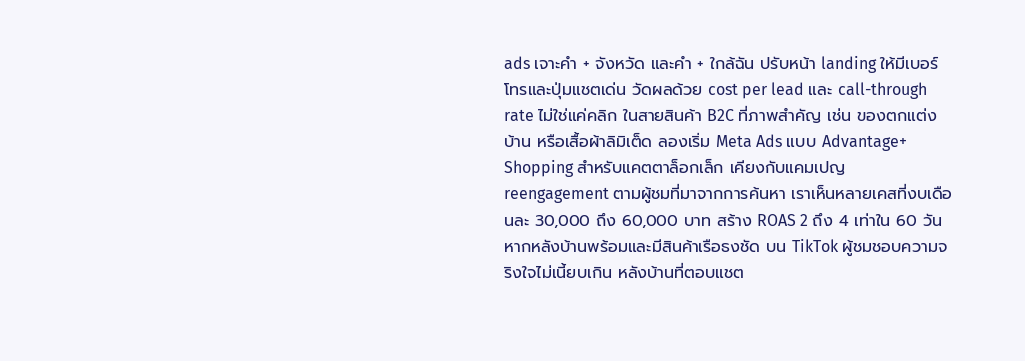ads เจาะคำ + จังหวัด และคำ + ใกล้ฉัน ปรับหน้า landing ให้มีเบอร์โทรและปุ่มแชตเด่น วัดผลด้วย cost per lead และ call-through rate ไม่ใช่แค่คลิก ในสายสินค้า B2C ที่ภาพสำคัญ เช่น ของตกแต่งบ้าน หรือเสื้อผ้าลิมิเต็ด ลองเริ่ม Meta Ads แบบ Advantage+ Shopping สำหรับแคตตาล็อกเล็ก เคียงกับแคมเปญ reengagement ตามผู้ชมที่มาจากการค้นหา เราเห็นหลายเคสที่งบเดือนละ 30,000 ถึง 60,000 บาท สร้าง ROAS 2 ถึง 4 เท่าใน 60 วัน หากหลังบ้านพร้อมและมีสินค้าเรือธงชัด บน TikTok ผู้ชมชอบความจริงใจไม่เนี้ยบเกิน หลังบ้านที่ตอบแชต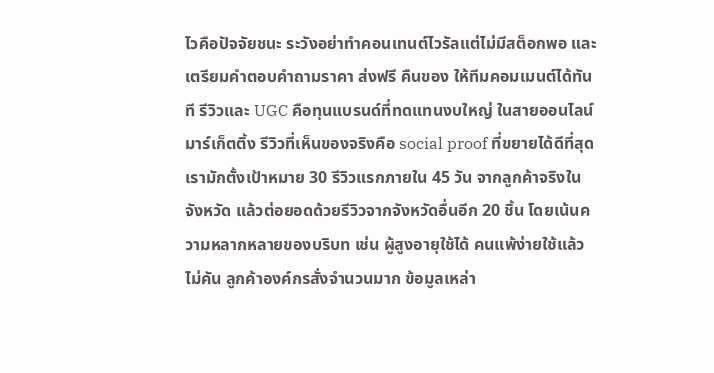ไวคือปัจจัยชนะ ระวังอย่าทำคอนเทนต์ไวรัลแต่ไม่มีสต็อกพอ และเตรียมคำตอบคำถามราคา ส่งฟรี คืนของ ให้ทีมคอมเมนต์ได้ทันที รีวิวและ UGC คือทุนแบรนด์ที่ทดแทนงบใหญ่ ในสายออนไลน์ มาร์เก็ตติ้ง รีวิวที่เห็นของจริงคือ social proof ที่ขยายได้ดีที่สุด เรามักตั้งเป้าหมาย 30 รีวิวแรกภายใน 45 วัน จากลูกค้าจริงในจังหวัด แล้วต่อยอดด้วยรีวิวจากจังหวัดอื่นอีก 20 ชิ้น โดยเน้นความหลากหลายของบริบท เช่น ผู้สูงอายุใช้ได้ คนแพ้ง่ายใช้แล้วไม่คัน ลูกค้าองค์กรสั่งจำนวนมาก ข้อมูลเหล่า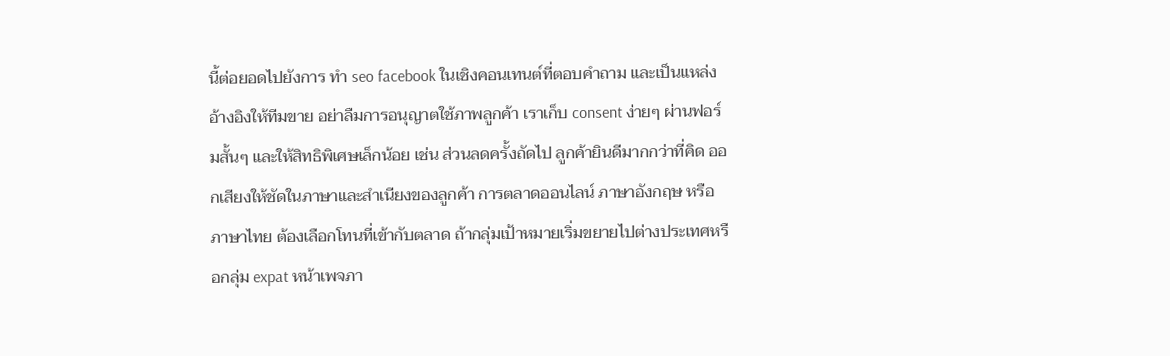นี้ต่อยอดไปยังการ ทํา seo facebook ในเชิงคอนเทนต์ที่ตอบคำถาม และเป็นแหล่งอ้างอิงให้ทีมขาย อย่าลืมการอนุญาตใช้ภาพลูกค้า เราเก็บ consent ง่ายๆ ผ่านฟอร์มสั้นๆ และให้สิทธิพิเศษเล็กน้อย เช่น ส่วนลดครั้งถัดไป ลูกค้ายินดีมากกว่าที่คิด ออกเสียงให้ชัดในภาษาและสำเนียงของลูกค้า การตลาดออนไลน์ ภาษาอังกฤษ หรือภาษาไทย ต้องเลือกโทนที่เข้ากับตลาด ถ้ากลุ่มเป้าหมายเริ่มขยายไปต่างประเทศหรือกลุ่ม expat หน้าเพจภา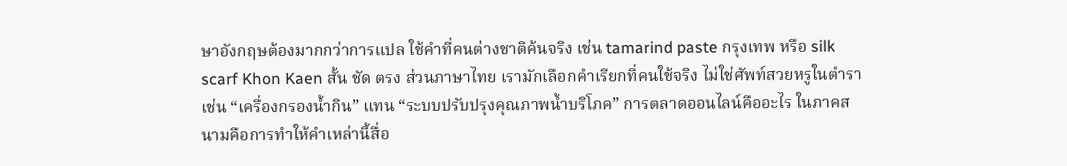ษาอังกฤษต้องมากกว่าการแปล ใช้คำที่คนต่างชาติค้นจริง เช่น tamarind paste กรุงเทพ หรือ silk scarf Khon Kaen สั้น ชัด ตรง ส่วนภาษาไทย เรามักเลือกคำเรียกที่คนใช้จริง ไม่ใช่ศัพท์สวยหรูในตำรา เช่น “เครื่องกรองน้ำกิน” แทน “ระบบปรับปรุงคุณภาพน้ำบริโภค” การตลาดออนไลน์คืออะไร ในภาคสนามคือการทำให้คำเหล่านี้สื่อ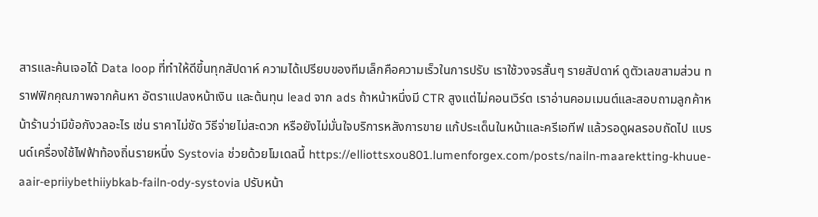สารและค้นเจอได้ Data loop ที่ทำให้ดีขึ้นทุกสัปดาห์ ความได้เปรียบของทีมเล็กคือความเร็วในการปรับ เราใช้วงจรสั้นๆ รายสัปดาห์ ดูตัวเลขสามส่วน ทราฟฟิกคุณภาพจากค้นหา อัตราแปลงหน้าเงิน และต้นทุน lead จาก ads ถ้าหน้าหนึ่งมี CTR สูงแต่ไม่คอนเวิร์ต เราอ่านคอมเมนต์และสอบถามลูกค้าหน้าร้านว่ามีข้อกังวลอะไร เช่น ราคาไม่ชัด วิธีจ่ายไม่สะดวก หรือยังไม่มั่นใจบริการหลังการขาย แก้ประเด็นในหน้าและครีเอทีฟ แล้วรอดูผลรอบถัดไป แบรนด์เครื่องใช้ไฟฟ้าท้องถิ่นรายหนึ่ง Systovia ช่วยด้วยโมเดลนี้ https://elliottsxou801.lumenforgex.com/posts/nailn-maarektting-khuue-aair-epriiybethiiybkab-failn-ody-systovia ปรับหน้า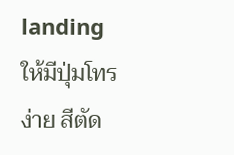landing ให้มีปุ่มโทรง่าย สีตัด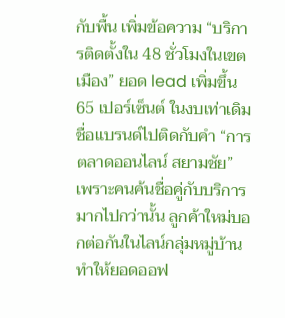กับพื้น เพิ่มข้อความ “บริการติดตั้งใน 48 ชั่วโมงในเขตเมือง” ยอด lead เพิ่มขึ้น 65 เปอร์เซ็นต์ ในงบเท่าเดิม ชื่อแบรนด์ไปติดกับคำ “การตลาดออนไลน์ สยามชัย” เพราะคนค้นชื่อคู่กับบริการ มากไปกว่านั้น ลูกค้าใหม่บอกต่อกันในไลน์กลุ่มหมู่บ้าน ทำให้ยอดออฟ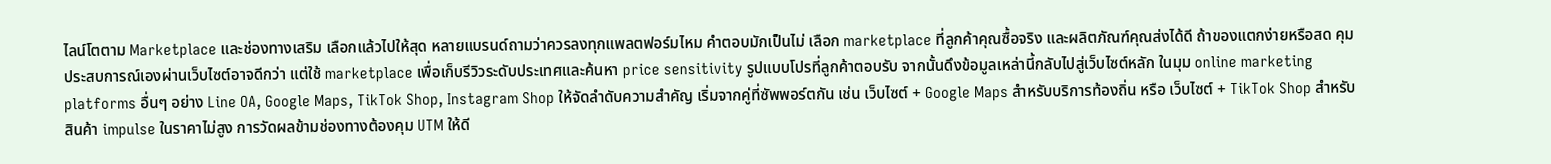ไลน์โตตาม Marketplace และช่องทางเสริม เลือกแล้วไปให้สุด หลายแบรนด์ถามว่าควรลงทุกแพลตฟอร์มไหม คำตอบมักเป็นไม่ เลือก marketplace ที่ลูกค้าคุณซื้อจริง และผลิตภัณฑ์คุณส่งได้ดี ถ้าของแตกง่ายหรือสด คุมประสบการณ์เองผ่านเว็บไซต์อาจดีกว่า แต่ใช้ marketplace เพื่อเก็บรีวิวระดับประเทศและค้นหา price sensitivity รูปแบบโปรที่ลูกค้าตอบรับ จากนั้นดึงข้อมูลเหล่านี้กลับไปสู่เว็บไซต์หลัก ในมุม online marketing platforms อื่นๆ อย่าง Line OA, Google Maps, TikTok Shop, Instagram Shop ให้จัดลำดับความสำคัญ เริ่มจากคู่ที่ซัพพอร์ตกัน เช่น เว็บไซต์ + Google Maps สำหรับบริการท้องถิ่น หรือ เว็บไซต์ + TikTok Shop สำหรับสินค้า impulse ในราคาไม่สูง การวัดผลข้ามช่องทางต้องคุม UTM ให้ดี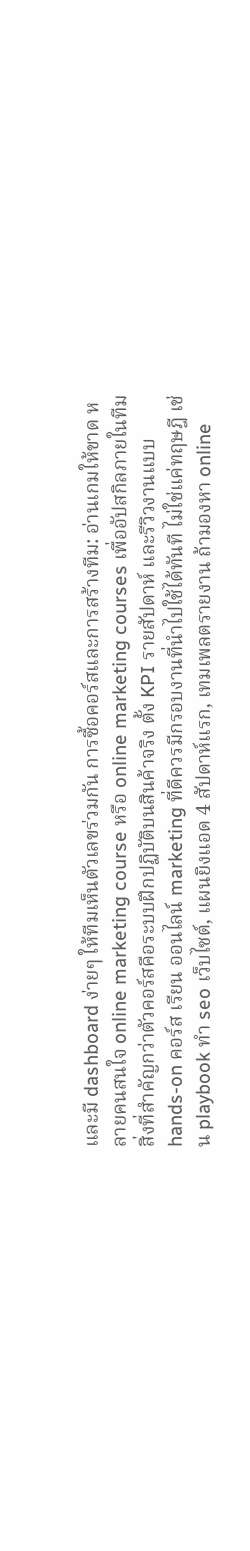และมี dashboard ง่ายๆ ให้ทีมเห็นตัวเลขร่วมกัน การซื้อคอร์สและการสร้างทีม: อ่านเกมให้ขาด หลายคนสนใจ online marketing course หรือ online marketing courses เพื่ออัปสกิลภายในทีม สิ่งที่สำคัญกว่าตัวคอร์สคือระบบฝึกปฏิบัติบนสินค้าจริง ตั้ง KPI รายสัปดาห์ และรีวิวงานแบบ hands-on คอร์ส เรียน ออนไลน์ marketing ที่ดีควรมีกรอบงานที่นำไปใช้ได้ทันที ไม่ใช่แค่ทฤษฎี เช่น playbook ทํา seo เว็บไซต์, แผนยิงแอด 4 สัปดาห์แรก, เทมเพลตรายงาน ถ้ามองหา online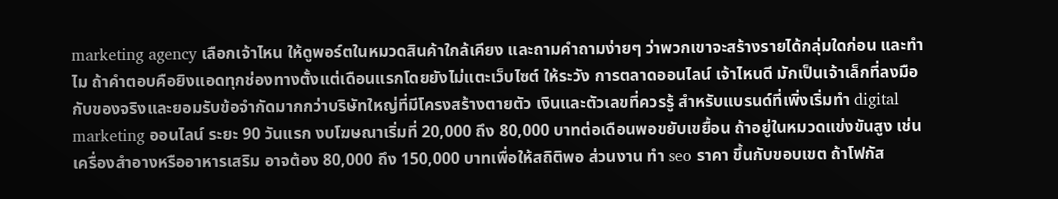marketing agency เลือกเจ้าไหน ให้ดูพอร์ตในหมวดสินค้าใกล้เคียง และถามคำถามง่ายๆ ว่าพวกเขาจะสร้างรายได้กลุ่มใดก่อน และทำไม ถ้าคำตอบคือยิงแอดทุกช่องทางตั้งแต่เดือนแรกโดยยังไม่แตะเว็บไซต์ ให้ระวัง การตลาดออนไลน์ เจ้าไหนดี มักเป็นเจ้าเล็กที่ลงมือกับของจริงและยอมรับข้อจำกัดมากกว่าบริษัทใหญ่ที่มีโครงสร้างตายตัว เงินและตัวเลขที่ควรรู้ สำหรับแบรนด์ที่เพิ่งเริ่มทำ digital marketing ออนไลน์ ระยะ 90 วันแรก งบโฆษณาเริ่มที่ 20,000 ถึง 80,000 บาทต่อเดือนพอขยับเขยื้อน ถ้าอยู่ในหมวดแข่งขันสูง เช่น เครื่องสำอางหรืออาหารเสริม อาจต้อง 80,000 ถึง 150,000 บาทเพื่อให้สถิติพอ ส่วนงาน ทํา seo ราคา ขึ้นกับขอบเขต ถ้าโฟกัส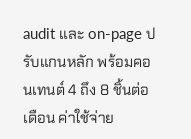audit และ on-page ปรับแกนหลัก พร้อมคอนเทนต์ 4 ถึง 8 ชิ้นต่อเดือน ค่าใช้จ่าย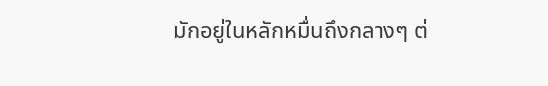มักอยู่ในหลักหมื่นถึงกลางๆ ต่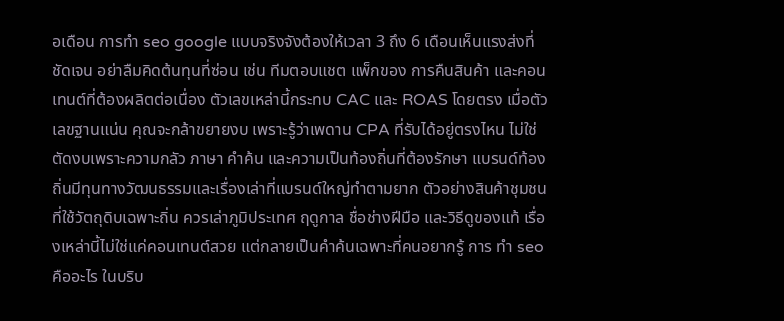อเดือน การทํา seo google แบบจริงจังต้องให้เวลา 3 ถึง 6 เดือนเห็นแรงส่งที่ชัดเจน อย่าลืมคิดต้นทุนที่ซ่อน เช่น ทีมตอบแชต แพ็กของ การคืนสินค้า และคอนเทนต์ที่ต้องผลิตต่อเนื่อง ตัวเลขเหล่านี้กระทบ CAC และ ROAS โดยตรง เมื่อตัวเลขฐานแน่น คุณจะกล้าขยายงบ เพราะรู้ว่าเพดาน CPA ที่รับได้อยู่ตรงไหน ไม่ใช่ตัดงบเพราะความกลัว ภาษา คำค้น และความเป็นท้องถิ่นที่ต้องรักษา แบรนด์ท้องถิ่นมีทุนทางวัฒนธรรมและเรื่องเล่าที่แบรนด์ใหญ่ทำตามยาก ตัวอย่างสินค้าชุมชนที่ใช้วัตถุดิบเฉพาะถิ่น ควรเล่าภูมิประเทศ ฤดูกาล ชื่อช่างฝีมือ และวิธีดูของแท้ เรื่องเหล่านี้ไม่ใช่แค่คอนเทนต์สวย แต่กลายเป็นคำค้นเฉพาะที่คนอยากรู้ การ ทํา seo คืออะไร ในบริบ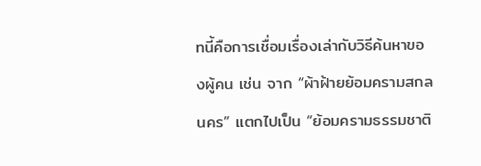ทนี้คือการเชื่อมเรื่องเล่ากับวิธีค้นหาของผู้คน เช่น จาก “ผ้าฝ้ายย้อมครามสกลนคร” แตกไปเป็น “ย้อมครามธรรมชาติ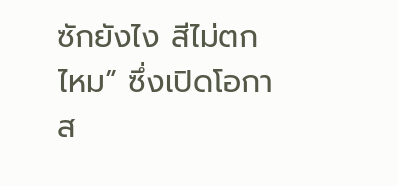ซักยังไง สีไม่ตกไหม” ซึ่งเปิดโอกาส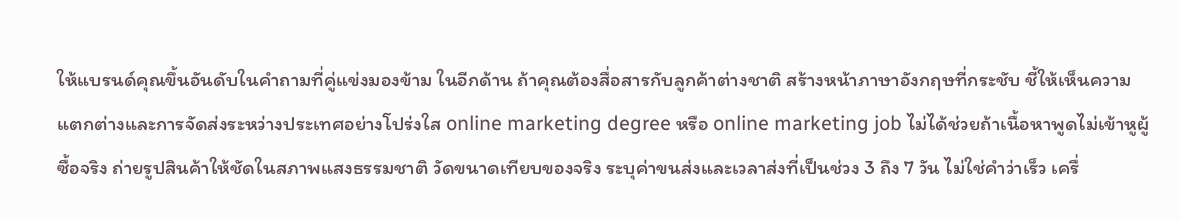ให้แบรนด์คุณขึ้นอันดับในคำถามที่คู่แข่งมองข้าม ในอีกด้าน ถ้าคุณต้องสื่อสารกับลูกค้าต่างชาติ สร้างหน้าภาษาอังกฤษที่กระชับ ชี้ให้เห็นความแตกต่างและการจัดส่งระหว่างประเทศอย่างโปร่งใส online marketing degree หรือ online marketing job ไม่ได้ช่วยถ้าเนื้อหาพูดไม่เข้าหูผู้ซื้อจริง ถ่ายรูปสินค้าให้ชัดในสภาพแสงธรรมชาติ วัดขนาดเทียบของจริง ระบุค่าขนส่งและเวลาส่งที่เป็นช่วง 3 ถึง 7 วัน ไม่ใช่คำว่าเร็ว เครื่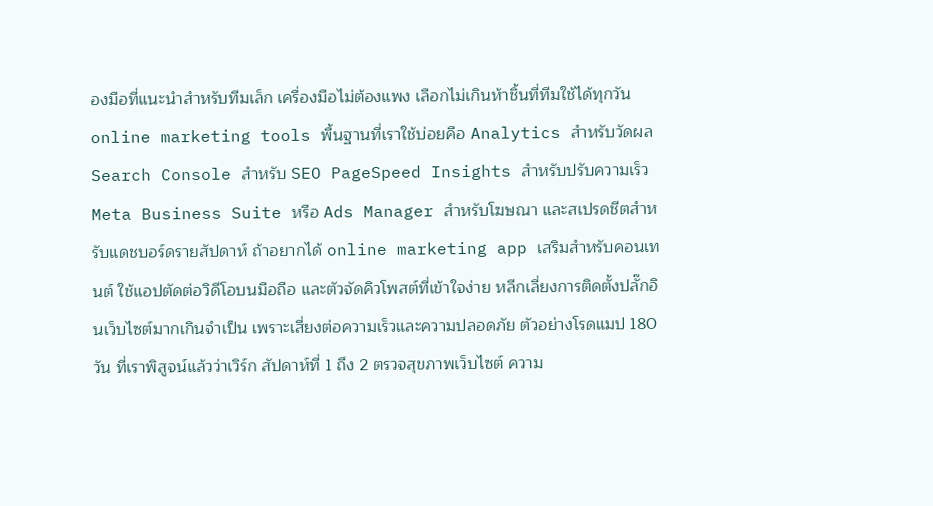องมือที่แนะนำสำหรับทีมเล็ก เครื่องมือไม่ต้องแพง เลือกไม่เกินห้าชิ้นที่ทีมใช้ได้ทุกวัน online marketing tools พื้นฐานที่เราใช้บ่อยคือ Analytics สำหรับวัดผล Search Console สำหรับ SEO PageSpeed Insights สำหรับปรับความเร็ว Meta Business Suite หรือ Ads Manager สำหรับโฆษณา และสเปรดชีตสำหรับแดชบอร์ดรายสัปดาห์ ถ้าอยากได้ online marketing app เสริมสำหรับคอนเทนต์ ใช้แอปตัดต่อวิดีโอบนมือถือ และตัวจัดคิวโพสต์ที่เข้าใจง่าย หลีกเลี่ยงการติดตั้งปลั๊กอินเว็บไซต์มากเกินจำเป็น เพราะเสี่ยงต่อความเร็วและความปลอดภัย ตัวอย่างโรดแมป 180 วัน ที่เราพิสูจน์แล้วว่าเวิร์ก สัปดาห์ที่ 1 ถึง 2 ตรวจสุขภาพเว็บไซต์ ความ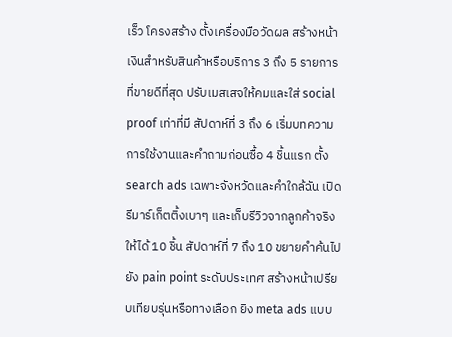เร็ว โครงสร้าง ตั้งเครื่องมือวัดผล สร้างหน้าเงินสำหรับสินค้าหรือบริการ 3 ถึง 5 รายการที่ขายดีที่สุด ปรับเมสเสจให้คมและใส่ social proof เท่าที่มี สัปดาห์ที่ 3 ถึง 6 เริ่มบทความการใช้งานและคำถามก่อนซื้อ 4 ชิ้นแรก ตั้ง search ads เฉพาะจังหวัดและคำใกล้ฉัน เปิดรีมาร์เก็ตติ้งเบาๆ และเก็บรีวิวจากลูกค้าจริงให้ได้ 10 ชิ้น สัปดาห์ที่ 7 ถึง 10 ขยายคำค้นไปยัง pain point ระดับประเทศ สร้างหน้าเปรียบเทียบรุ่นหรือทางเลือก ยิง meta ads แบบ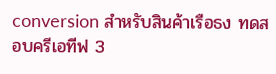conversion สำหรับสินค้าเรือธง ทดสอบครีเอทีฟ 3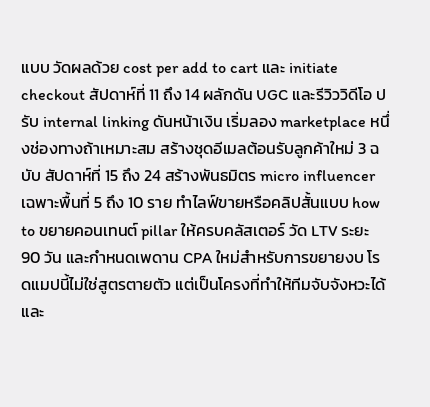แบบ วัดผลด้วย cost per add to cart และ initiate checkout สัปดาห์ที่ 11 ถึง 14 ผลักดัน UGC และรีวิววิดีโอ ปรับ internal linking ดันหน้าเงิน เริ่มลอง marketplace หนึ่งช่องทางถ้าเหมาะสม สร้างชุดอีเมลต้อนรับลูกค้าใหม่ 3 ฉบับ สัปดาห์ที่ 15 ถึง 24 สร้างพันธมิตร micro influencer เฉพาะพื้นที่ 5 ถึง 10 ราย ทำไลฟ์ขายหรือคลิปสั้นแบบ how to ขยายคอนเทนต์ pillar ให้ครบคลัสเตอร์ วัด LTV ระยะ 90 วัน และกำหนดเพดาน CPA ใหม่สำหรับการขยายงบ โรดแมปนี้ไม่ใช่สูตรตายตัว แต่เป็นโครงที่ทำให้ทีมจับจังหวะได้และ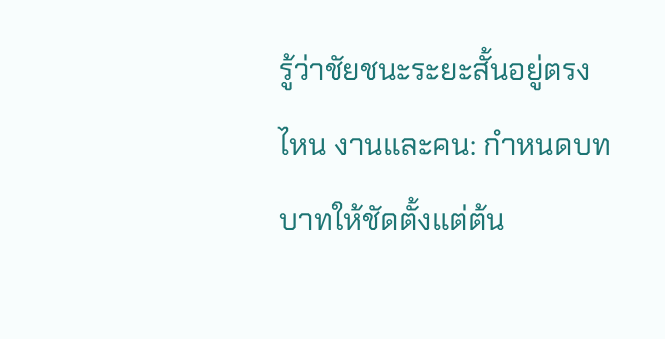รู้ว่าชัยชนะระยะสั้นอยู่ตรงไหน งานและคน: กำหนดบทบาทให้ชัดตั้งแต่ต้น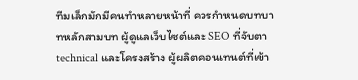ทีมเล็กมักมีคนทำหลายหน้าที่ ควรกำหนดบทบาทหลักสามบท ผู้ดูแลเว็บไซต์และ SEO ที่จับตา technical และโครงสร้าง ผู้ผลิตคอนเทนต์ที่เข้า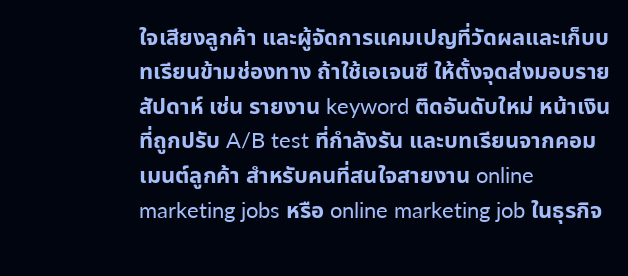ใจเสียงลูกค้า และผู้จัดการแคมเปญที่วัดผลและเก็บบทเรียนข้ามช่องทาง ถ้าใช้เอเจนซี ให้ตั้งจุดส่งมอบรายสัปดาห์ เช่น รายงาน keyword ติดอันดับใหม่ หน้าเงินที่ถูกปรับ A/B test ที่กำลังรัน และบทเรียนจากคอมเมนต์ลูกค้า สำหรับคนที่สนใจสายงาน online marketing jobs หรือ online marketing job ในธุรกิจ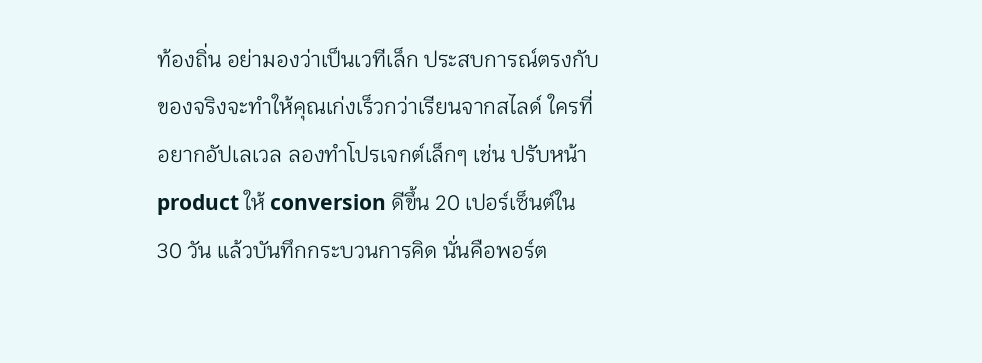ท้องถิ่น อย่ามองว่าเป็นเวทีเล็ก ประสบการณ์ตรงกับของจริงจะทำให้คุณเก่งเร็วกว่าเรียนจากสไลด์ ใครที่อยากอัปเลเวล ลองทำโปรเจกต์เล็กๆ เช่น ปรับหน้า product ให้ conversion ดีขึ้น 20 เปอร์เซ็นต์ใน 30 วัน แล้วบันทึกกระบวนการคิด นั่นคือพอร์ต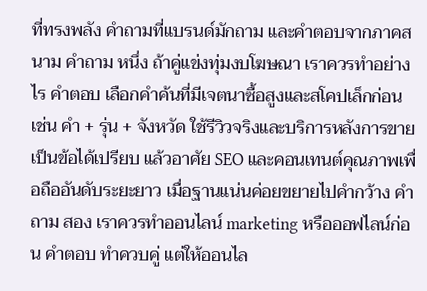ที่ทรงพลัง คำถามที่แบรนด์มักถาม และคำตอบจากภาคสนาม คำถาม หนึ่ง ถ้าคู่แข่งทุ่มงบโฆษณา เราควรทำอย่างไร คำตอบ เลือกคำค้นที่มีเจตนาซื้อสูงและสโคปเล็กก่อน เช่น คำ + รุ่น + จังหวัด ใช้รีวิวจริงและบริการหลังการขายเป็นข้อได้เปรียบ แล้วอาศัย SEO และคอนเทนต์คุณภาพเพื่อถืออันดับระยะยาว เมื่อฐานแน่นค่อยขยายไปคำกว้าง คำถาม สอง เราควรทำออนไลน์ marketing หรือออฟไลน์ก่อน คำตอบ ทำควบคู่ แต่ให้ออนไล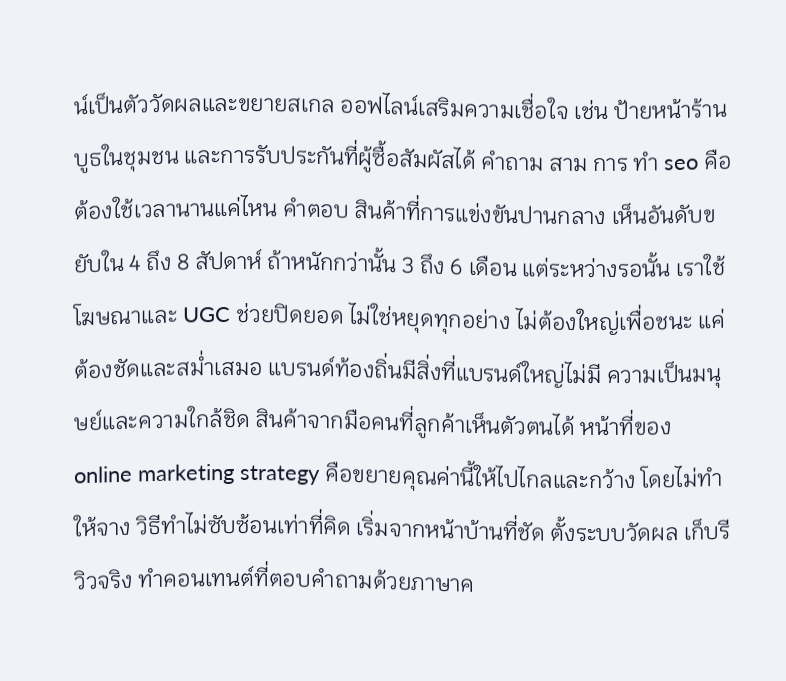น์เป็นตัววัดผลและขยายสเกล ออฟไลน์เสริมความเชื่อใจ เช่น ป้ายหน้าร้าน บูธในชุมชน และการรับประกันที่ผู้ซื้อสัมผัสได้ คำถาม สาม การ ทํา seo คือ ต้องใช้เวลานานแค่ไหน คำตอบ สินค้าที่การแข่งขันปานกลาง เห็นอันดับขยับใน 4 ถึง 8 สัปดาห์ ถ้าหนักกว่านั้น 3 ถึง 6 เดือน แต่ระหว่างรอนั้น เราใช้โฆษณาและ UGC ช่วยปิดยอด ไม่ใช่หยุดทุกอย่าง ไม่ต้องใหญ่เพื่อชนะ แค่ต้องชัดและสม่ำเสมอ แบรนด์ท้องถิ่นมีสิ่งที่แบรนด์ใหญ่ไม่มี ความเป็นมนุษย์และความใกล้ชิด สินค้าจากมือคนที่ลูกค้าเห็นตัวตนได้ หน้าที่ของ online marketing strategy คือขยายคุณค่านี้ให้ไปไกลและกว้าง โดยไม่ทำให้จาง วิธีทำไม่ซับซ้อนเท่าที่คิด เริ่มจากหน้าบ้านที่ชัด ตั้งระบบวัดผล เก็บรีวิวจริง ทำคอนเทนต์ที่ตอบคำถามด้วยภาษาค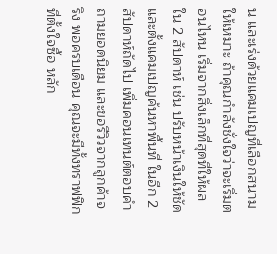น และเร่งด้วยแคมเปญที่เลือกสนามให้เหมาะ ถ้าคุณกำลังชั่งใจว่าจะเริ่มตอนไหน เริ่มจากสิ่งเล็กที่สุดที่ให้ผลใน 2 สัปดาห์ เช่น ปรับหน้าเงินให้ชัดและตั้งแคมเปญค้นหาพื้นที่ ในอีก 2 สัปดาห์ถัดไป เพิ่มคอนเทนต์ตอบคำถามยอดนิยม และขอรีวิวจากลูกค้าจริง พอครบเดือน คุณจะมีทั้งทราฟฟิกที่ตั้งใจซื้อ หลัก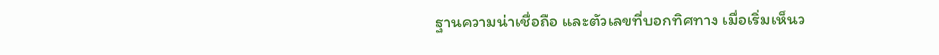ฐานความน่าเชื่อถือ และตัวเลขที่บอกทิศทาง เมื่อเริ่มเห็นว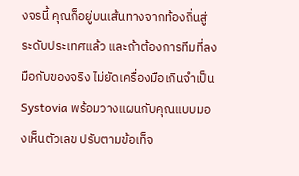งจรนี้ คุณก็อยู่บนเส้นทางจากท้องถิ่นสู่ระดับประเทศแล้ว และถ้าต้องการทีมที่ลงมือกับของจริง ไม่ยัดเครื่องมือเกินจำเป็น Systovia พร้อมวางแผนกับคุณแบบมองเห็นตัวเลข ปรับตามข้อเท็จ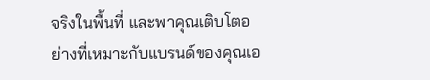จริงในพื้นที่ และพาคุณเติบโตอย่างที่เหมาะกับแบรนด์ของคุณเอ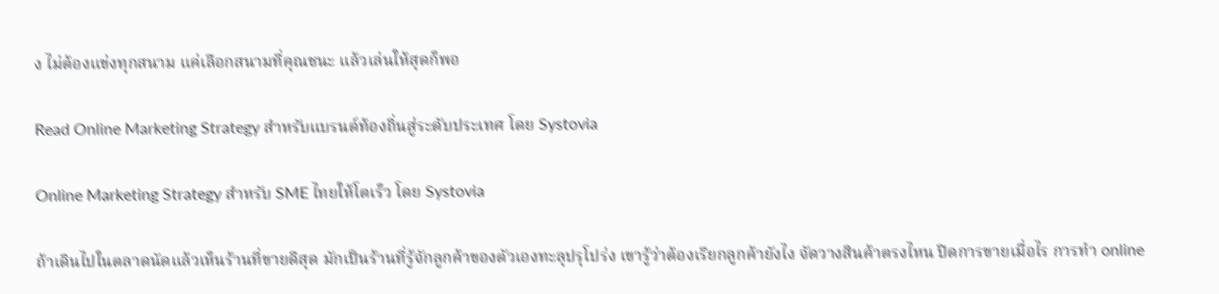ง ไม่ต้องแข่งทุกสนาม แค่เลือกสนามที่คุณชนะ แล้วเล่นให้สุดก็พอ

Read Online Marketing Strategy สำหรับแบรนด์ท้องถิ่นสู่ระดับประเทศ โดย Systovia

Online Marketing Strategy สำหรับ SME ไทยให้โตเร็ว โดย Systovia

ถ้าเดินไปในตลาดนัดแล้วเห็นร้านที่ขายดีสุด มักเป็นร้านที่รู้จักลูกค้าของตัวเองทะลุปรุโปร่ง เขารู้ว่าต้องเรียกลูกค้ายังไง จัดวางสินค้าตรงไหน ปิดการขายเมื่อไร การทำ online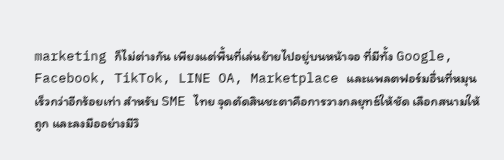marketing ก็ไม่ต่างกัน เพียงแต่พื้นที่เล่นย้ายไปอยู่บนหน้าจอ ที่มีทั้ง Google, Facebook, TikTok, LINE OA, Marketplace และแพลตฟอร์มอื่นที่หมุนเร็วกว่าอีกร้อยเท่า สำหรับ SME ไทย จุดตัดสินชะตาคือการวางกลยุทธ์ให้ชัด เลือกสนามให้ถูก และลงมืออย่างมีวิ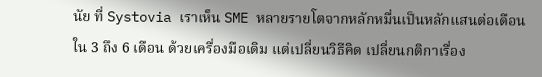นัย ที่ Systovia เราเห็น SME หลายรายโตจากหลักหมื่นเป็นหลักแสนต่อเดือนใน 3 ถึง 6 เดือน ด้วยเครื่องมือเดิม แต่เปลี่ยนวิธีคิด เปลี่ยนกติกาเรื่อง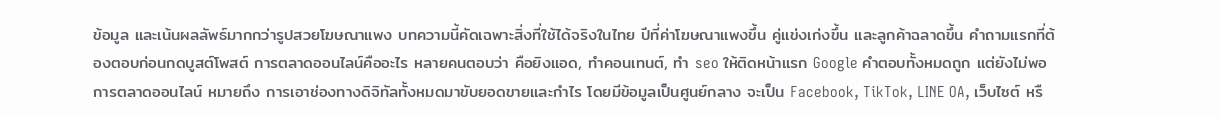ข้อมูล และเน้นผลลัพธ์มากกว่ารูปสวยโฆษณาแพง บทความนี้คัดเฉพาะสิ่งที่ใช้ได้จริงในไทย ปีที่ค่าโฆษณาแพงขึ้น คู่แข่งเก่งขึ้น และลูกค้าฉลาดขึ้น คำถามแรกที่ต้องตอบก่อนกดบูสต์โพสต์ การตลาดออนไลน์คืออะไร หลายคนตอบว่า คือยิงแอด, ทำคอนเทนต์, ทำ seo ให้ติดหน้าแรก Google คำตอบทั้งหมดถูก แต่ยังไม่พอ การตลาดออนไลน์ หมายถึง การเอาช่องทางดิจิทัลทั้งหมดมาขับยอดขายและกำไร โดยมีข้อมูลเป็นศูนย์กลาง จะเป็น Facebook, TikTok, LINE OA, เว็บไซต์ หรื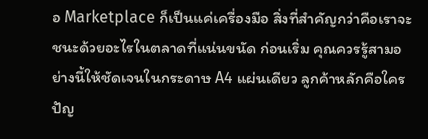อ Marketplace ก็เป็นแค่เครื่องมือ สิ่งที่สำคัญกว่าคือเราจะชนะด้วยอะไรในตลาดที่แน่นขนัด ก่อนเริ่ม คุณควรรู้สามอย่างนี้ให้ชัดเจนในกระดาษ A4 แผ่นเดียว ลูกค้าหลักคือใคร ปัญ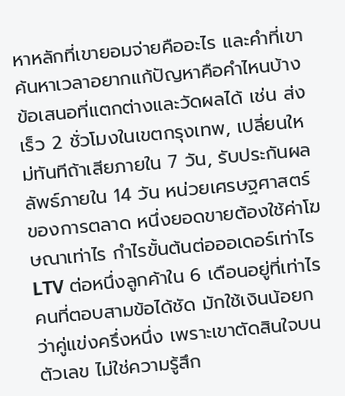หาหลักที่เขายอมจ่ายคืออะไร และคำที่เขาค้นหาเวลาอยากแก้ปัญหาคือคำไหนบ้าง ข้อเสนอที่แตกต่างและวัดผลได้ เช่น ส่งเร็ว 2 ชั่วโมงในเขตกรุงเทพ, เปลี่ยนใหม่ทันทีถ้าเสียภายใน 7 วัน, รับประกันผลลัพธ์ภายใน 14 วัน หน่วยเศรษฐศาสตร์ของการตลาด หนึ่งยอดขายต้องใช้ค่าโฆษณาเท่าไร กำไรขั้นต้นต่อออเดอร์เท่าไร LTV ต่อหนึ่งลูกค้าใน 6 เดือนอยู่ที่เท่าไร คนที่ตอบสามข้อได้ชัด มักใช้เงินน้อยกว่าคู่แข่งครึ่งหนึ่ง เพราะเขาตัดสินใจบนตัวเลข ไม่ใช่ความรู้สึก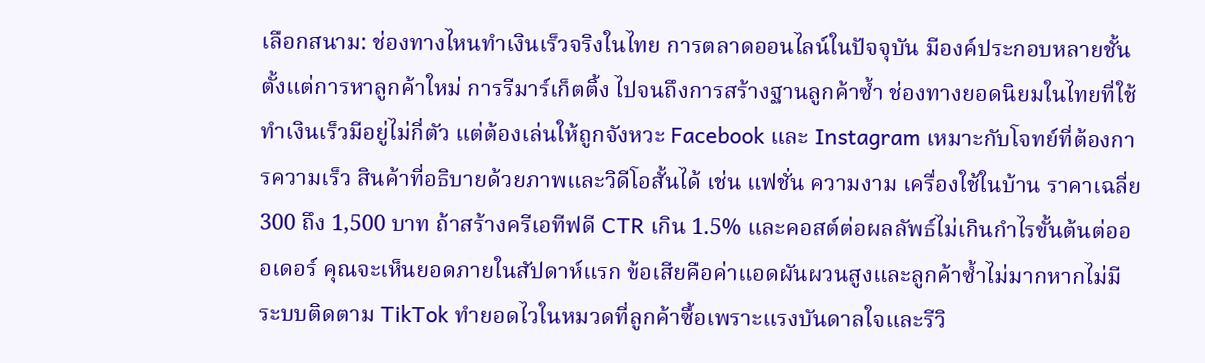เลือกสนาม: ช่องทางไหนทำเงินเร็วจริงในไทย การตลาดออนไลน์ในปัจจุบัน มีองค์ประกอบหลายชั้น ตั้งแต่การหาลูกค้าใหม่ การรีมาร์เก็ตติ้ง ไปจนถึงการสร้างฐานลูกค้าซ้ำ ช่องทางยอดนิยมในไทยที่ใช้ทำเงินเร็วมีอยู่ไม่กี่ตัว แต่ต้องเล่นให้ถูกจังหวะ Facebook และ Instagram เหมาะกับโจทย์ที่ต้องการความเร็ว สินค้าที่อธิบายด้วยภาพและวิดีโอสั้นได้ เช่น แฟชั่น ความงาม เครื่องใช้ในบ้าน ราคาเฉลี่ย 300 ถึง 1,500 บาท ถ้าสร้างครีเอทีฟดี CTR เกิน 1.5% และคอสต์ต่อผลลัพธ์ไม่เกินกำไรขั้นต้นต่อออเดอร์ คุณจะเห็นยอดภายในสัปดาห์แรก ข้อเสียคือค่าแอดผันผวนสูงและลูกค้าซ้ำไม่มากหากไม่มีระบบติดตาม TikTok ทำยอดไวในหมวดที่ลูกค้าซื้อเพราะแรงบันดาลใจและรีวิ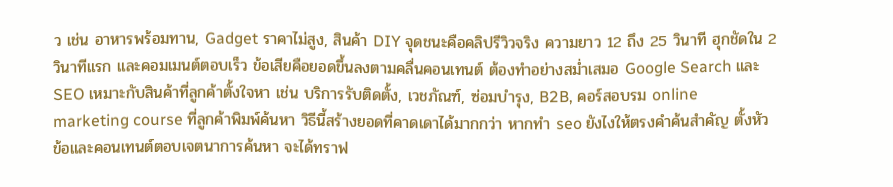ว เช่น อาหารพร้อมทาน, Gadget ราคาไม่สูง, สินค้า DIY จุดชนะคือคลิปรีวิวจริง ความยาว 12 ถึง 25 วินาที ฮุกชัดใน 2 วินาทีแรก และคอมเมนต์ตอบเร็ว ข้อเสียคือยอดขึ้นลงตามคลื่นคอนเทนต์ ต้องทำอย่างสม่ำเสมอ Google Search และ SEO เหมาะกับสินค้าที่ลูกค้าตั้งใจหา เช่น บริการรับติดตั้ง, เวชภัณฑ์, ซ่อมบำรุง, B2B, คอร์สอบรม online marketing course ที่ลูกค้าพิมพ์ค้นหา วิธีนี้สร้างยอดที่คาดเดาได้มากกว่า หากทำ seo ยังไงให้ตรงคำค้นสำคัญ ตั้งหัวข้อและคอนเทนต์ตอบเจตนาการค้นหา จะได้ทราฟ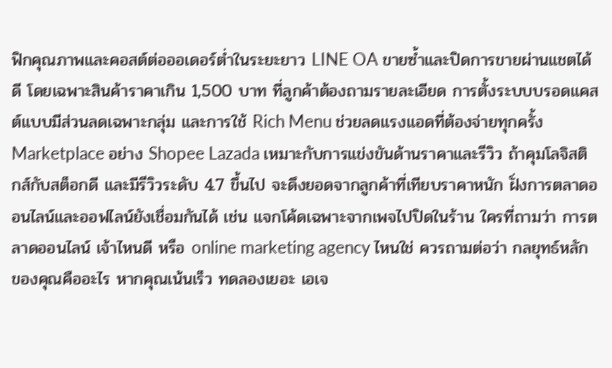ฟิกคุณภาพและคอสต์ต่อออเดอร์ต่ำในระยะยาว LINE OA ขายซ้ำและปิดการขายผ่านแชตได้ดี โดยเฉพาะสินค้าราคาเกิน 1,500 บาท ที่ลูกค้าต้องถามรายละเอียด การตั้งระบบบรอดแคสต์แบบมีส่วนลดเฉพาะกลุ่ม และการใช้ Rich Menu ช่วยลดแรงแอดที่ต้องจ่ายทุกครั้ง Marketplace อย่าง Shopee Lazada เหมาะกับการแข่งขันด้านราคาและรีวิว ถ้าคุมโลจิสติกส์กับสต็อกดี และมีรีวิวระดับ 4.7 ขึ้นไป จะดึงยอดจากลูกค้าที่เทียบราคาหนัก ฝั่งการตลาดออนไลน์และออฟไลน์ยังเชื่อมกันได้ เช่น แจกโค้ดเฉพาะจากเพจไปปิดในร้าน ใครที่ถามว่า การตลาดออนไลน์ เจ้าไหนดี หรือ online marketing agency ไหนใช่ ควรถามต่อว่า กลยุทธ์หลักของคุณคืออะไร หากคุณเน้นเร็ว ทดลองเยอะ เอเจ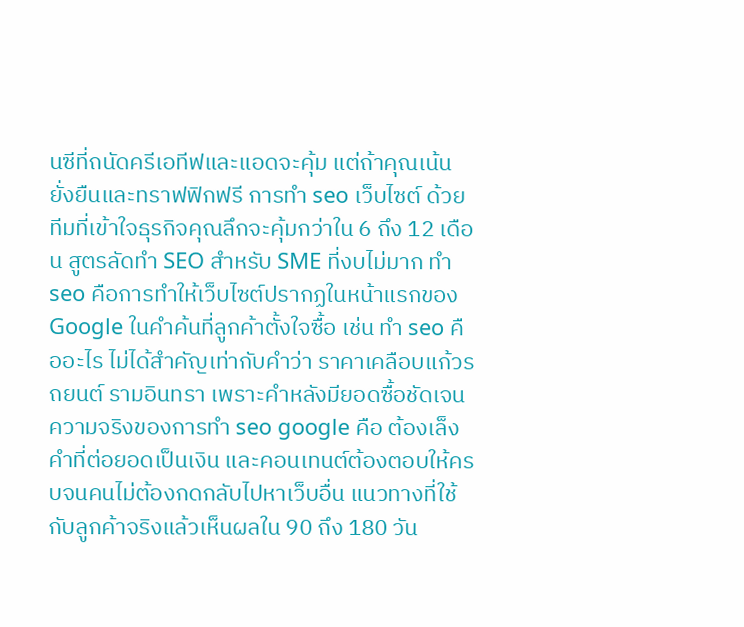นซีที่ถนัดครีเอทีฟและแอดจะคุ้ม แต่ถ้าคุณเน้นยั่งยืนและทราฟฟิกฟรี การทำ seo เว็บไซต์ ด้วยทีมที่เข้าใจธุรกิจคุณลึกจะคุ้มกว่าใน 6 ถึง 12 เดือน สูตรลัดทำ SEO สำหรับ SME ที่งบไม่มาก ทำ seo คือการทำให้เว็บไซต์ปรากฏในหน้าแรกของ Google ในคำค้นที่ลูกค้าตั้งใจซื้อ เช่น ทํา seo คืออะไร ไม่ได้สำคัญเท่ากับคำว่า ราคาเคลือบแก้วรถยนต์ รามอินทรา เพราะคำหลังมียอดซื้อชัดเจน ความจริงของการทำ seo google คือ ต้องเล็งคำที่ต่อยอดเป็นเงิน และคอนเทนต์ต้องตอบให้ครบจนคนไม่ต้องกดกลับไปหาเว็บอื่น แนวทางที่ใช้กับลูกค้าจริงแล้วเห็นผลใน 90 ถึง 180 วัน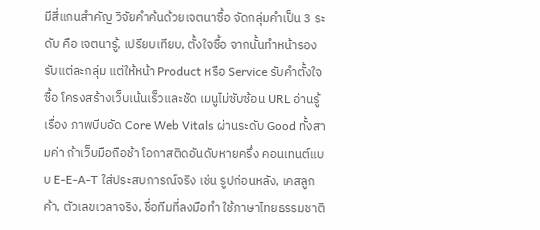มีสี่แกนสำคัญ วิจัยคำค้นด้วยเจตนาซื้อ จัดกลุ่มคำเป็น 3 ระดับ คือ เจตนารู้, เปรียบเทียบ, ตั้งใจซื้อ จากนั้นทำหน้ารองรับแต่ละกลุ่ม แต่ให้หน้า Product หรือ Service รับคำตั้งใจซื้อ โครงสร้างเว็บเน้นเร็วและชัด เมนูไม่ซับซ้อน URL อ่านรู้เรื่อง ภาพบีบอัด Core Web Vitals ผ่านระดับ Good ทั้งสามค่า ถ้าเว็บมือถือช้า โอกาสติดอันดับหายครึ่ง คอนเทนต์แบบ E-E-A-T ใส่ประสบการณ์จริง เช่น รูปก่อนหลัง, เคสลูกค้า, ตัวเลขเวลาจริง, ชื่อทีมที่ลงมือทำ ใช้ภาษาไทยธรรมชาติ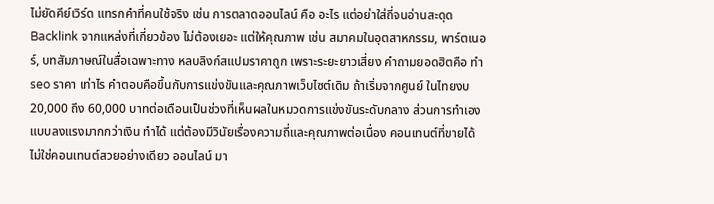ไม่ยัดคีย์เวิร์ด แทรกคำที่คนใช้จริง เช่น การตลาดออนไลน์ คือ อะไร แต่อย่าใส่ถี่จนอ่านสะดุด Backlink จากแหล่งที่เกี่ยวข้อง ไม่ต้องเยอะ แต่ให้คุณภาพ เช่น สมาคมในอุตสาหกรรม, พาร์ตเนอร์, บทสัมภาษณ์ในสื่อเฉพาะทาง หลบลิงก์สแปมราคาถูก เพราะระยะยาวเสี่ยง คำถามยอดฮิตคือ ทํา seo ราคา เท่าไร คำตอบคือขึ้นกับการแข่งขันและคุณภาพเว็บไซต์เดิม ถ้าเริ่มจากศูนย์ ในไทยงบ 20,000 ถึง 60,000 บาทต่อเดือนเป็นช่วงที่เห็นผลในหมวดการแข่งขันระดับกลาง ส่วนการทำเองแบบลงแรงมากกว่าเงิน ทำได้ แต่ต้องมีวินัยเรื่องความถี่และคุณภาพต่อเนื่อง คอนเทนต์ที่ขายได้ ไม่ใช่คอนเทนต์สวยอย่างเดียว ออนไลน์ มา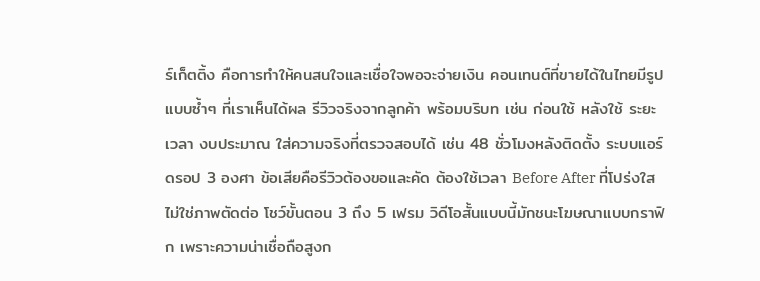ร์เก็ตติ้ง คือการทำให้คนสนใจและเชื่อใจพอจะจ่ายเงิน คอนเทนต์ที่ขายได้ในไทยมีรูปแบบซ้ำๆ ที่เราเห็นได้ผล รีวิวจริงจากลูกค้า พร้อมบริบท เช่น ก่อนใช้ หลังใช้ ระยะเวลา งบประมาณ ใส่ความจริงที่ตรวจสอบได้ เช่น 48 ชั่วโมงหลังติดตั้ง ระบบแอร์ดรอป 3 องศา ข้อเสียคือรีวิวต้องขอและคัด ต้องใช้เวลา Before After ที่โปร่งใส ไม่ใช่ภาพตัดต่อ โชว์ขั้นตอน 3 ถึง 5 เฟรม วิดีโอสั้นแบบนี้มักชนะโฆษณาแบบกราฟิก เพราะความน่าเชื่อถือสูงก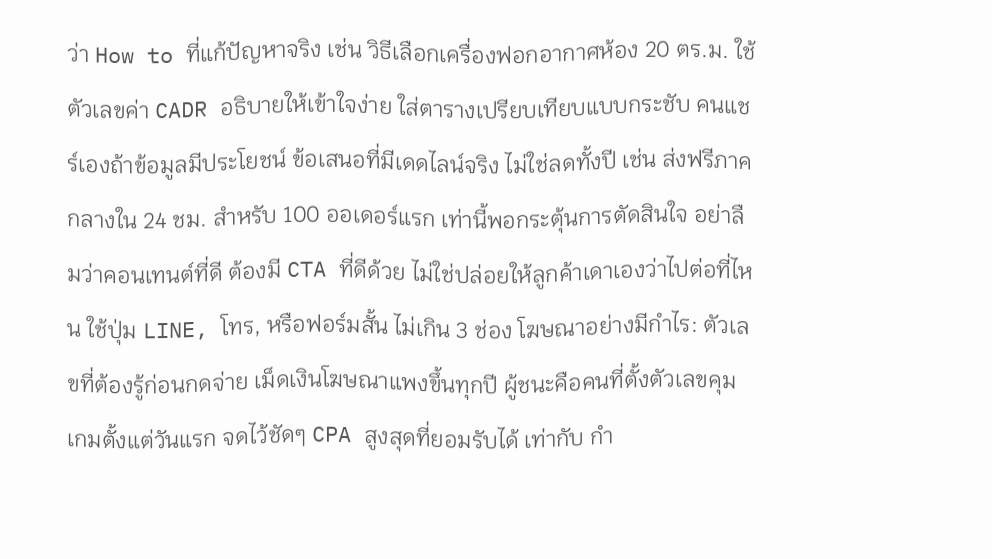ว่า How to ที่แก้ปัญหาจริง เช่น วิธีเลือกเครื่องฟอกอากาศห้อง 20 ตร.ม. ใช้ตัวเลขค่า CADR อธิบายให้เข้าใจง่าย ใส่ตารางเปรียบเทียบแบบกระชับ คนแชร์เองถ้าข้อมูลมีประโยชน์ ข้อเสนอที่มีเดดไลน์จริง ไม่ใช่ลดทั้งปี เช่น ส่งฟรีภาคกลางใน 24 ชม. สำหรับ 100 ออเดอร์แรก เท่านี้พอกระตุ้นการตัดสินใจ อย่าลืมว่าคอนเทนต์ที่ดี ต้องมี CTA ที่ดีด้วย ไม่ใช่ปล่อยให้ลูกค้าเดาเองว่าไปต่อที่ไหน ใช้ปุ่ม LINE, โทร, หรือฟอร์มสั้น ไม่เกิน 3 ช่อง โฆษณาอย่างมีกำไร: ตัวเลขที่ต้องรู้ก่อนกดจ่าย เม็ดเงินโฆษณาแพงขึ้นทุกปี ผู้ชนะคือคนที่ตั้งตัวเลขคุมเกมตั้งแต่วันแรก จดไว้ชัดๆ CPA สูงสุดที่ยอมรับได้ เท่ากับ กำ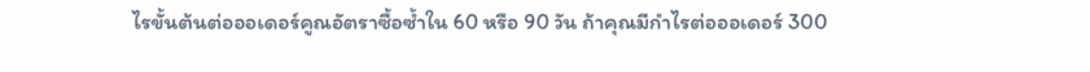ไรขั้นต้นต่อออเดอร์คูณอัตราซื้อซ้ำใน 60 หรือ 90 วัน ถ้าคุณมีกำไรต่อออเดอร์ 300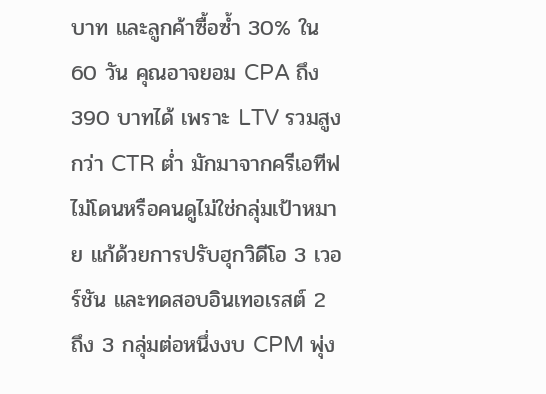บาท และลูกค้าซื้อซ้ำ 30% ใน 60 วัน คุณอาจยอม CPA ถึง 390 บาทได้ เพราะ LTV รวมสูงกว่า CTR ต่ำ มักมาจากครีเอทีฟไม่โดนหรือคนดูไม่ใช่กลุ่มเป้าหมาย แก้ด้วยการปรับฮุกวิดีโอ 3 เวอร์ชัน และทดสอบอินเทอเรสต์ 2 ถึง 3 กลุ่มต่อหนึ่งงบ CPM พุ่ง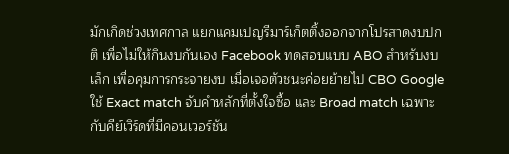มักเกิดช่วงเทศกาล แยกแคมเปญรีมาร์เก็ตติ้งออกจากโปรสาดงบปกติ เพื่อไม่ให้กินงบกันเอง Facebook ทดสอบแบบ ABO สำหรับงบเล็ก เพื่อคุมการกระจายงบ เมื่อเจอตัวชนะค่อยย้ายไป CBO Google ใช้ Exact match จับคำหลักที่ตั้งใจซื้อ และ Broad match เฉพาะกับคีย์เวิร์ดที่มีคอนเวอร์ชัน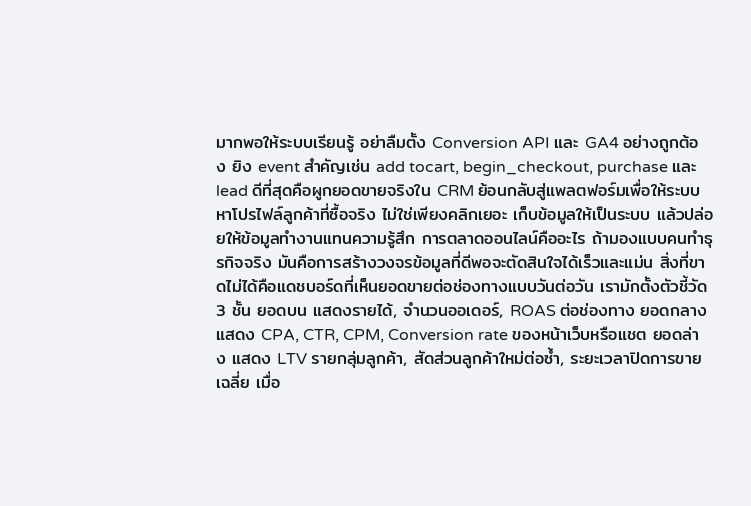มากพอให้ระบบเรียนรู้ อย่าลืมตั้ง Conversion API และ GA4 อย่างถูกต้อง ยิง event สำคัญเช่น add tocart, begin_checkout, purchase และ lead ดีที่สุดคือผูกยอดขายจริงใน CRM ย้อนกลับสู่แพลตฟอร์มเพื่อให้ระบบหาโปรไฟล์ลูกค้าที่ซื้อจริง ไม่ใช่เพียงคลิกเยอะ เก็บข้อมูลให้เป็นระบบ แล้วปล่อยให้ข้อมูลทำงานแทนความรู้สึก การตลาดออนไลน์คืออะไร ถ้ามองแบบคนทำธุรกิจจริง มันคือการสร้างวงจรข้อมูลที่ดีพอจะตัดสินใจได้เร็วและแม่น สิ่งที่ขาดไม่ได้คือแดชบอร์ดที่เห็นยอดขายต่อช่องทางแบบวันต่อวัน เรามักตั้งตัวชี้วัด 3 ชั้น ยอดบน แสดงรายได้, จำนวนออเดอร์, ROAS ต่อช่องทาง ยอดกลาง แสดง CPA, CTR, CPM, Conversion rate ของหน้าเว็บหรือแชต ยอดล่าง แสดง LTV รายกลุ่มลูกค้า, สัดส่วนลูกค้าใหม่ต่อซ้ำ, ระยะเวลาปิดการขายเฉลี่ย เมื่อ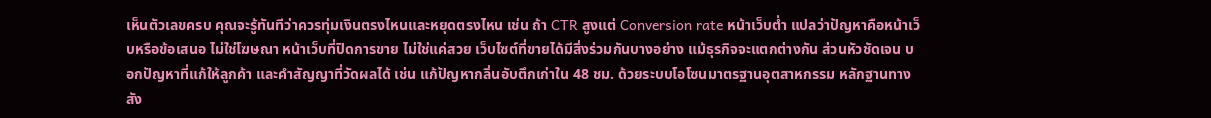เห็นตัวเลขครบ คุณจะรู้ทันทีว่าควรทุ่มเงินตรงไหนและหยุดตรงไหน เช่น ถ้า CTR สูงแต่ Conversion rate หน้าเว็บต่ำ แปลว่าปัญหาคือหน้าเว็บหรือข้อเสนอ ไม่ใช่โฆษณา หน้าเว็บที่ปิดการขาย ไม่ใช่แค่สวย เว็บไซต์ที่ขายได้มีสิ่งร่วมกันบางอย่าง แม้ธุรกิจจะแตกต่างกัน ส่วนหัวชัดเจน บอกปัญหาที่แก้ให้ลูกค้า และคำสัญญาที่วัดผลได้ เช่น แก้ปัญหากลิ่นอับตึกเก่าใน 48 ชม. ด้วยระบบโอโซนมาตรฐานอุตสาหกรรม หลักฐานทางสัง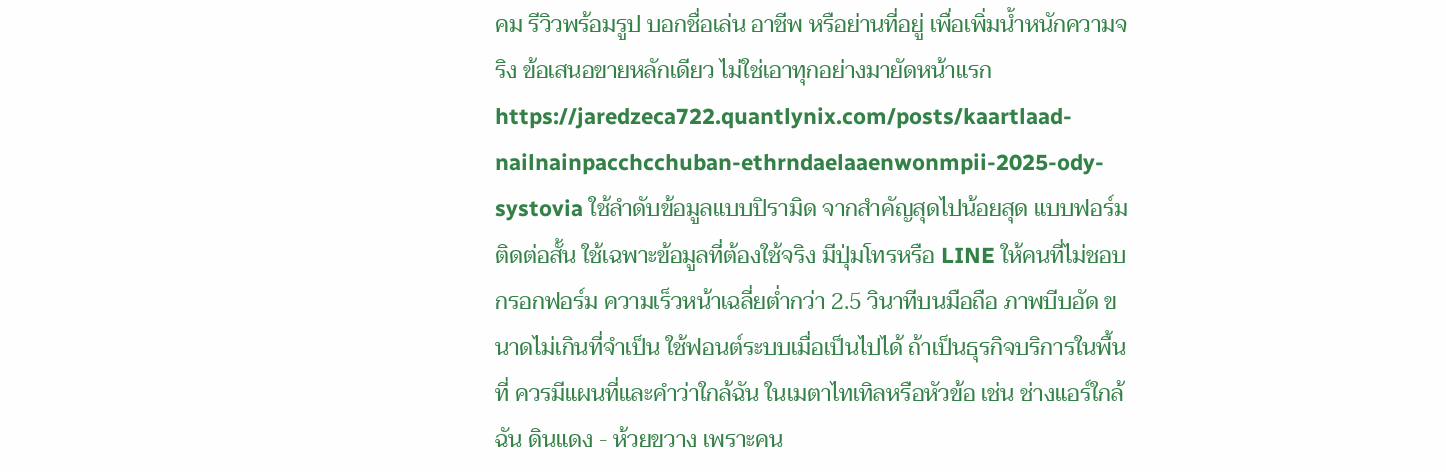คม รีวิวพร้อมรูป บอกชื่อเล่น อาชีพ หรือย่านที่อยู่ เพื่อเพิ่มน้ำหนักความจริง ข้อเสนอขายหลักเดียว ไม่ใช่เอาทุกอย่างมายัดหน้าแรก https://jaredzeca722.quantlynix.com/posts/kaartlaad-nailnainpacchcchuban-ethrndaelaaenwonmpii-2025-ody-systovia ใช้ลำดับข้อมูลแบบปิรามิด จากสำคัญสุดไปน้อยสุด แบบฟอร์มติดต่อสั้น ใช้เฉพาะข้อมูลที่ต้องใช้จริง มีปุ่มโทรหรือ LINE ให้คนที่ไม่ชอบกรอกฟอร์ม ความเร็วหน้าเฉลี่ยต่ำกว่า 2.5 วินาทีบนมือถือ ภาพบีบอัด ขนาดไม่เกินที่จำเป็น ใช้ฟอนต์ระบบเมื่อเป็นไปได้ ถ้าเป็นธุรกิจบริการในพื้นที่ ควรมีแผนที่และคำว่าใกล้ฉัน ในเมตาไทเทิลหรือหัวข้อ เช่น ช่างแอร์ใกล้ฉัน ดินแดง - ห้วยขวาง เพราะคน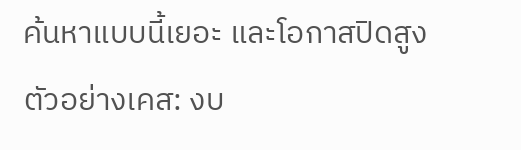ค้นหาแบบนี้เยอะ และโอกาสปิดสูง ตัวอย่างเคส: งบ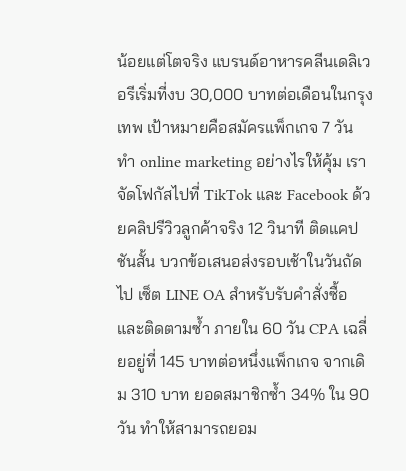น้อยแต่โตจริง แบรนด์อาหารคลีนเดลิเวอรีเริ่มที่งบ 30,000 บาทต่อเดือนในกรุงเทพ เป้าหมายคือสมัครแพ็กเกจ 7 วัน ทำ online marketing อย่างไรให้คุ้ม เราจัดโฟกัสไปที่ TikTok และ Facebook ด้วยคลิปรีวิวลูกค้าจริง 12 วินาที ติดแคปชันสั้น บวกข้อเสนอส่งรอบเช้าในวันถัดไป เซ็ต LINE OA สำหรับรับคำสั่งซื้อและติดตามซ้ำ ภายใน 60 วัน CPA เฉลี่ยอยู่ที่ 145 บาทต่อหนึ่งแพ็กเกจ จากเดิม 310 บาท ยอดสมาชิกซ้ำ 34% ใน 90 วัน ทำให้สามารถยอม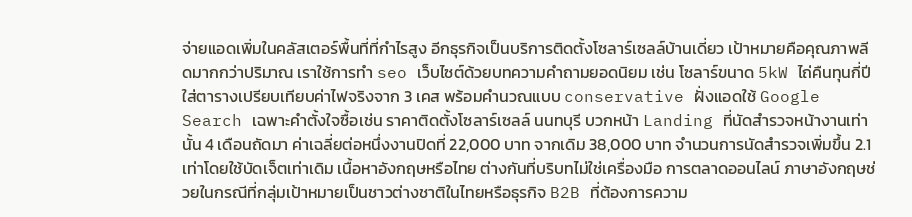จ่ายแอดเพิ่มในคลัสเตอร์พื้นที่ที่กำไรสูง อีกธุรกิจเป็นบริการติดตั้งโซลาร์เซลล์บ้านเดี่ยว เป้าหมายคือคุณภาพลีดมากกว่าปริมาณ เราใช้การทำ seo เว็บไซต์ด้วยบทความคำถามยอดนิยม เช่น โซลาร์ขนาด 5kW ไถ่คืนทุนกี่ปี ใส่ตารางเปรียบเทียบค่าไฟจริงจาก 3 เคส พร้อมคำนวณแบบ conservative ฝั่งแอดใช้ Google Search เฉพาะคำตั้งใจซื้อเช่น ราคาติดตั้งโซลาร์เซลล์ นนทบุรี บวกหน้า Landing ที่นัดสำรวจหน้างานเท่านั้น 4 เดือนถัดมา ค่าเฉลี่ยต่อหนึ่งงานปิดที่ 22,000 บาท จากเดิม 38,000 บาท จำนวนการนัดสำรวจเพิ่มขึ้น 2.1 เท่าโดยใช้บัดเจ็ตเท่าเดิม เนื้อหาอังกฤษหรือไทย ต่างกันที่บริบทไม่ใช่เครื่องมือ การตลาดออนไลน์ ภาษาอังกฤษช่วยในกรณีที่กลุ่มเป้าหมายเป็นชาวต่างชาติในไทยหรือธุรกิจ B2B ที่ต้องการความ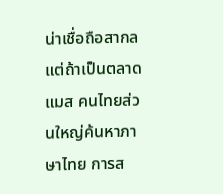น่าเชื่อถือสากล แต่ถ้าเป็นตลาดแมส คนไทยส่วนใหญ่ค้นหาภาษาไทย การส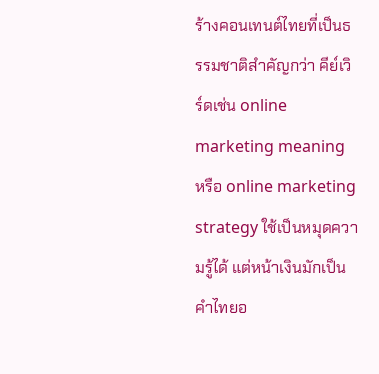ร้างคอนเทนต์ไทยที่เป็นธรรมชาติสำคัญกว่า คีย์เวิร์ดเช่น online marketing meaning หรือ online marketing strategy ใช้เป็นหมุดความรู้ได้ แต่หน้าเงินมักเป็นคำไทยอ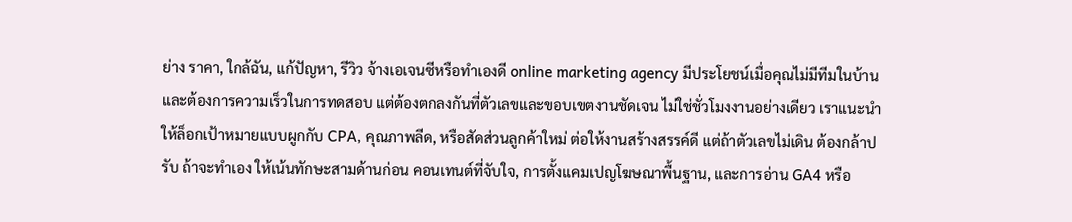ย่าง ราคา, ใกล้ฉัน, แก้ปัญหา, รีวิว จ้างเอเจนซีหรือทำเองดี online marketing agency มีประโยชน์เมื่อคุณไม่มีทีมในบ้านและต้องการความเร็วในการทดสอบ แต่ต้องตกลงกันที่ตัวเลขและขอบเขตงานชัดเจน ไม่ใช่ชั่วโมงงานอย่างเดียว เราแนะนำให้ล็อกเป้าหมายแบบผูกกับ CPA, คุณภาพลีด, หรือสัดส่วนลูกค้าใหม่ ต่อให้งานสร้างสรรค์ดี แต่ถ้าตัวเลขไม่เดิน ต้องกล้าปรับ ถ้าจะทำเอง ให้เน้นทักษะสามด้านก่อน คอนเทนต์ที่จับใจ, การตั้งแคมเปญโฆษณาพื้นฐาน, และการอ่าน GA4 หรือ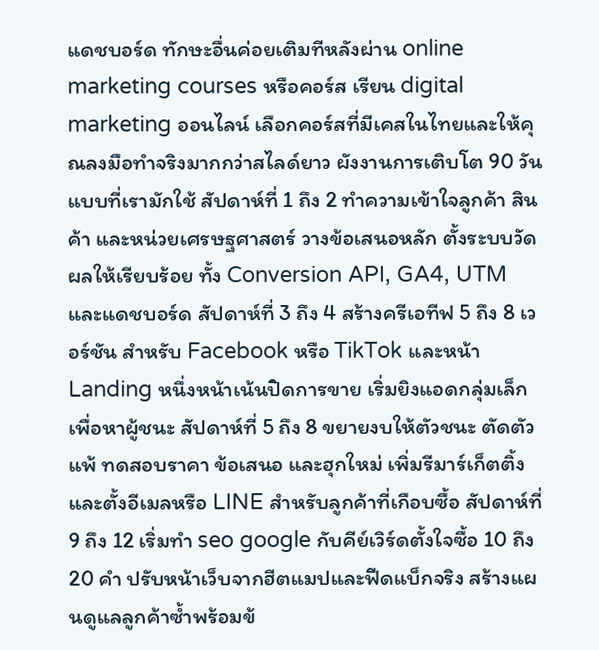แดชบอร์ด ทักษะอื่นค่อยเติมทีหลังผ่าน online marketing courses หรือคอร์ส เรียน digital marketing ออนไลน์ เลือกคอร์สที่มีเคสในไทยและให้คุณลงมือทำจริงมากกว่าสไลด์ยาว ผังงานการเติบโต 90 วันแบบที่เรามักใช้ สัปดาห์ที่ 1 ถึง 2 ทำความเข้าใจลูกค้า สินค้า และหน่วยเศรษฐศาสตร์ วางข้อเสนอหลัก ตั้งระบบวัดผลให้เรียบร้อย ทั้ง Conversion API, GA4, UTM และแดชบอร์ด สัปดาห์ที่ 3 ถึง 4 สร้างครีเอทีฟ 5 ถึง 8 เวอร์ชัน สำหรับ Facebook หรือ TikTok และหน้า Landing หนึ่งหน้าเน้นปิดการขาย เริ่มยิงแอดกลุ่มเล็กเพื่อหาผู้ชนะ สัปดาห์ที่ 5 ถึง 8 ขยายงบให้ตัวชนะ ตัดตัวแพ้ ทดสอบราคา ข้อเสนอ และฮุกใหม่ เพิ่มรีมาร์เก็ตติ้งและตั้งอีเมลหรือ LINE สำหรับลูกค้าที่เกือบซื้อ สัปดาห์ที่ 9 ถึง 12 เริ่มทำ seo google กับคีย์เวิร์ดตั้งใจซื้อ 10 ถึง 20 คำ ปรับหน้าเว็บจากฮีตแมปและฟีดแบ็กจริง สร้างแผนดูแลลูกค้าซ้ำพร้อมข้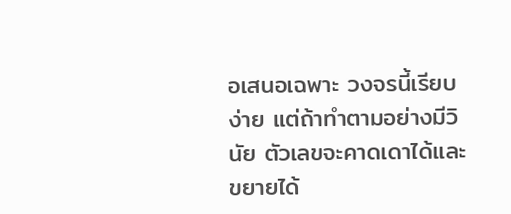อเสนอเฉพาะ วงจรนี้เรียบง่าย แต่ถ้าทำตามอย่างมีวินัย ตัวเลขจะคาดเดาได้และขยายได้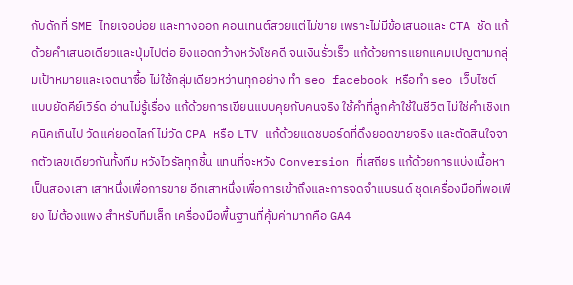กับดักที่ SME ไทยเจอบ่อย และทางออก คอนเทนต์สวยแต่ไม่ขาย เพราะไม่มีข้อเสนอและ CTA ชัด แก้ด้วยคำเสนอเดียวและปุ่มไปต่อ ยิงแอดกว้างหวังโชคดี จนเงินรั่วเร็ว แก้ด้วยการแยกแคมเปญตามกลุ่มเป้าหมายและเจตนาซื้อ ไม่ใช้กลุ่มเดียวหว่านทุกอย่าง ทำ seo facebook หรือทํา seo เว็บไซต์ แบบยัดคีย์เวิร์ด อ่านไม่รู้เรื่อง แก้ด้วยการเขียนแบบคุยกับคนจริง ใช้คำที่ลูกค้าใช้ในชีวิต ไม่ใช่คำเชิงเทคนิคเกินไป วัดแค่ยอดไลก์ ไม่วัด CPA หรือ LTV แก้ด้วยแดชบอร์ดที่ดึงยอดขายจริง และตัดสินใจจากตัวเลขเดียวกันทั้งทีม หวังไวรัลทุกชิ้น แทนที่จะหวัง Conversion ที่เสถียร แก้ด้วยการแบ่งเนื้อหาเป็นสองเสา เสาหนึ่งเพื่อการขาย อีกเสาหนึ่งเพื่อการเข้าถึงและการจดจำแบรนด์ ชุดเครื่องมือที่พอเพียง ไม่ต้องแพง สำหรับทีมเล็ก เครื่องมือพื้นฐานที่คุ้มค่ามากคือ GA4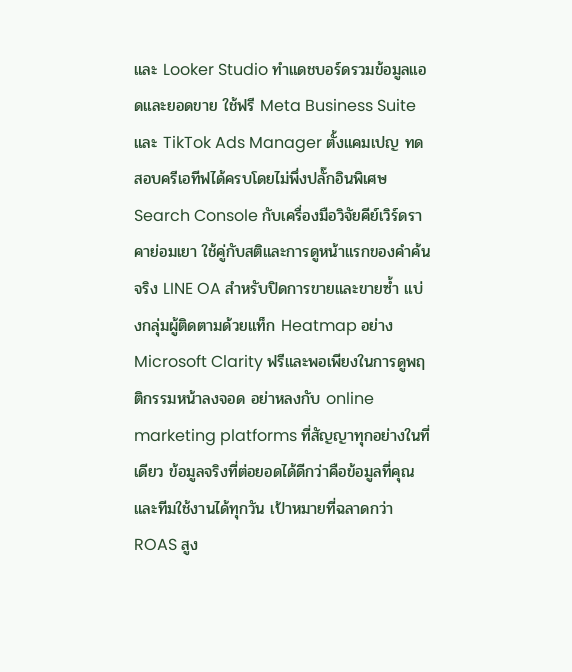และ Looker Studio ทำแดชบอร์ดรวมข้อมูลแอดและยอดขาย ใช้ฟรี Meta Business Suite และ TikTok Ads Manager ตั้งแคมเปญ ทดสอบครีเอทีฟได้ครบโดยไม่พึ่งปลั๊กอินพิเศษ Search Console กับเครื่องมือวิจัยคีย์เวิร์ดราคาย่อมเยา ใช้คู่กับสติและการดูหน้าแรกของคำค้นจริง LINE OA สำหรับปิดการขายและขายซ้ำ แบ่งกลุ่มผู้ติดตามด้วยแท็ก Heatmap อย่าง Microsoft Clarity ฟรีและพอเพียงในการดูพฤติกรรมหน้าลงจอด อย่าหลงกับ online marketing platforms ที่สัญญาทุกอย่างในที่เดียว ข้อมูลจริงที่ต่อยอดได้ดีกว่าคือข้อมูลที่คุณและทีมใช้งานได้ทุกวัน เป้าหมายที่ฉลาดกว่า ROAS สูง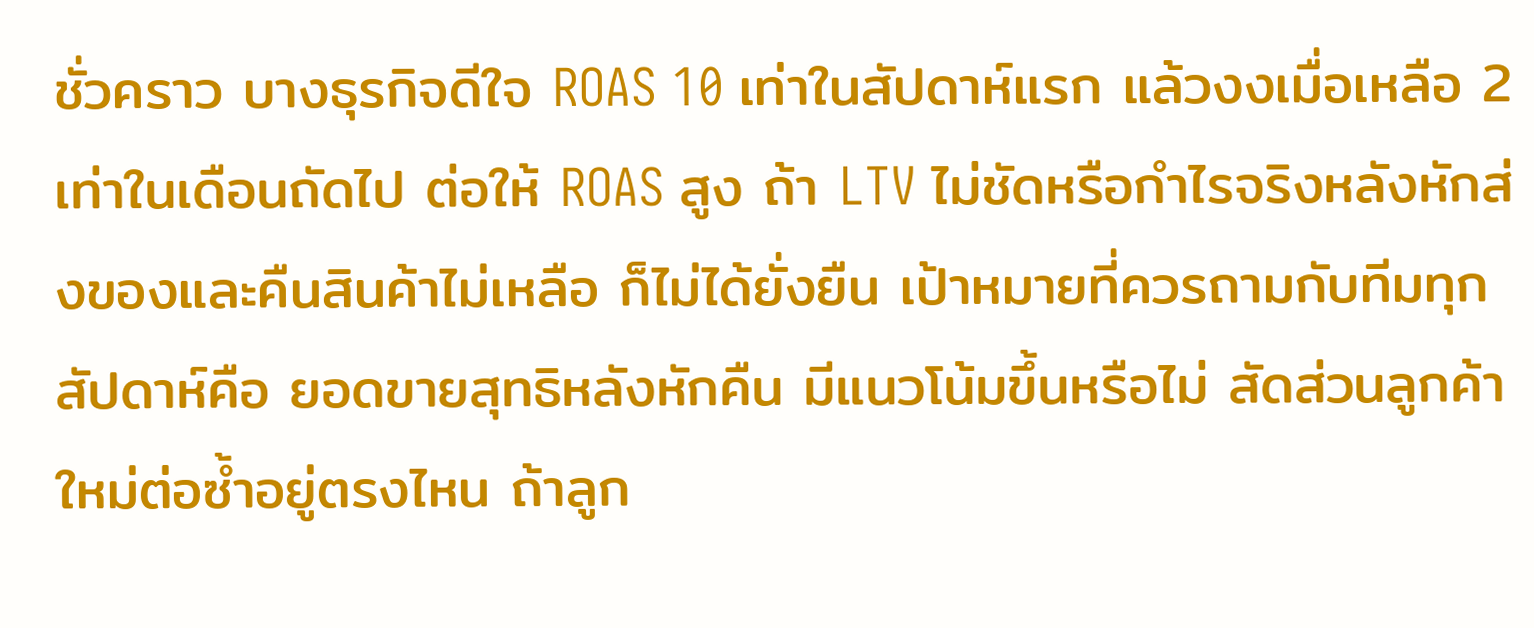ชั่วคราว บางธุรกิจดีใจ ROAS 10 เท่าในสัปดาห์แรก แล้วงงเมื่อเหลือ 2 เท่าในเดือนถัดไป ต่อให้ ROAS สูง ถ้า LTV ไม่ชัดหรือกำไรจริงหลังหักส่งของและคืนสินค้าไม่เหลือ ก็ไม่ได้ยั่งยืน เป้าหมายที่ควรถามกับทีมทุกสัปดาห์คือ ยอดขายสุทธิหลังหักคืน มีแนวโน้มขึ้นหรือไม่ สัดส่วนลูกค้าใหม่ต่อซ้ำอยู่ตรงไหน ถ้าลูก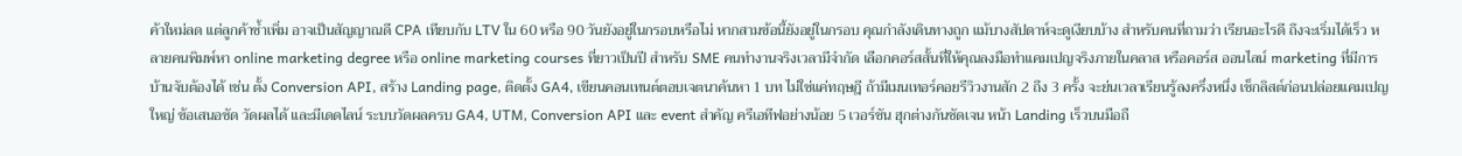ค้าใหม่ลด แต่ลูกค้าซ้ำเพิ่ม อาจเป็นสัญญาณดี CPA เทียบกับ LTV ใน 60 หรือ 90 วันยังอยู่ในกรอบหรือไม่ หากสามข้อนี้ยังอยู่ในกรอบ คุณกำลังเดินทางถูก แม้บางสัปดาห์จะดูเงียบบ้าง สำหรับคนที่ถามว่า เรียนอะไรดี ถึงจะเริ่มได้เร็ว หลายคนพิมพ์หา online marketing degree หรือ online marketing courses ที่ยาวเป็นปี สำหรับ SME คนทำงานจริงเวลามีจำกัด เลือกคอร์สสั้นที่ให้คุณลงมือทำแคมเปญจริงภายในคลาส หรือคอร์ส ออนไลน์ marketing ที่มีการบ้านจับต้องได้ เช่น ตั้ง Conversion API, สร้าง Landing page, ติดตั้ง GA4, เขียนคอนเทนต์ตอบเจตนาค้นหา 1 บท ไม่ใช่แค่ทฤษฎี ถ้ามีเมนเทอร์คอยรีวิวงานสัก 2 ถึง 3 ครั้ง จะย่นเวลาเรียนรู้ลงครึ่งหนึ่ง เช็กลิสต์ก่อนปล่อยแคมเปญใหญ่ ข้อเสนอชัด วัดผลได้ และมีเดดไลน์ ระบบวัดผลครบ GA4, UTM, Conversion API และ event สำคัญ ครีเอทีฟอย่างน้อย 5 เวอร์ชัน ฮุกต่างกันชัดเจน หน้า Landing เร็วบนมือถื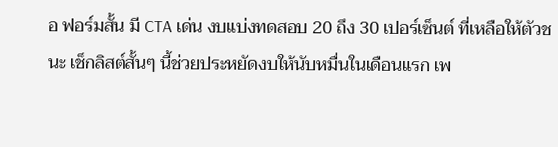อ ฟอร์มสั้น มี CTA เด่น งบแบ่งทดสอบ 20 ถึง 30 เปอร์เซ็นต์ ที่เหลือให้ตัวชนะ เช็กลิสต์สั้นๆ นี้ช่วยประหยัดงบให้นับหมื่นในเดือนแรก เพ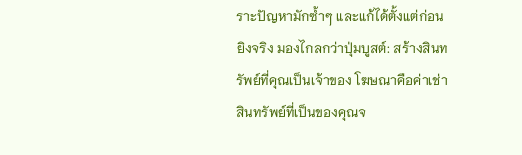ราะปัญหามักซ้ำๆ และแก้ได้ตั้งแต่ก่อนยิงจริง มองไกลกว่าปุ่มบูสต์: สร้างสินทรัพย์ที่คุณเป็นเจ้าของ โฆษณาคือค่าเช่า สินทรัพย์ที่เป็นของคุณจ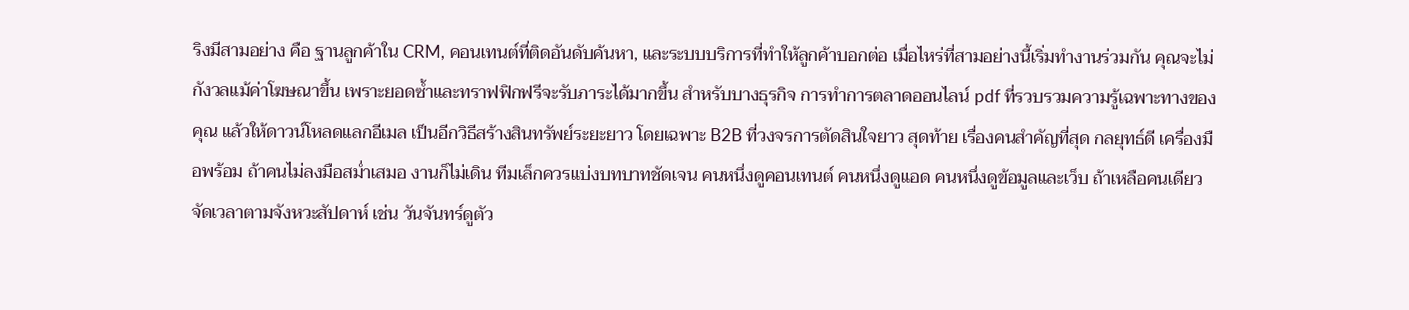ริงมีสามอย่าง คือ ฐานลูกค้าใน CRM, คอนเทนต์ที่ติดอันดับค้นหา, และระบบบริการที่ทำให้ลูกค้าบอกต่อ เมื่อไหร่ที่สามอย่างนี้เริ่มทำงานร่วมกัน คุณจะไม่กังวลแม้ค่าโฆษณาขึ้น เพราะยอดซ้ำและทราฟฟิกฟรีจะรับภาระได้มากขึ้น สำหรับบางธุรกิจ การทำการตลาดออนไลน์ pdf ที่รวบรวมความรู้เฉพาะทางของคุณ แล้วให้ดาวน์โหลดแลกอีเมล เป็นอีกวิธีสร้างสินทรัพย์ระยะยาว โดยเฉพาะ B2B ที่วงจรการตัดสินใจยาว สุดท้าย เรื่องคนสำคัญที่สุด กลยุทธ์ดี เครื่องมือพร้อม ถ้าคนไม่ลงมือสม่ำเสมอ งานก็ไม่เดิน ทีมเล็กควรแบ่งบทบาทชัดเจน คนหนึ่งดูคอนเทนต์ คนหนึ่งดูแอด คนหนึ่งดูข้อมูลและเว็บ ถ้าเหลือคนเดียว จัดเวลาตามจังหวะสัปดาห์ เช่น วันจันทร์ดูตัว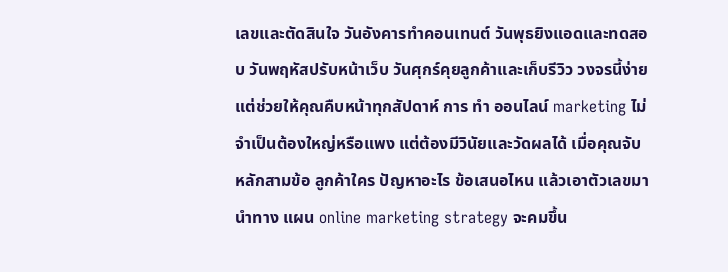เลขและตัดสินใจ วันอังคารทำคอนเทนต์ วันพุธยิงแอดและทดสอบ วันพฤหัสปรับหน้าเว็บ วันศุกร์คุยลูกค้าและเก็บรีวิว วงจรนี้ง่าย แต่ช่วยให้คุณคืบหน้าทุกสัปดาห์ การ ทํา ออนไลน์ marketing ไม่จำเป็นต้องใหญ่หรือแพง แต่ต้องมีวินัยและวัดผลได้ เมื่อคุณจับหลักสามข้อ ลูกค้าใคร ปัญหาอะไร ข้อเสนอไหน แล้วเอาตัวเลขมานำทาง แผน online marketing strategy จะคมขึ้น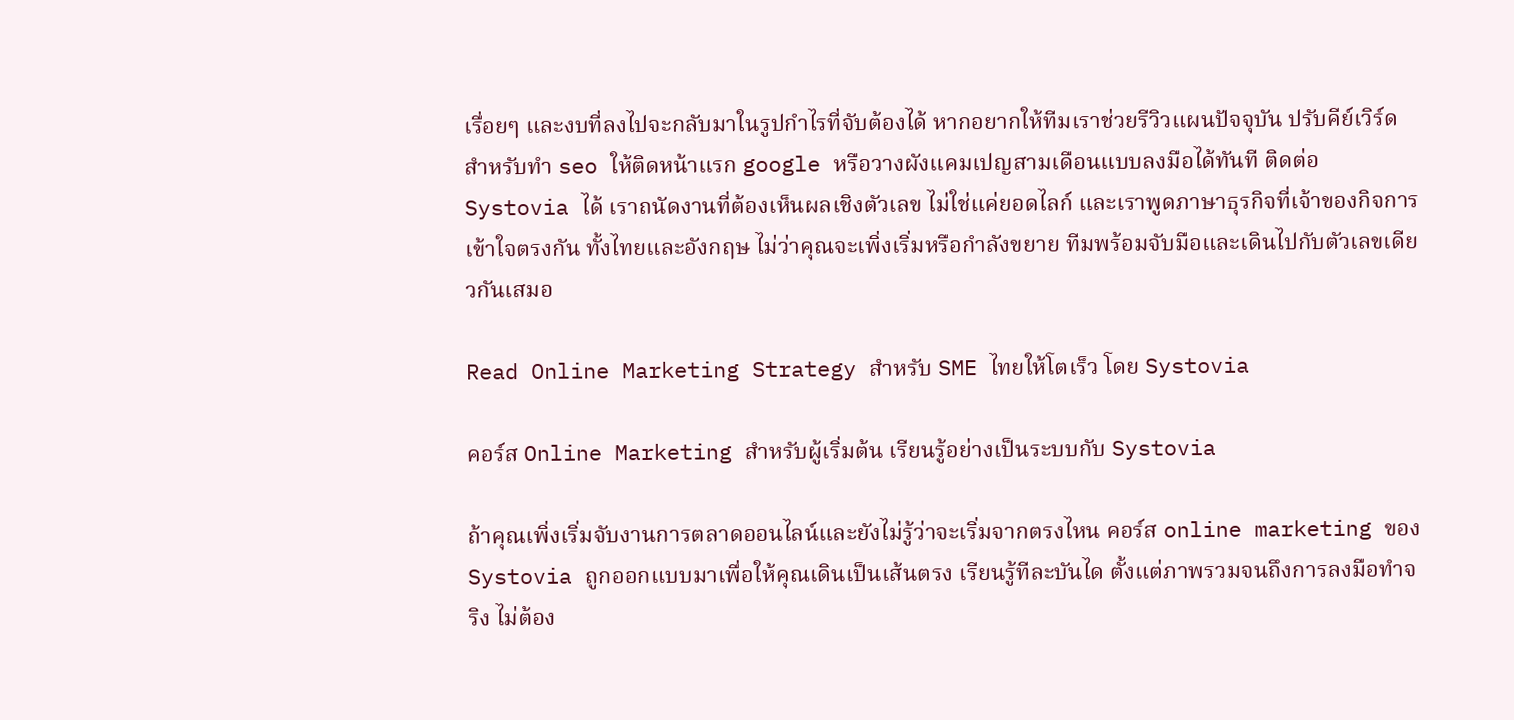เรื่อยๆ และงบที่ลงไปจะกลับมาในรูปกำไรที่จับต้องได้ หากอยากให้ทีมเราช่วยรีวิวแผนปัจจุบัน ปรับคีย์เวิร์ดสำหรับทำ seo ให้ติดหน้าแรก google หรือวางผังแคมเปญสามเดือนแบบลงมือได้ทันที ติดต่อ Systovia ได้ เราถนัดงานที่ต้องเห็นผลเชิงตัวเลข ไม่ใช่แค่ยอดไลก์ และเราพูดภาษาธุรกิจที่เจ้าของกิจการเข้าใจตรงกัน ทั้งไทยและอังกฤษ ไม่ว่าคุณจะเพิ่งเริ่มหรือกำลังขยาย ทีมพร้อมจับมือและเดินไปกับตัวเลขเดียวกันเสมอ

Read Online Marketing Strategy สำหรับ SME ไทยให้โตเร็ว โดย Systovia

คอร์ส Online Marketing สำหรับผู้เริ่มต้น เรียนรู้อย่างเป็นระบบกับ Systovia

ถ้าคุณเพิ่งเริ่มจับงานการตลาดออนไลน์และยังไม่รู้ว่าจะเริ่มจากตรงไหน คอร์ส online marketing ของ Systovia ถูกออกแบบมาเพื่อให้คุณเดินเป็นเส้นตรง เรียนรู้ทีละบันได ตั้งแต่ภาพรวมจนถึงการลงมือทำจริง ไม่ต้อง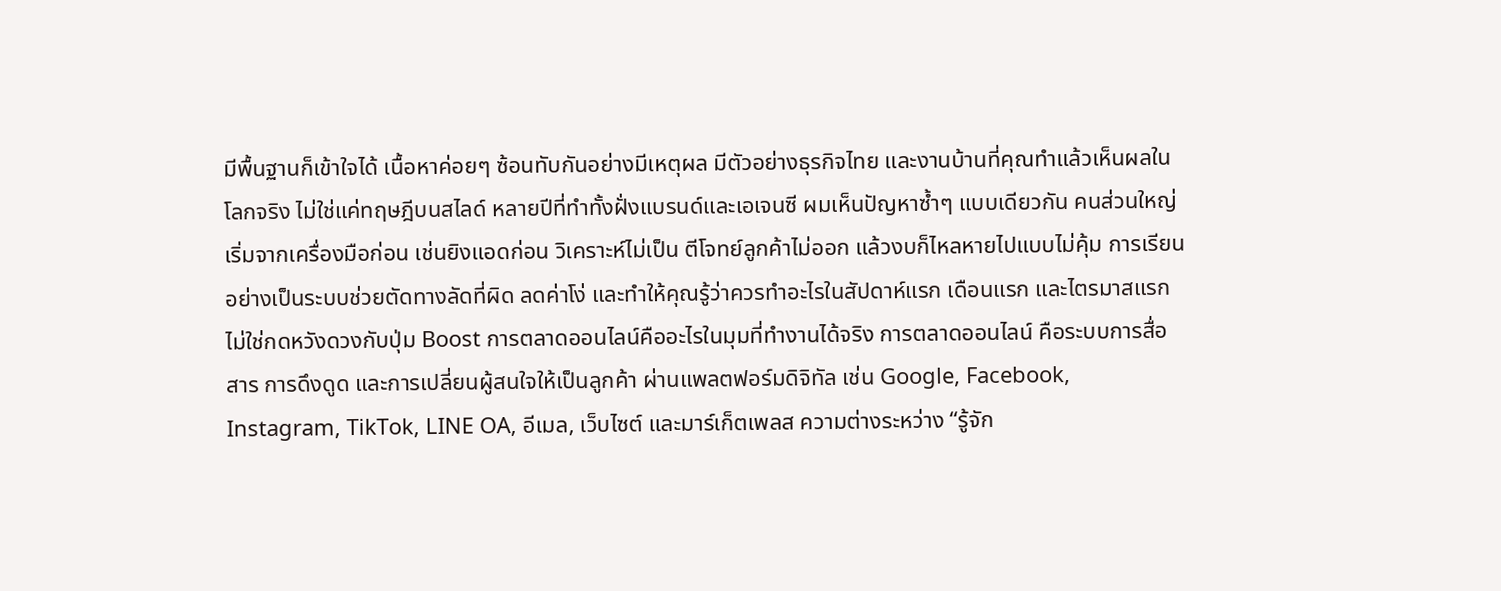มีพื้นฐานก็เข้าใจได้ เนื้อหาค่อยๆ ซ้อนทับกันอย่างมีเหตุผล มีตัวอย่างธุรกิจไทย และงานบ้านที่คุณทำแล้วเห็นผลในโลกจริง ไม่ใช่แค่ทฤษฎีบนสไลด์ หลายปีที่ทำทั้งฝั่งแบรนด์และเอเจนซี ผมเห็นปัญหาซ้ำๆ แบบเดียวกัน คนส่วนใหญ่เริ่มจากเครื่องมือก่อน เช่นยิงแอดก่อน วิเคราะห์ไม่เป็น ตีโจทย์ลูกค้าไม่ออก แล้วงบก็ไหลหายไปแบบไม่คุ้ม การเรียนอย่างเป็นระบบช่วยตัดทางลัดที่ผิด ลดค่าโง่ และทำให้คุณรู้ว่าควรทำอะไรในสัปดาห์แรก เดือนแรก และไตรมาสแรก ไม่ใช่กดหวังดวงกับปุ่ม Boost การตลาดออนไลน์คืออะไรในมุมที่ทำงานได้จริง การตลาดออนไลน์ คือระบบการสื่อสาร การดึงดูด และการเปลี่ยนผู้สนใจให้เป็นลูกค้า ผ่านแพลตฟอร์มดิจิทัล เช่น Google, Facebook, Instagram, TikTok, LINE OA, อีเมล, เว็บไซต์ และมาร์เก็ตเพลส ความต่างระหว่าง “รู้จัก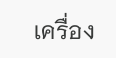เครื่อง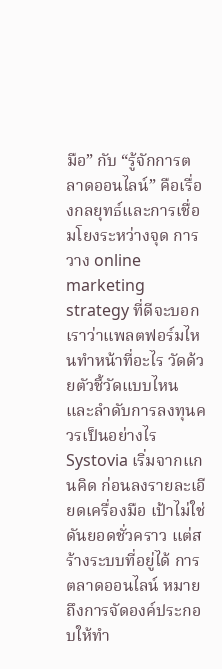มือ” กับ “รู้จักการตลาดออนไลน์” คือเรื่องกลยุทธ์และการเชื่อมโยงระหว่างจุด การวาง online marketing strategy ที่ดีจะบอกเราว่าแพลตฟอร์มไหนทำหน้าที่อะไร วัดด้วยตัวชี้วัดแบบไหน และลำดับการลงทุนควรเป็นอย่างไร Systovia เริ่มจากแกนคิด ก่อนลงรายละเอียดเครื่องมือ เป้าไม่ใช่ดันยอดชั่วคราว แต่สร้างระบบที่อยู่ได้ การตลาดออนไลน์ หมายถึงการจัดองค์ประกอบให้ทำ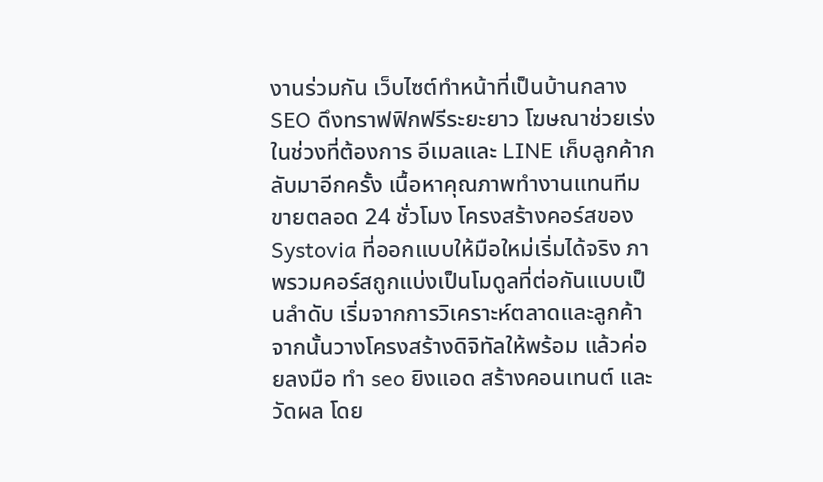งานร่วมกัน เว็บไซต์ทำหน้าที่เป็นบ้านกลาง SEO ดึงทราฟฟิกฟรีระยะยาว โฆษณาช่วยเร่งในช่วงที่ต้องการ อีเมลและ LINE เก็บลูกค้ากลับมาอีกครั้ง เนื้อหาคุณภาพทำงานแทนทีมขายตลอด 24 ชั่วโมง โครงสร้างคอร์สของ Systovia ที่ออกแบบให้มือใหม่เริ่มได้จริง ภาพรวมคอร์สถูกแบ่งเป็นโมดูลที่ต่อกันแบบเป็นลำดับ เริ่มจากการวิเคราะห์ตลาดและลูกค้า จากนั้นวางโครงสร้างดิจิทัลให้พร้อม แล้วค่อยลงมือ ทำ seo ยิงแอด สร้างคอนเทนต์ และวัดผล โดย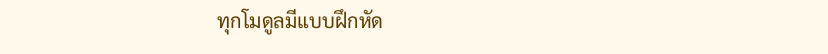ทุกโมดูลมีแบบฝึกหัด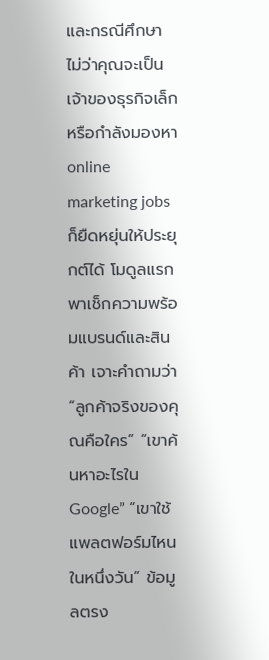และกรณีศึกษา ไม่ว่าคุณจะเป็นเจ้าของธุรกิจเล็ก หรือกำลังมองหา online marketing jobs ก็ยืดหยุ่นให้ประยุกต์ได้ โมดูลแรกพาเช็กความพร้อมแบรนด์และสินค้า เจาะคำถามว่า “ลูกค้าจริงของคุณคือใคร” “เขาค้นหาอะไรใน Google” “เขาใช้แพลตฟอร์มไหนในหนึ่งวัน” ข้อมูลตรง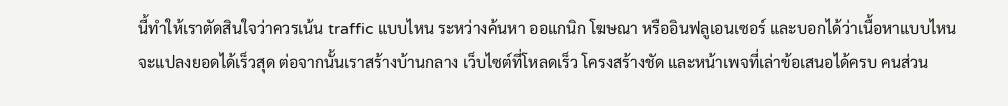นี้ทำให้เราตัดสินใจว่าควรเน้น traffic แบบไหน ระหว่างค้นหา ออแกนิก โฆษณา หรืออินฟลูเอนเซอร์ และบอกได้ว่าเนื้อหาแบบไหนจะแปลงยอดได้เร็วสุด ต่อจากนั้นเราสร้างบ้านกลาง เว็บไซต์ที่โหลดเร็ว โครงสร้างชัด และหน้าเพจที่เล่าข้อเสนอได้ครบ คนส่วน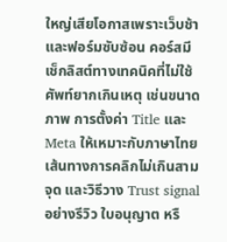ใหญ่เสียโอกาสเพราะเว็บช้าและฟอร์มซับซ้อน คอร์สมีเช็กลิสต์ทางเทคนิคที่ไม่ใช้ศัพท์ยากเกินเหตุ เช่นขนาดภาพ การตั้งค่า Title และ Meta ให้เหมาะกับภาษาไทย เส้นทางการคลิกไม่เกินสามจุด และวิธีวาง Trust signal อย่างรีวิว ใบอนุญาต หรื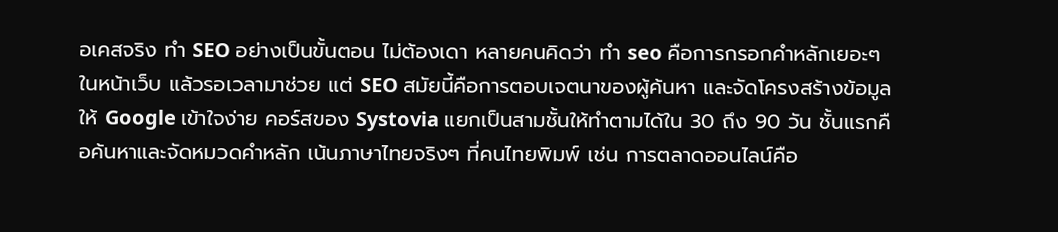อเคสจริง ทำ SEO อย่างเป็นขั้นตอน ไม่ต้องเดา หลายคนคิดว่า ทํา seo คือการกรอกคำหลักเยอะๆ ในหน้าเว็บ แล้วรอเวลามาช่วย แต่ SEO สมัยนี้คือการตอบเจตนาของผู้ค้นหา และจัดโครงสร้างข้อมูลให้ Google เข้าใจง่าย คอร์สของ Systovia แยกเป็นสามชั้นให้ทำตามได้ใน 30 ถึง 90 วัน ชั้นแรกคือค้นหาและจัดหมวดคำหลัก เน้นภาษาไทยจริงๆ ที่คนไทยพิมพ์ เช่น การตลาดออนไลน์คือ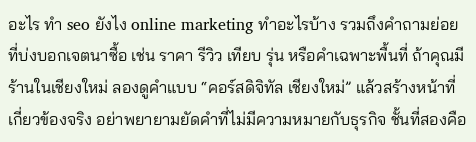อะไร ทํา seo ยังไง online marketing ทําอะไรบ้าง รวมถึงคำถามย่อยที่บ่งบอกเจตนาซื้อ เช่น ราคา รีวิว เทียบ รุ่น หรือคำเฉพาะพื้นที่ ถ้าคุณมีร้านในเชียงใหม่ ลองดูคำแบบ “คอร์สดิจิทัล เชียงใหม่” แล้วสร้างหน้าที่เกี่ยวข้องจริง อย่าพยายามยัดคำที่ไม่มีความหมายกับธุรกิจ ชั้นที่สองคือ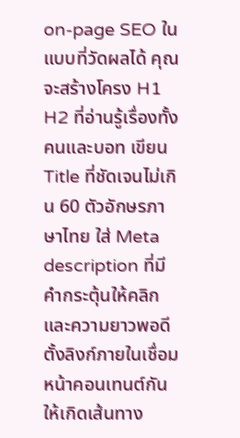on-page SEO ในแบบที่วัดผลได้ คุณจะสร้างโครง H1 H2 ที่อ่านรู้เรื่องทั้งคนและบอท เขียน Title ที่ชัดเจนไม่เกิน 60 ตัวอักษรภาษาไทย ใส่ Meta description ที่มีคำกระตุ้นให้คลิกและความยาวพอดี ตั้งลิงก์ภายในเชื่อมหน้าคอนเทนต์กันให้เกิดเส้นทาง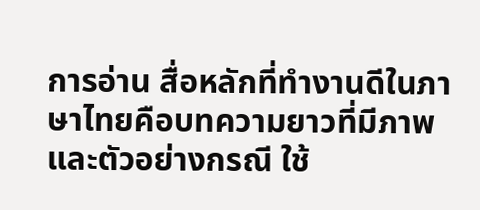การอ่าน สื่อหลักที่ทำงานดีในภาษาไทยคือบทความยาวที่มีภาพและตัวอย่างกรณี ใช้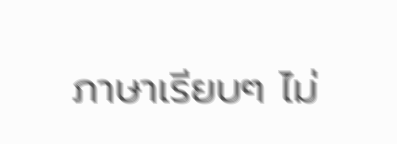ภาษาเรียบๆ ไม่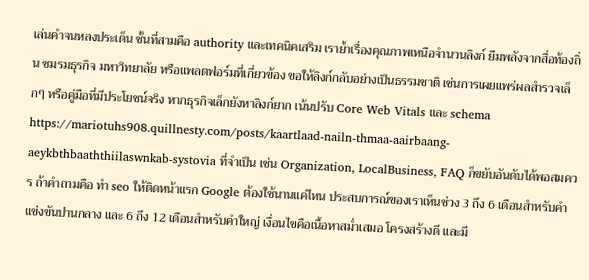เล่นคำจนหลงประเด็น ชั้นที่สามคือ authority และเทคนิคเสริม เราย้ำเรื่องคุณภาพเหนือจำนวนลิงก์ ยืมพลังจากสื่อท้องถิ่น ชมรมธุรกิจ มหาวิทยาลัย หรือแพลตฟอร์มที่เกี่ยวข้อง ขอให้ลิงก์กลับอย่างเป็นธรรมชาติ เช่นการเผยแพร่ผลสำรวจเล็กๆ หรือคู่มือที่มีประโยชน์จริง หากธุรกิจเล็กยังหาลิงก์ยาก เน้นปรับ Core Web Vitals และ schema https://mariotuhs908.quillnesty.com/posts/kaartlaad-nailn-thmaa-aairbaang-aeykbthbaaththiilaswnkab-systovia ที่จำเป็น เช่น Organization, LocalBusiness, FAQ ก็ขยับอันดับได้พอสมควร ถ้าคำถามคือ ทํา seo ให้ติดหน้าแรก Google ต้องใช้นานแค่ไหน ประสบการณ์ของเราเห็นช่วง 3 ถึง 6 เดือนสำหรับคำแข่งขันปานกลาง และ 6 ถึง 12 เดือนสำหรับคำใหญ่ เงื่อนไขคือเนื้อหาสม่ำเสมอ โครงสร้างดี และมี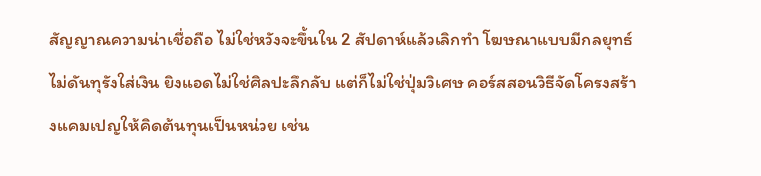สัญญาณความน่าเชื่อถือ ไม่ใช่หวังจะขึ้นใน 2 สัปดาห์แล้วเลิกทำ โฆษณาแบบมีกลยุทธ์ ไม่ดันทุรังใส่เงิน ยิงแอดไม่ใช่ศิลปะลึกลับ แต่ก็ไม่ใช่ปุ่มวิเศษ คอร์สสอนวิธีจัดโครงสร้างแคมเปญให้คิดต้นทุนเป็นหน่วย เช่น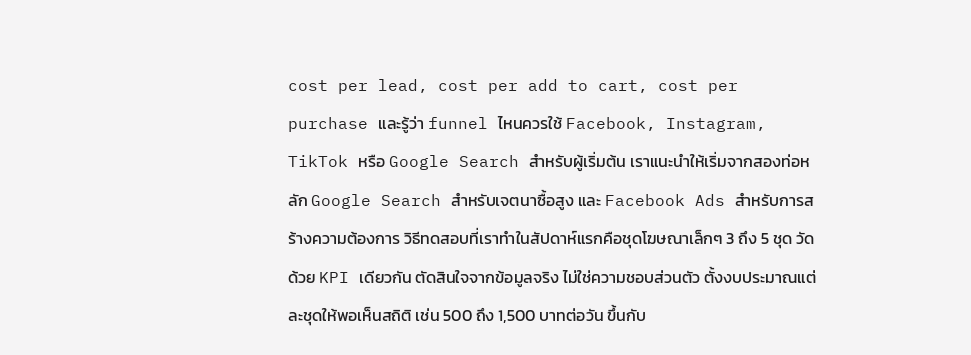cost per lead, cost per add to cart, cost per purchase และรู้ว่า funnel ไหนควรใช้ Facebook, Instagram, TikTok หรือ Google Search สำหรับผู้เริ่มต้น เราแนะนำให้เริ่มจากสองท่อหลัก Google Search สำหรับเจตนาซื้อสูง และ Facebook Ads สำหรับการสร้างความต้องการ วิธีทดสอบที่เราทำในสัปดาห์แรกคือชุดโฆษณาเล็กๆ 3 ถึง 5 ชุด วัดด้วย KPI เดียวกัน ตัดสินใจจากข้อมูลจริง ไม่ใช่ความชอบส่วนตัว ตั้งงบประมาณแต่ละชุดให้พอเห็นสถิติ เช่น 500 ถึง 1,500 บาทต่อวัน ขึ้นกับ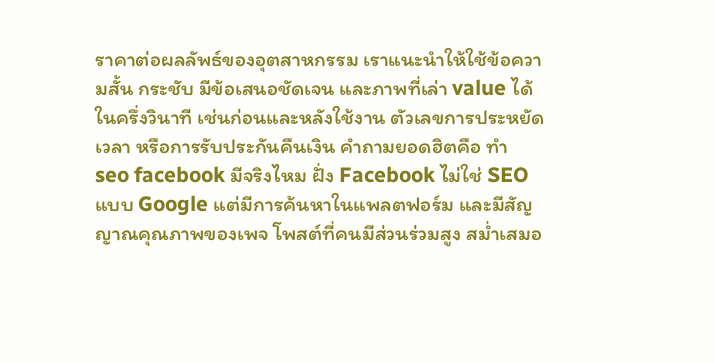ราคาต่อผลลัพธ์ของอุตสาหกรรม เราแนะนำให้ใช้ข้อความสั้น กระชับ มีข้อเสนอชัดเจน และภาพที่เล่า value ได้ในครึ่งวินาที เช่นก่อนและหลังใช้งาน ตัวเลขการประหยัดเวลา หรือการรับประกันคืนเงิน คำถามยอดฮิตคือ ทํา seo facebook มีจริงไหม ฝั่ง Facebook ไม่ใช่ SEO แบบ Google แต่มีการค้นหาในแพลตฟอร์ม และมีสัญญาณคุณภาพของเพจ โพสต์ที่คนมีส่วนร่วมสูง สม่ำเสมอ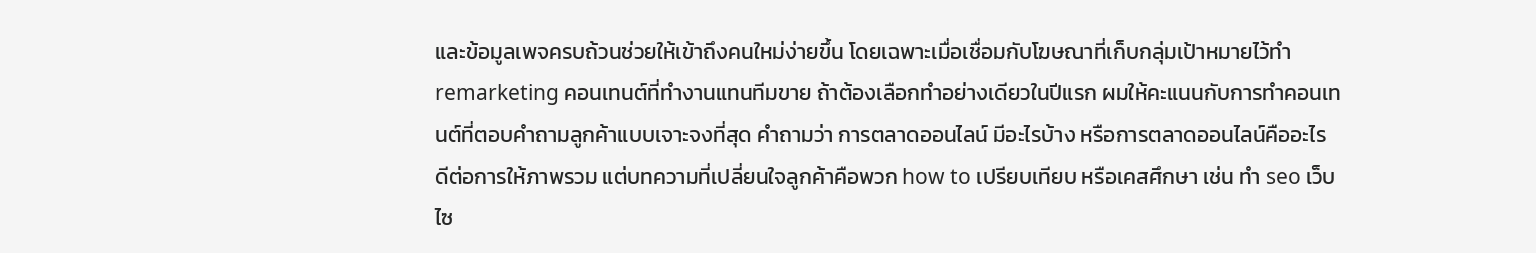และข้อมูลเพจครบถ้วนช่วยให้เข้าถึงคนใหม่ง่ายขึ้น โดยเฉพาะเมื่อเชื่อมกับโฆษณาที่เก็บกลุ่มเป้าหมายไว้ทำ remarketing คอนเทนต์ที่ทำงานแทนทีมขาย ถ้าต้องเลือกทำอย่างเดียวในปีแรก ผมให้คะแนนกับการทำคอนเทนต์ที่ตอบคำถามลูกค้าแบบเจาะจงที่สุด คำถามว่า การตลาดออนไลน์ มีอะไรบ้าง หรือการตลาดออนไลน์คืออะไร ดีต่อการให้ภาพรวม แต่บทความที่เปลี่ยนใจลูกค้าคือพวก how to เปรียบเทียบ หรือเคสศึกษา เช่น ทํา seo เว็บไซ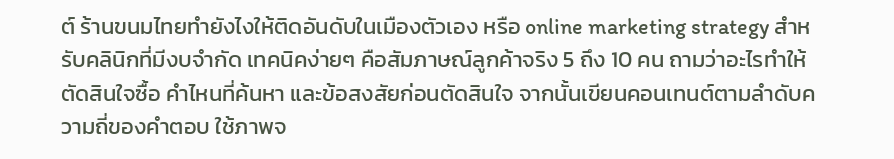ต์ ร้านขนมไทยทำยังไงให้ติดอันดับในเมืองตัวเอง หรือ online marketing strategy สำหรับคลินิกที่มีงบจำกัด เทคนิคง่ายๆ คือสัมภาษณ์ลูกค้าจริง 5 ถึง 10 คน ถามว่าอะไรทำให้ตัดสินใจซื้อ คำไหนที่ค้นหา และข้อสงสัยก่อนตัดสินใจ จากนั้นเขียนคอนเทนต์ตามลำดับความถี่ของคำตอบ ใช้ภาพจ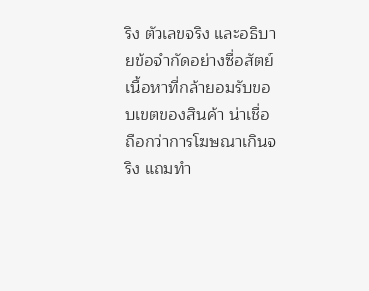ริง ตัวเลขจริง และอธิบายข้อจำกัดอย่างซื่อสัตย์ เนื้อหาที่กล้ายอมรับขอบเขตของสินค้า น่าเชื่อถือกว่าการโฆษณาเกินจริง แถมทำ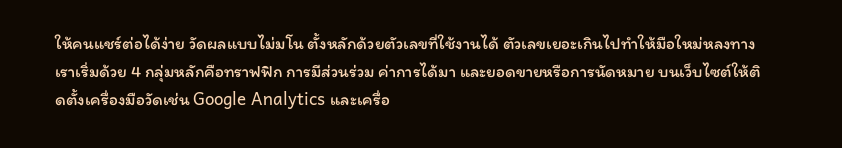ให้คนแชร์ต่อได้ง่าย วัดผลแบบไม่มโน ตั้งหลักด้วยตัวเลขที่ใช้งานได้ ตัวเลขเยอะเกินไปทำให้มือใหม่หลงทาง เราเริ่มด้วย 4 กลุ่มหลักคือทราฟฟิก การมีส่วนร่วม ค่าการได้มา และยอดขายหรือการนัดหมาย บนเว็บไซต์ให้ติดตั้งเครื่องมือวัดเช่น Google Analytics และเครื่อ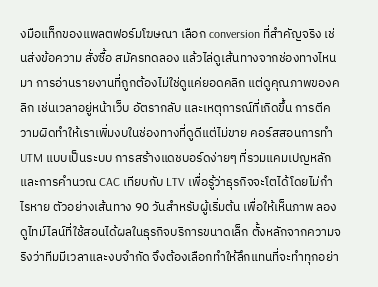งมือแท็กของแพลตฟอร์มโฆษณา เลือก conversion ที่สำคัญจริง เช่นส่งข้อความ สั่งซื้อ สมัครทดลอง แล้วไล่ดูเส้นทางจากช่องทางไหนมา การอ่านรายงานที่ถูกต้องไม่ใช่ดูแค่ยอดคลิก แต่ดูคุณภาพของคลิก เช่นเวลาอยู่หน้าเว็บ อัตรากลับ และเหตุการณ์ที่เกิดขึ้น การตีความผิดทำให้เราเพิ่มงบในช่องทางที่ดูดีแต่ไม่ขาย คอร์สสอนการทำ UTM แบบเป็นระบบ การสร้างแดชบอร์ดง่ายๆ ที่รวมแคมเปญหลัก และการคำนวณ CAC เทียบกับ LTV เพื่อรู้ว่าธุรกิจจะโตได้โดยไม่กำไรหาย ตัวอย่างเส้นทาง 90 วันสำหรับผู้เริ่มต้น เพื่อให้เห็นภาพ ลองดูไทม์ไลน์ที่ใช้สอนได้ผลในธุรกิจบริการขนาดเล็ก ตั้งหลักจากความจริงว่าทีมมีเวลาและงบจำกัด จึงต้องเลือกทำให้ลึกแทนที่จะทำทุกอย่า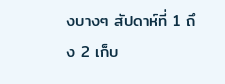งบางๆ สัปดาห์ที่ 1 ถึง 2 เก็บ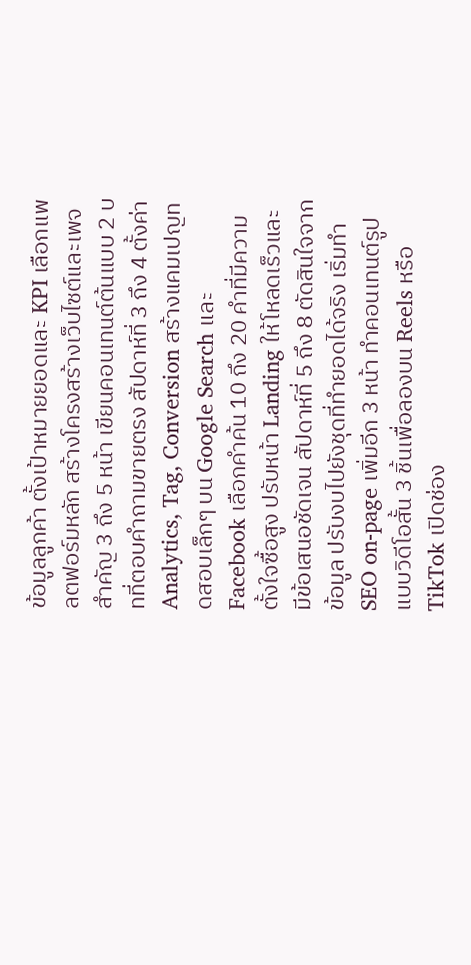ข้อมูลลูกค้า ตั้งเป้าหมายยอดและ KPI เลือกแพลตฟอร์มหลัก สร้างโครงสร้างเว็บไซต์และเพจสำคัญ 3 ถึง 5 หน้า เขียนคอนเทนต์ต้นแบบ 2 บทที่ตอบคำถามขายตรง สัปดาห์ที่ 3 ถึง 4 ตั้งค่า Analytics, Tag, Conversion สร้างแคมเปญทดสอบเล็กๆ บน Google Search และ Facebook เลือกคำค้น 10 ถึง 20 คำที่มีความตั้งใจซื้อสูง ปรับหน้า Landing ให้โหลดเร็วและมีข้อเสนอชัดเจน สัปดาห์ที่ 5 ถึง 8 ตัดสินใจจากข้อมูล ปรับงบไปยังชุดที่ทำยอดได้จริง เริ่มทำ SEO on-page เพิ่มอีก 3 หน้า ทำคอนเทนต์รูปแบบวิดีโอสั้น 3 ชิ้นเพื่อลองบน Reels หรือ TikTok เปิดช่อง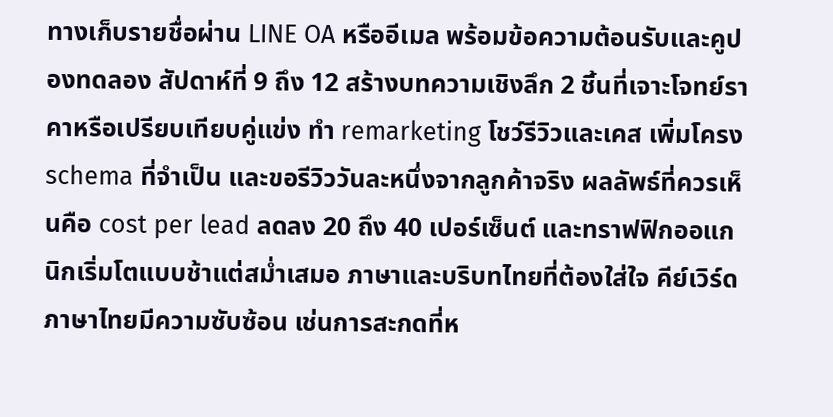ทางเก็บรายชื่อผ่าน LINE OA หรืออีเมล พร้อมข้อความต้อนรับและคูปองทดลอง สัปดาห์ที่ 9 ถึง 12 สร้างบทความเชิงลึก 2 ชิ้นที่เจาะโจทย์ราคาหรือเปรียบเทียบคู่แข่ง ทำ remarketing โชว์รีวิวและเคส เพิ่มโครง schema ที่จำเป็น และขอรีวิววันละหนึ่งจากลูกค้าจริง ผลลัพธ์ที่ควรเห็นคือ cost per lead ลดลง 20 ถึง 40 เปอร์เซ็นต์ และทราฟฟิกออแกนิกเริ่มโตแบบช้าแต่สม่ำเสมอ ภาษาและบริบทไทยที่ต้องใส่ใจ คีย์เวิร์ดภาษาไทยมีความซับซ้อน เช่นการสะกดที่ห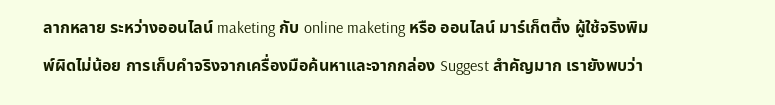ลากหลาย ระหว่างออนไลน์ maketing กับ online maketing หรือ ออนไลน์ มาร์เก็ตติ้ง ผู้ใช้จริงพิมพ์ผิดไม่น้อย การเก็บคำจริงจากเครื่องมือค้นหาและจากกล่อง Suggest สำคัญมาก เรายังพบว่า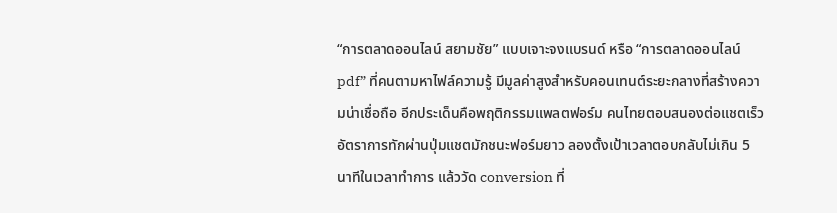“การตลาดออนไลน์ สยามชัย” แบบเจาะจงแบรนด์ หรือ “การตลาดออนไลน์ pdf” ที่คนตามหาไฟล์ความรู้ มีมูลค่าสูงสำหรับคอนเทนต์ระยะกลางที่สร้างความน่าเชื่อถือ อีกประเด็นคือพฤติกรรมแพลตฟอร์ม คนไทยตอบสนองต่อแชตเร็ว อัตราการทักผ่านปุ่มแชตมักชนะฟอร์มยาว ลองตั้งเป้าเวลาตอบกลับไม่เกิน 5 นาทีในเวลาทำการ แล้ววัด conversion ที่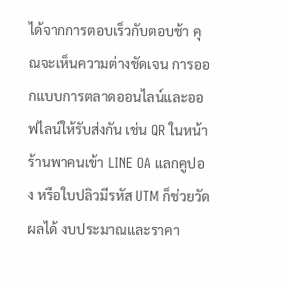ได้จากการตอบเร็วกับตอบช้า คุณจะเห็นความต่างชัดเจน การออกแบบการตลาดออนไลน์และออฟไลน์ให้รับส่งกัน เช่น QR ในหน้าร้านพาคนเข้า LINE OA แลกคูปอง หรือใบปลิวมีรหัส UTM ก็ช่วยวัดผลได้ งบประมาณและราคา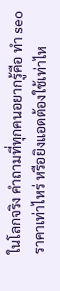ในโลกจริง คำถามที่ทุกคนอยากรู้คือ ทํา seo ราคาเท่าไหร่ หรือยิงแอดต้องใช้เท่าไห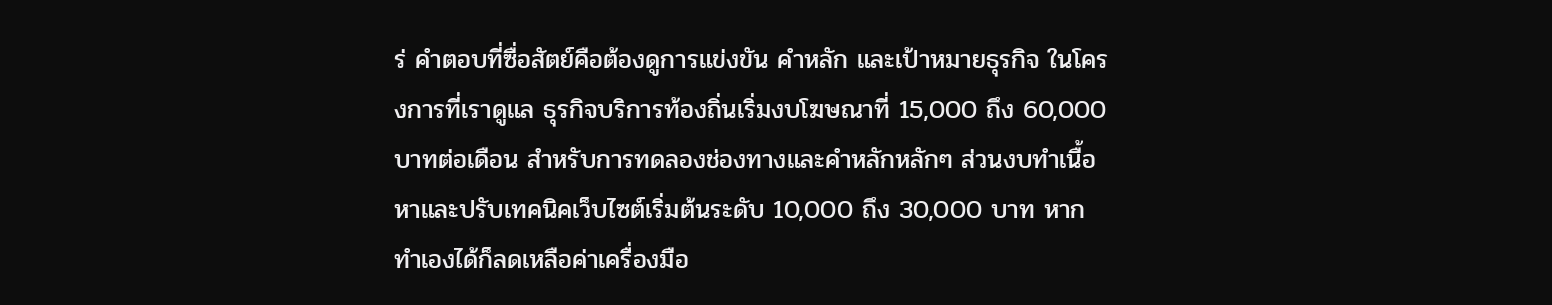ร่ คำตอบที่ซื่อสัตย์คือต้องดูการแข่งขัน คำหลัก และเป้าหมายธุรกิจ ในโครงการที่เราดูแล ธุรกิจบริการท้องถิ่นเริ่มงบโฆษณาที่ 15,000 ถึง 60,000 บาทต่อเดือน สำหรับการทดลองช่องทางและคำหลักหลักๆ ส่วนงบทำเนื้อหาและปรับเทคนิคเว็บไซต์เริ่มต้นระดับ 10,000 ถึง 30,000 บาท หากทำเองได้ก็ลดเหลือค่าเครื่องมือ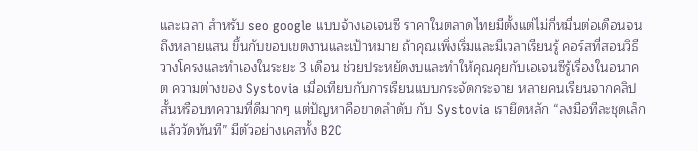และเวลา สำหรับ seo google แบบจ้างเอเจนซี ราคาในตลาดไทยมีตั้งแต่ไม่กี่หมื่นต่อเดือนจนถึงหลายแสน ขึ้นกับขอบเขตงานและเป้าหมาย ถ้าคุณเพิ่งเริ่มและมีเวลาเรียนรู้ คอร์สที่สอนวิธีวางโครงและทำเองในระยะ 3 เดือน ช่วยประหยัดงบและทำให้คุณคุยกับเอเจนซีรู้เรื่องในอนาคต ความต่างของ Systovia เมื่อเทียบกับการเรียนแบบกระจัดกระจาย หลายคนเรียนจากคลิปสั้นหรือบทความที่ดีมากๆ แต่ปัญหาคือขาดลำดับ กับ Systovia เรายึดหลัก “ลงมือทีละชุดเล็ก แล้ววัดทันที” มีตัวอย่างเคสทั้ง B2C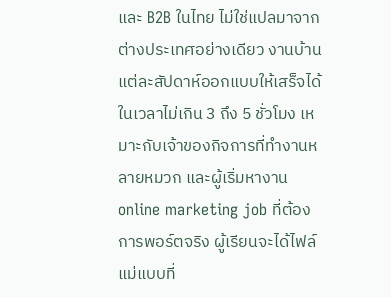และ B2B ในไทย ไม่ใช่แปลมาจากต่างประเทศอย่างเดียว งานบ้านแต่ละสัปดาห์ออกแบบให้เสร็จได้ในเวลาไม่เกิน 3 ถึง 5 ชั่วโมง เหมาะกับเจ้าของกิจการที่ทำงานหลายหมวก และผู้เริ่มหางาน online marketing job ที่ต้องการพอร์ตจริง ผู้เรียนจะได้ไฟล์แม่แบบที่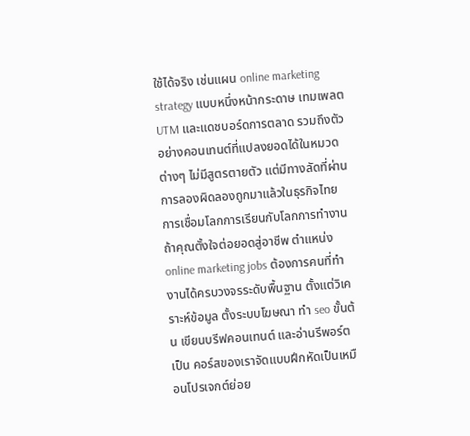ใช้ได้จริง เช่นแผน online marketing strategy แบบหนึ่งหน้ากระดาษ เทมเพลต UTM และแดชบอร์ดการตลาด รวมถึงตัวอย่างคอนเทนต์ที่แปลงยอดได้ในหมวดต่างๆ ไม่มีสูตรตายตัว แต่มีทางลัดที่ผ่านการลองผิดลองถูกมาแล้วในธุรกิจไทย การเชื่อมโลกการเรียนกับโลกการทำงาน ถ้าคุณตั้งใจต่อยอดสู่อาชีพ ตำแหน่ง online marketing jobs ต้องการคนที่ทำงานได้ครบวงจรระดับพื้นฐาน ตั้งแต่วิเคราะห์ข้อมูล ตั้งระบบโฆษณา ทำ seo ขั้นต้น เขียนบรีฟคอนเทนต์ และอ่านรีพอร์ตเป็น คอร์สของเราจัดแบบฝึกหัดเป็นเหมือนโปรเจกต์ย่อย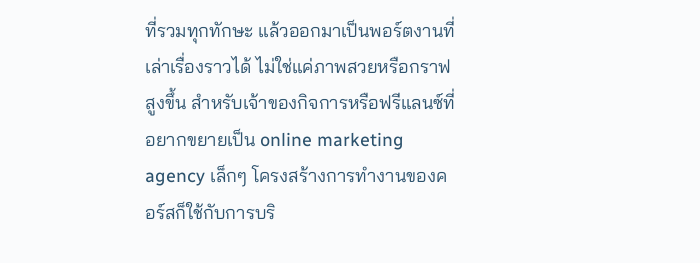ที่รวมทุกทักษะ แล้วออกมาเป็นพอร์ตงานที่เล่าเรื่องราวได้ ไม่ใช่แค่ภาพสวยหรือกราฟสูงขึ้น สำหรับเจ้าของกิจการหรือฟรีแลนซ์ที่อยากขยายเป็น online marketing agency เล็กๆ โครงสร้างการทำงานของคอร์สก็ใช้กับการบริ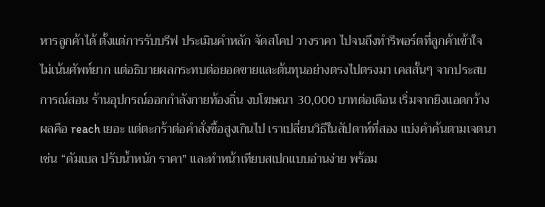หารลูกค้าได้ ตั้งแต่การรับบรีฟ ประเมินคำหลัก จัดสโคป วางราคา ไปจนถึงทำรีพอร์ตที่ลูกค้าเข้าใจ ไม่เน้นศัพท์ยาก แต่อธิบายผลกระทบต่อยอดขายและต้นทุนอย่างตรงไปตรงมา เคสสั้นๆ จากประสบการณ์สอน ร้านอุปกรณ์ออกกำลังกายท้องถิ่น งบโฆษณา 30,000 บาทต่อเดือน เริ่มจากยิงแอดกว้าง ผลคือ reach เยอะ แต่ตะกร้าต่อคำสั่งซื้อสูงเกินไป เราเปลี่ยนวิธีในสัปดาห์ที่สอง แบ่งคำค้นตามเจตนา เช่น “ดัมเบล ปรับน้ำหนัก ราคา” และทำหน้าเทียบสเปกแบบอ่านง่าย พร้อม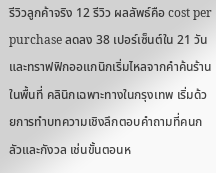รีวิวลูกค้าจริง 12 รีวิว ผลลัพธ์คือ cost per purchase ลดลง 38 เปอร์เซ็นต์ใน 21 วัน และทราฟฟิกออแกนิกเริ่มไหลจากคำค้นร้านในพื้นที่ คลินิกเฉพาะทางในกรุงเทพ เริ่มด้วยการทำบทความเชิงลึกตอบคำถามที่คนกลัวและกังวล เช่นขั้นตอนห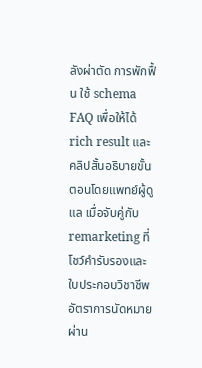ลังผ่าตัด การพักฟื้น ใช้ schema FAQ เพื่อให้ได้ rich result และคลิปสั้นอธิบายขั้นตอนโดยแพทย์ผู้ดูแล เมื่อจับคู่กับ remarketing ที่โชว์คำรับรองและใบประกอบวิชาชีพ อัตราการนัดหมายผ่าน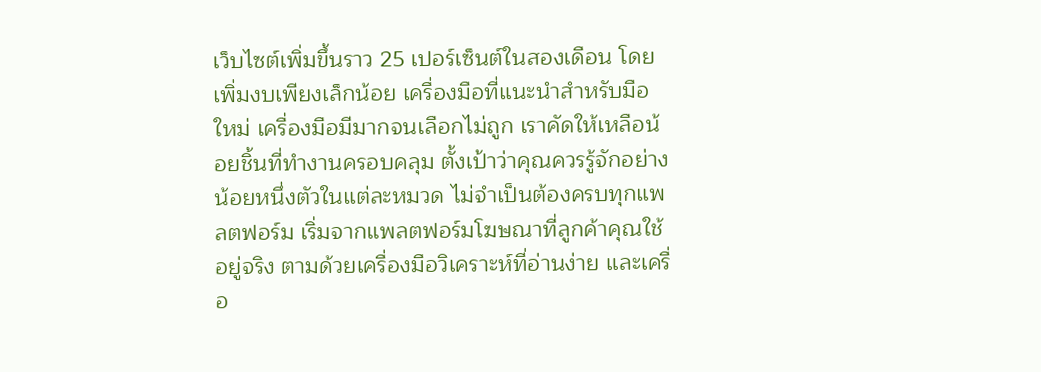เว็บไซต์เพิ่มขึ้นราว 25 เปอร์เซ็นต์ในสองเดือน โดยเพิ่มงบเพียงเล็กน้อย เครื่องมือที่แนะนำสำหรับมือใหม่ เครื่องมือมีมากจนเลือกไม่ถูก เราคัดให้เหลือน้อยชิ้นที่ทำงานครอบคลุม ตั้งเป้าว่าคุณควรรู้จักอย่างน้อยหนึ่งตัวในแต่ละหมวด ไม่จำเป็นต้องครบทุกแพลตฟอร์ม เริ่มจากแพลตฟอร์มโฆษณาที่ลูกค้าคุณใช้อยู่จริง ตามด้วยเครื่องมือวิเคราะห์ที่อ่านง่าย และเครื่อ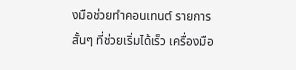งมือช่วยทำคอนเทนต์ รายการสั้นๆ ที่ช่วยเริ่มได้เร็ว เครื่องมือ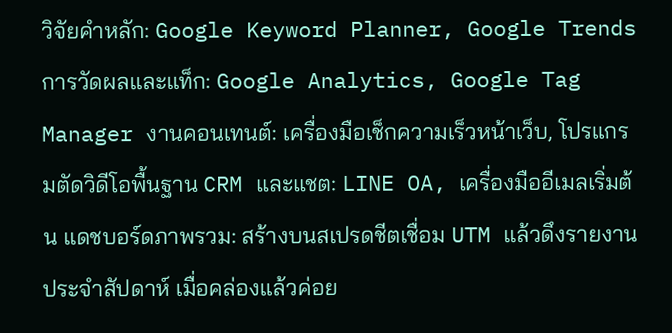วิจัยคำหลัก: Google Keyword Planner, Google Trends การวัดผลและแท็ก: Google Analytics, Google Tag Manager งานคอนเทนต์: เครื่องมือเช็กความเร็วหน้าเว็บ, โปรแกรมตัดวิดีโอพื้นฐาน CRM และแชต: LINE OA, เครื่องมืออีเมลเริ่มต้น แดชบอร์ดภาพรวม: สร้างบนสเปรดชีตเชื่อม UTM แล้วดึงรายงานประจำสัปดาห์ เมื่อคล่องแล้วค่อย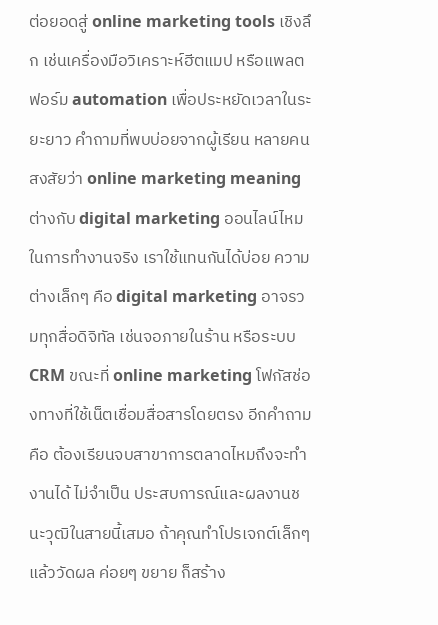ต่อยอดสู่ online marketing tools เชิงลึก เช่นเครื่องมือวิเคราะห์ฮีตแมป หรือแพลตฟอร์ม automation เพื่อประหยัดเวลาในระยะยาว คำถามที่พบบ่อยจากผู้เรียน หลายคนสงสัยว่า online marketing meaning ต่างกับ digital marketing ออนไลน์ไหม ในการทำงานจริง เราใช้แทนกันได้บ่อย ความต่างเล็กๆ คือ digital marketing อาจรวมทุกสื่อดิจิทัล เช่นจอภายในร้าน หรือระบบ CRM ขณะที่ online marketing โฟกัสช่องทางที่ใช้เน็ตเชื่อมสื่อสารโดยตรง อีกคำถามคือ ต้องเรียนจบสาขาการตลาดไหมถึงจะทำงานได้ ไม่จำเป็น ประสบการณ์และผลงานชนะวุฒิในสายนี้เสมอ ถ้าคุณทำโปรเจกต์เล็กๆ แล้ววัดผล ค่อยๆ ขยาย ก็สร้าง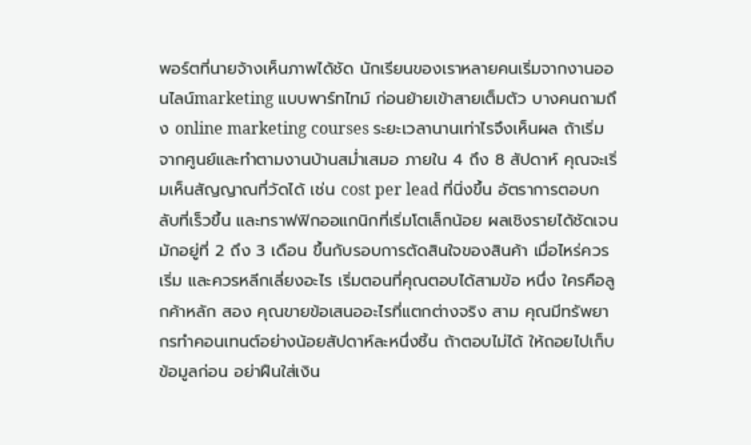พอร์ตที่นายจ้างเห็นภาพได้ชัด นักเรียนของเราหลายคนเริ่มจากงานออนไลน์marketing แบบพาร์ทไทม์ ก่อนย้ายเข้าสายเต็มตัว บางคนถามถึง online marketing courses ระยะเวลานานเท่าไรจึงเห็นผล ถ้าเริ่มจากศูนย์และทำตามงานบ้านสม่ำเสมอ ภายใน 4 ถึง 8 สัปดาห์ คุณจะเริ่มเห็นสัญญาณที่วัดได้ เช่น cost per lead ที่นิ่งขึ้น อัตราการตอบกลับที่เร็วขึ้น และทราฟฟิกออแกนิกที่เริ่มโตเล็กน้อย ผลเชิงรายได้ชัดเจนมักอยู่ที่ 2 ถึง 3 เดือน ขึ้นกับรอบการตัดสินใจของสินค้า เมื่อไหร่ควรเริ่ม และควรหลีกเลี่ยงอะไร เริ่มตอนที่คุณตอบได้สามข้อ หนึ่ง ใครคือลูกค้าหลัก สอง คุณขายข้อเสนออะไรที่แตกต่างจริง สาม คุณมีทรัพยากรทำคอนเทนต์อย่างน้อยสัปดาห์ละหนึ่งชิ้น ถ้าตอบไม่ได้ ให้ถอยไปเก็บข้อมูลก่อน อย่าฝืนใส่เงิน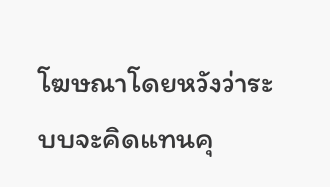โฆษณาโดยหวังว่าระบบจะคิดแทนคุ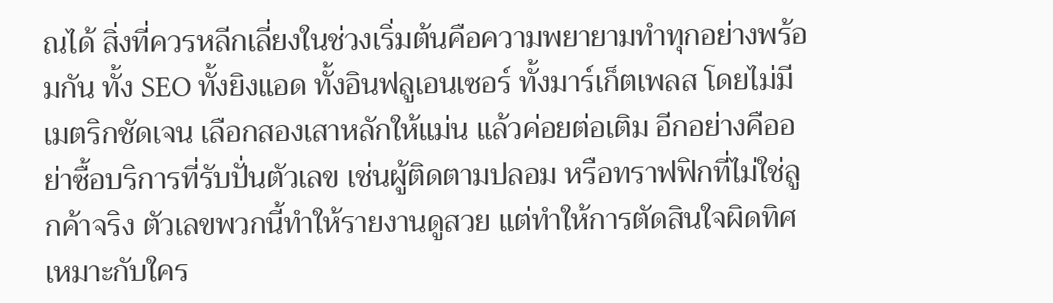ณได้ สิ่งที่ควรหลีกเลี่ยงในช่วงเริ่มต้นคือความพยายามทำทุกอย่างพร้อมกัน ทั้ง SEO ทั้งยิงแอด ทั้งอินฟลูเอนเซอร์ ทั้งมาร์เก็ตเพลส โดยไม่มีเมตริกชัดเจน เลือกสองเสาหลักให้แม่น แล้วค่อยต่อเติม อีกอย่างคืออย่าซื้อบริการที่รับปั่นตัวเลข เช่นผู้ติดตามปลอม หรือทราฟฟิกที่ไม่ใช่ลูกค้าจริง ตัวเลขพวกนี้ทำให้รายงานดูสวย แต่ทำให้การตัดสินใจผิดทิศ เหมาะกับใคร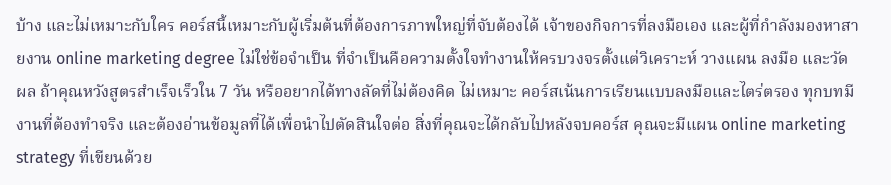บ้าง และไม่เหมาะกับใคร คอร์สนี้เหมาะกับผู้เริ่มต้นที่ต้องการภาพใหญ่ที่จับต้องได้ เจ้าของกิจการที่ลงมือเอง และผู้ที่กำลังมองหาสายงาน online marketing degree ไม่ใช่ข้อจำเป็น ที่จำเป็นคือความตั้งใจทำงานให้ครบวงจรตั้งแต่วิเคราะห์ วางแผน ลงมือ และวัดผล ถ้าคุณหวังสูตรสำเร็จเร็วใน 7 วัน หรืออยากได้ทางลัดที่ไม่ต้องคิด ไม่เหมาะ คอร์สเน้นการเรียนแบบลงมือและไตร่ตรอง ทุกบทมีงานที่ต้องทำจริง และต้องอ่านข้อมูลที่ได้เพื่อนำไปตัดสินใจต่อ สิ่งที่คุณจะได้กลับไปหลังจบคอร์ส คุณจะมีแผน online marketing strategy ที่เขียนด้วย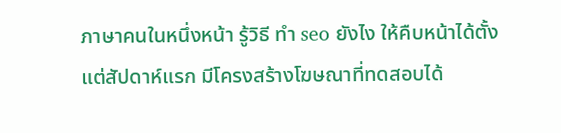ภาษาคนในหนึ่งหน้า รู้วิธี ทํา seo ยังไง ให้คืบหน้าได้ตั้งแต่สัปดาห์แรก มีโครงสร้างโฆษณาที่ทดสอบได้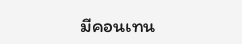มีคอนเทน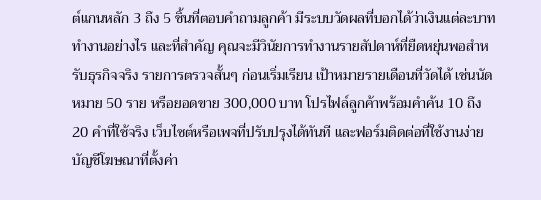ต์แกนหลัก 3 ถึง 5 ชิ้นที่ตอบคำถามลูกค้า มีระบบวัดผลที่บอกได้ว่าเงินแต่ละบาททำงานอย่างไร และที่สำคัญ คุณจะมีวินัยการทำงานรายสัปดาห์ที่ยืดหยุ่นพอสำหรับธุรกิจจริง รายการตรวจสั้นๆ ก่อนเริ่มเรียน เป้าหมายรายเดือนที่วัดได้ เช่นนัดหมาย 50 ราย หรือยอดขาย 300,000 บาท โปรไฟล์ลูกค้าพร้อมคำค้น 10 ถึง 20 คำที่ใช้จริง เว็บไซต์หรือเพจที่ปรับปรุงได้ทันที และฟอร์มติดต่อที่ใช้งานง่าย บัญชีโฆษณาที่ตั้งค่า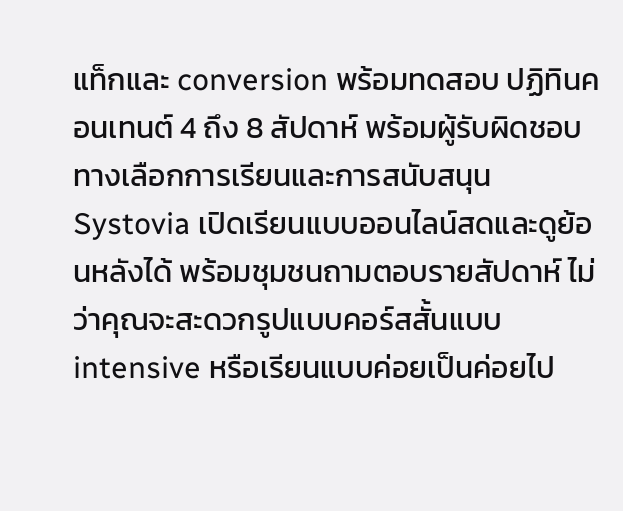แท็กและ conversion พร้อมทดสอบ ปฏิทินคอนเทนต์ 4 ถึง 8 สัปดาห์ พร้อมผู้รับผิดชอบ ทางเลือกการเรียนและการสนับสนุน Systovia เปิดเรียนแบบออนไลน์สดและดูย้อนหลังได้ พร้อมชุมชนถามตอบรายสัปดาห์ ไม่ว่าคุณจะสะดวกรูปแบบคอร์สสั้นแบบ intensive หรือเรียนแบบค่อยเป็นค่อยไป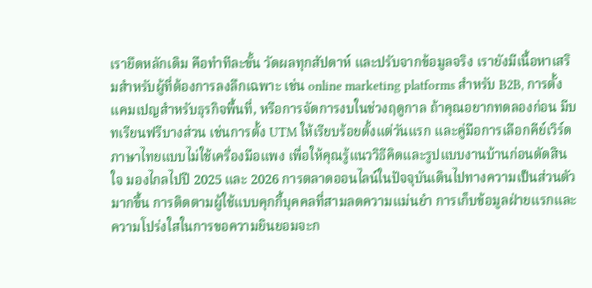เรายึดหลักเดิม คือทำทีละขั้น วัดผลทุกสัปดาห์ และปรับจากข้อมูลจริง เรายังมีเนื้อหาเสริมสำหรับผู้ที่ต้องการลงลึกเฉพาะ เช่น online marketing platforms สำหรับ B2B, การตั้งแคมเปญสำหรับธุรกิจพื้นที่, หรือการจัดการงบในช่วงฤดูกาล ถ้าคุณอยากทดลองก่อน มีบทเรียนฟรีบางส่วน เช่นการตั้ง UTM ให้เรียบร้อยตั้งแต่วันแรก และคู่มือการเลือกคีย์เวิร์ดภาษาไทยแบบไม่ใช้เครื่องมือแพง เพื่อให้คุณรู้แนววิธีคิดและรูปแบบงานบ้านก่อนตัดสินใจ มองไกลไปปี 2025 และ 2026 การตลาดออนไลน์ในปัจจุบันเดินไปทางความเป็นส่วนตัวมากขึ้น การติดตามผู้ใช้แบบคุกกี้บุคคลที่สามลดความแม่นยำ การเก็บข้อมูลฝ่ายแรกและความโปร่งใสในการขอความยินยอมจะก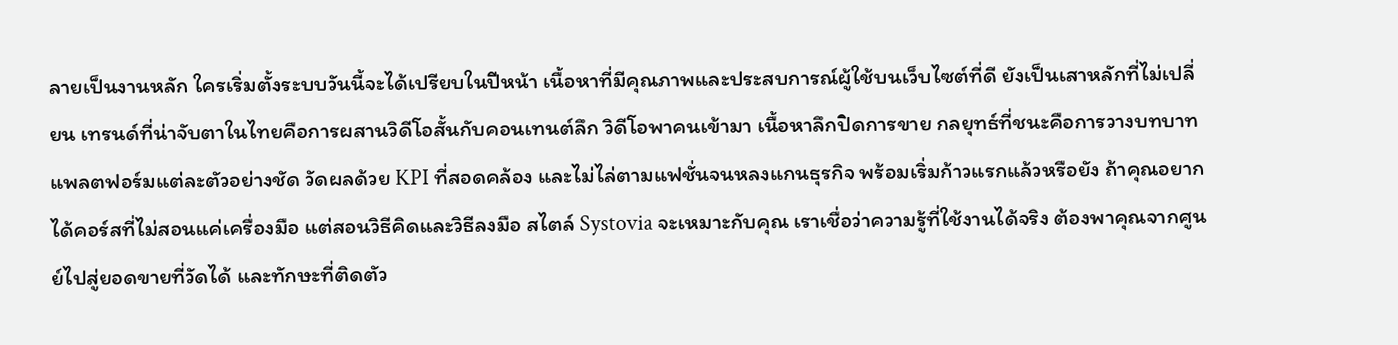ลายเป็นงานหลัก ใครเริ่มตั้งระบบวันนี้จะได้เปรียบในปีหน้า เนื้อหาที่มีคุณภาพและประสบการณ์ผู้ใช้บนเว็บไซต์ที่ดี ยังเป็นเสาหลักที่ไม่เปลี่ยน เทรนด์ที่น่าจับตาในไทยคือการผสานวิดีโอสั้นกับคอนเทนต์ลึก วิดีโอพาคนเข้ามา เนื้อหาลึกปิดการขาย กลยุทธ์ที่ชนะคือการวางบทบาทแพลตฟอร์มแต่ละตัวอย่างชัด วัดผลด้วย KPI ที่สอดคล้อง และไม่ไล่ตามแฟชั่นจนหลงแกนธุรกิจ พร้อมเริ่มก้าวแรกแล้วหรือยัง ถ้าคุณอยากได้คอร์สที่ไม่สอนแค่เครื่องมือ แต่สอนวิธีคิดและวิธีลงมือ สไตล์ Systovia จะเหมาะกับคุณ เราเชื่อว่าความรู้ที่ใช้งานได้จริง ต้องพาคุณจากศูนย์ไปสู่ยอดขายที่วัดได้ และทักษะที่ติดตัว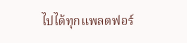ไปได้ทุกแพลตฟอร์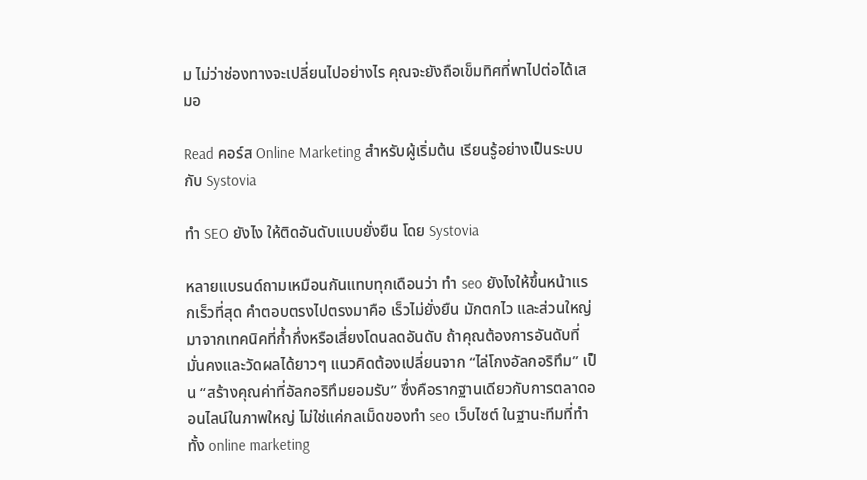ม ไม่ว่าช่องทางจะเปลี่ยนไปอย่างไร คุณจะยังถือเข็มทิศที่พาไปต่อได้เสมอ

Read คอร์ส Online Marketing สำหรับผู้เริ่มต้น เรียนรู้อย่างเป็นระบบกับ Systovia

ทํา SEO ยังไง ให้ติดอันดับแบบยั่งยืน โดย Systovia

หลายแบรนด์ถามเหมือนกันแทบทุกเดือนว่า ทำ seo ยังไงให้ขึ้นหน้าแรกเร็วที่สุด คำตอบตรงไปตรงมาคือ เร็วไม่ยั่งยืน มักตกไว และส่วนใหญ่มาจากเทคนิคที่ก้ำกึ่งหรือเสี่ยงโดนลดอันดับ ถ้าคุณต้องการอันดับที่มั่นคงและวัดผลได้ยาวๆ แนวคิดต้องเปลี่ยนจาก “ไล่โกงอัลกอริทึม” เป็น “สร้างคุณค่าที่อัลกอริทึมยอมรับ” ซึ่งคือรากฐานเดียวกับการตลาดออนไลน์ในภาพใหญ่ ไม่ใช่แค่กลเม็ดของทํา seo เว็บไซต์ ในฐานะทีมที่ทำทั้ง online marketing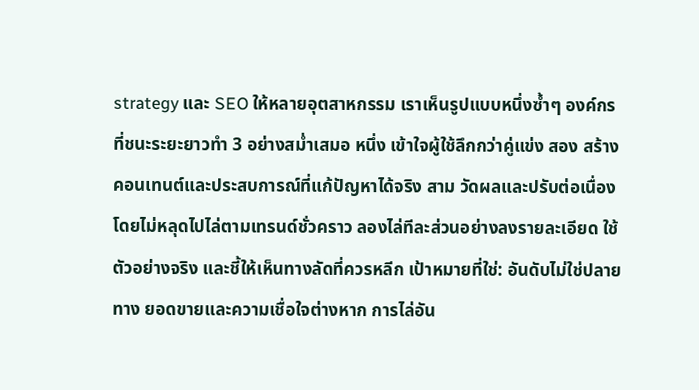strategy และ SEO ให้หลายอุตสาหกรรม เราเห็นรูปแบบหนึ่งซ้ำๆ องค์กรที่ชนะระยะยาวทำ 3 อย่างสม่ำเสมอ หนึ่ง เข้าใจผู้ใช้ลึกกว่าคู่แข่ง สอง สร้างคอนเทนต์และประสบการณ์ที่แก้ปัญหาได้จริง สาม วัดผลและปรับต่อเนื่องโดยไม่หลุดไปไล่ตามเทรนด์ชั่วคราว ลองไล่ทีละส่วนอย่างลงรายละเอียด ใช้ตัวอย่างจริง และชี้ให้เห็นทางลัดที่ควรหลีก เป้าหมายที่ใช่: อันดับไม่ใช่ปลายทาง ยอดขายและความเชื่อใจต่างหาก การไล่อัน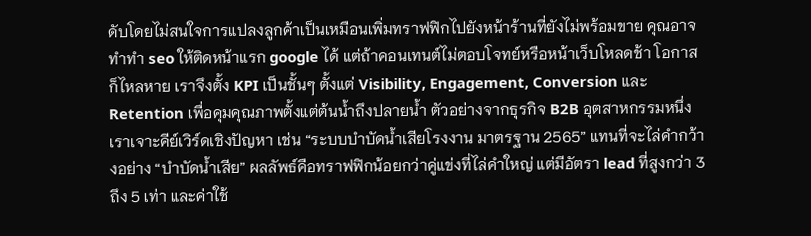ดับโดยไม่สนใจการแปลงลูกค้าเป็นเหมือนเพิ่มทราฟฟิกไปยังหน้าร้านที่ยังไม่พร้อมขาย คุณอาจทำทํา seo ให้ติดหน้าแรก google ได้ แต่ถ้าคอนเทนต์ไม่ตอบโจทย์หรือหน้าเว็บโหลดช้า โอกาสก็ไหลหาย เราจึงตั้ง KPI เป็นชั้นๆ ตั้งแต่ Visibility, Engagement, Conversion และ Retention เพื่อคุมคุณภาพตั้งแต่ต้นน้ำถึงปลายน้ำ ตัวอย่างจากธุรกิจ B2B อุตสาหกรรมหนึ่ง เราเจาะคีย์เวิร์ดเชิงปัญหา เช่น “ระบบบำบัดน้ำเสียโรงงาน มาตรฐาน 2565” แทนที่จะไล่คำกว้างอย่าง “บำบัดน้ำเสีย” ผลลัพธ์คือทราฟฟิกน้อยกว่าคู่แข่งที่ไล่คำใหญ่ แต่มีอัตรา lead ที่สูงกว่า 3 ถึง 5 เท่า และค่าใช้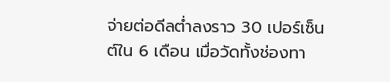จ่ายต่อดีลต่ำลงราว 30 เปอร์เซ็นต์ใน 6 เดือน เมื่อวัดทั้งช่องทา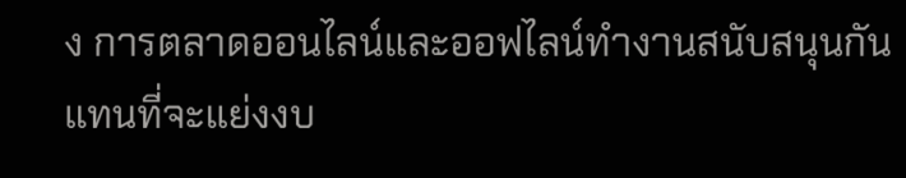ง การตลาดออนไลน์และออฟไลน์ทำงานสนับสนุนกันแทนที่จะแย่งงบ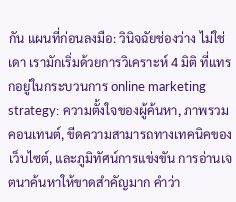กัน แผนที่ก่อนลงมือ: วินิจฉัยช่องว่าง ไม่ใช่เดา เรามักเริ่มด้วยการวิเคราะห์ 4 มิติ ที่แทรกอยู่ในกระบวนการ online marketing strategy: ความตั้งใจของผู้ค้นหา, ภาพรวมคอนเทนต์, ขีดความสามารถทางเทคนิคของเว็บไซต์, และภูมิทัศน์การแข่งขัน การอ่านเจตนาค้นหาให้ขาดสำคัญมาก คำว่า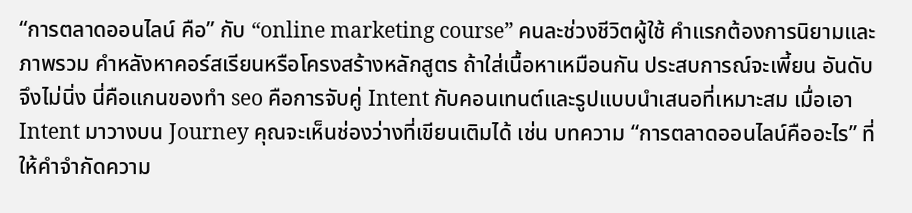“การตลาดออนไลน์ คือ” กับ “online marketing course” คนละช่วงชีวิตผู้ใช้ คำแรกต้องการนิยามและภาพรวม คำหลังหาคอร์สเรียนหรือโครงสร้างหลักสูตร ถ้าใส่เนื้อหาเหมือนกัน ประสบการณ์จะเพี้ยน อันดับจึงไม่นิ่ง นี่คือแกนของทํา seo คือการจับคู่ Intent กับคอนเทนต์และรูปแบบนำเสนอที่เหมาะสม เมื่อเอา Intent มาวางบน Journey คุณจะเห็นช่องว่างที่เขียนเติมได้ เช่น บทความ “การตลาดออนไลน์คืออะไร” ที่ให้คำจำกัดความ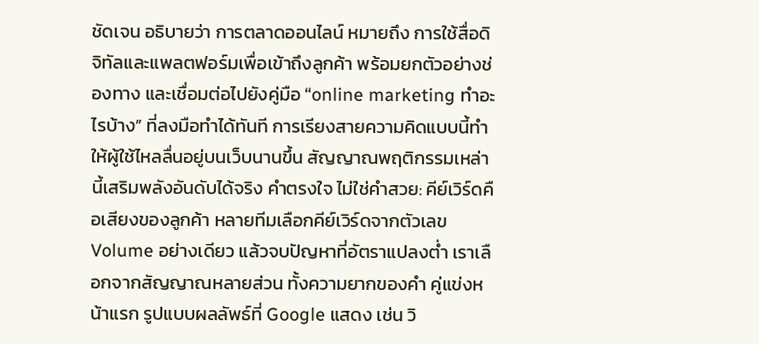ชัดเจน อธิบายว่า การตลาดออนไลน์ หมายถึง การใช้สื่อดิจิทัลและแพลตฟอร์มเพื่อเข้าถึงลูกค้า พร้อมยกตัวอย่างช่องทาง และเชื่อมต่อไปยังคู่มือ “online marketing ทําอะไรบ้าง” ที่ลงมือทำได้ทันที การเรียงสายความคิดแบบนี้ทำให้ผู้ใช้ไหลลื่นอยู่บนเว็บนานขึ้น สัญญาณพฤติกรรมเหล่านี้เสริมพลังอันดับได้จริง คำตรงใจ ไม่ใช่คำสวย: คีย์เวิร์ดคือเสียงของลูกค้า หลายทีมเลือกคีย์เวิร์ดจากตัวเลข Volume อย่างเดียว แล้วจบปัญหาที่อัตราแปลงต่ำ เราเลือกจากสัญญาณหลายส่วน ทั้งความยากของคำ คู่แข่งหน้าแรก รูปแบบผลลัพธ์ที่ Google แสดง เช่น วิ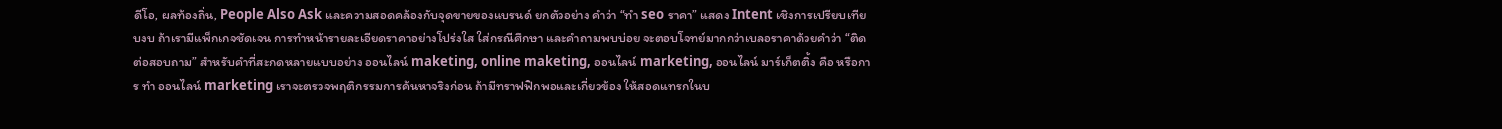ดีโอ, ผลท้องถิ่น, People Also Ask และความสอดคล้องกับจุดขายของแบรนด์ ยกตัวอย่าง คำว่า “ทํา seo ราคา” แสดง Intent เชิงการเปรียบเทียบงบ ถ้าเรามีแพ็กเกจชัดเจน การทำหน้ารายละเอียดราคาอย่างโปร่งใส ใส่กรณีศึกษา และคำถามพบบ่อย จะตอบโจทย์มากกว่าเบลอราคาด้วยคำว่า “ติดต่อสอบถาม” สำหรับคำที่สะกดหลายแบบอย่าง ออนไลน์ maketing, online maketing, ออนไลน์ marketing, ออนไลน์ มาร์เก็ตติ้ง คือ หรือการ ทํา ออนไลน์ marketing เราจะตรวจพฤติกรรมการค้นหาจริงก่อน ถ้ามีทราฟฟิกพอและเกี่ยวข้อง ให้สอดแทรกในบ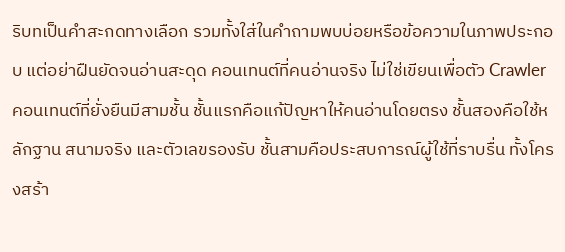ริบทเป็นคำสะกดทางเลือก รวมทั้งใส่ในคำถามพบบ่อยหรือข้อความในภาพประกอบ แต่อย่าฝืนยัดจนอ่านสะดุด คอนเทนต์ที่คนอ่านจริง ไม่ใช่เขียนเพื่อตัว Crawler คอนเทนต์ที่ยั่งยืนมีสามชั้น ชั้นแรกคือแก้ปัญหาให้คนอ่านโดยตรง ชั้นสองคือใช้หลักฐาน สนามจริง และตัวเลขรองรับ ชั้นสามคือประสบการณ์ผู้ใช้ที่ราบรื่น ทั้งโครงสร้า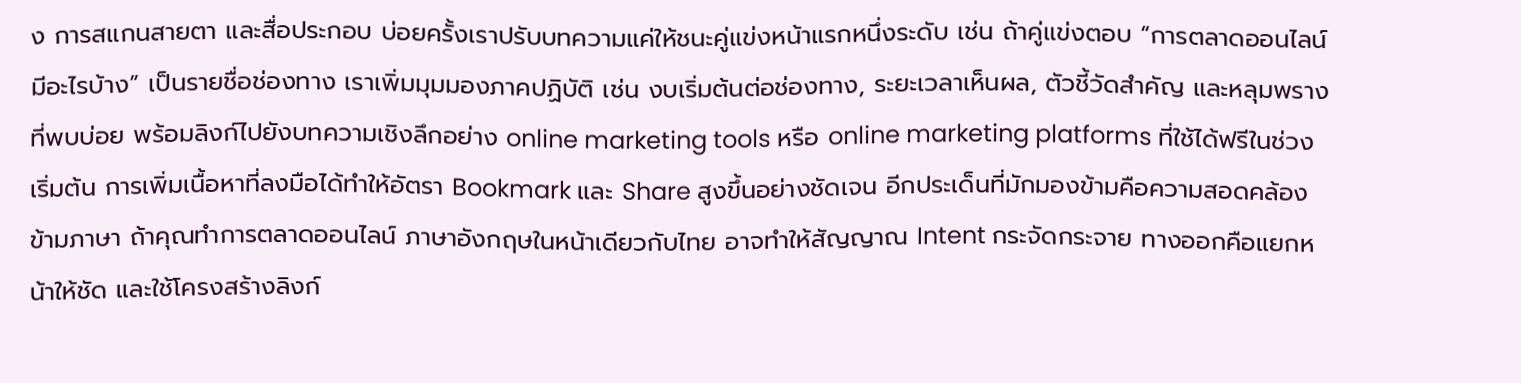ง การสแกนสายตา และสื่อประกอบ บ่อยครั้งเราปรับบทความแค่ให้ชนะคู่แข่งหน้าแรกหนึ่งระดับ เช่น ถ้าคู่แข่งตอบ “การตลาดออนไลน์ มีอะไรบ้าง” เป็นรายชื่อช่องทาง เราเพิ่มมุมมองภาคปฏิบัติ เช่น งบเริ่มต้นต่อช่องทาง, ระยะเวลาเห็นผล, ตัวชี้วัดสำคัญ และหลุมพรางที่พบบ่อย พร้อมลิงก์ไปยังบทความเชิงลึกอย่าง online marketing tools หรือ online marketing platforms ที่ใช้ได้ฟรีในช่วงเริ่มต้น การเพิ่มเนื้อหาที่ลงมือได้ทำให้อัตรา Bookmark และ Share สูงขึ้นอย่างชัดเจน อีกประเด็นที่มักมองข้ามคือความสอดคล้องข้ามภาษา ถ้าคุณทำการตลาดออนไลน์ ภาษาอังกฤษในหน้าเดียวกับไทย อาจทำให้สัญญาณ Intent กระจัดกระจาย ทางออกคือแยกหน้าให้ชัด และใช้โครงสร้างลิงก์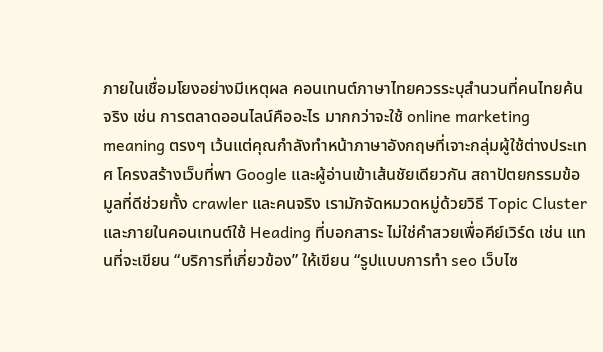ภายในเชื่อมโยงอย่างมีเหตุผล คอนเทนต์ภาษาไทยควรระบุสำนวนที่คนไทยค้นจริง เช่น การตลาดออนไลน์คืออะไร มากกว่าจะใช้ online marketing meaning ตรงๆ เว้นแต่คุณกำลังทำหน้าภาษาอังกฤษที่เจาะกลุ่มผู้ใช้ต่างประเทศ โครงสร้างเว็บที่พา Google และผู้อ่านเข้าเส้นชัยเดียวกัน สถาปัตยกรรมข้อมูลที่ดีช่วยทั้ง crawler และคนจริง เรามักจัดหมวดหมู่ด้วยวิธี Topic Cluster และภายในคอนเทนต์ใช้ Heading ที่บอกสาระ ไม่ใช่คำสวยเพื่อคีย์เวิร์ด เช่น แทนที่จะเขียน “บริการที่เกี่ยวข้อง” ให้เขียน “รูปแบบการทํา seo เว็บไซ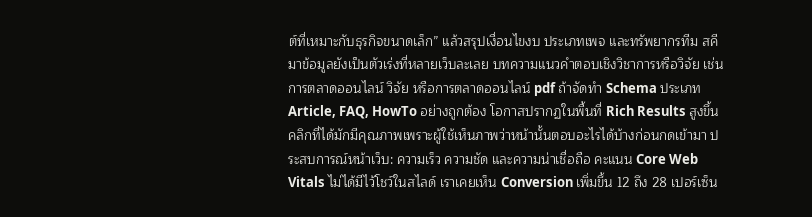ต์ที่เหมาะกับธุรกิจขนาดเล็ก” แล้วสรุปเงื่อนไขงบ ประเภทเพจ และทรัพยากรทีม สคีมาข้อมูลยังเป็นตัวเร่งที่หลายเว็บละเลย บทความแนวคำตอบเชิงวิชาการหรือวิจัย เช่น การตลาดออนไลน์ วิจัย หรือการตลาดออนไลน์ pdf ถ้าจัดทำ Schema ประเภท Article, FAQ, HowTo อย่างถูกต้อง โอกาสปรากฏในพื้นที่ Rich Results สูงขึ้น คลิกที่ได้มักมีคุณภาพเพราะผู้ใช้เห็นภาพว่าหน้านั้นตอบอะไรได้บ้างก่อนกดเข้ามา ประสบการณ์หน้าเว็บ: ความเร็ว ความชัด และความน่าเชื่อถือ คะแนน Core Web Vitals ไม่ได้มีไว้โชว์ในสไลด์ เราเคยเห็น Conversion เพิ่มขึ้น 12 ถึง 28 เปอร์เซ็น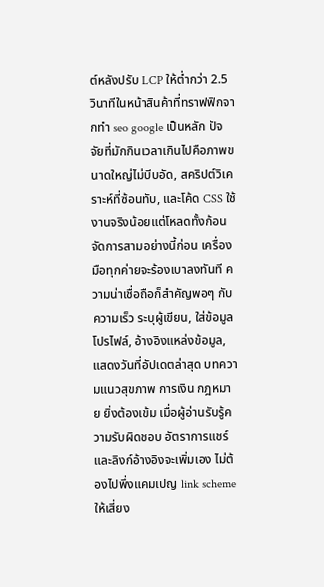ต์หลังปรับ LCP ให้ต่ำกว่า 2.5 วินาทีในหน้าสินค้าที่ทราฟฟิกจากทํา seo google เป็นหลัก ปัจจัยที่มักกินเวลาเกินไปคือภาพขนาดใหญ่ไม่บีบอัด, สคริปต์วิเคราะห์ที่ซ้อนทับ, และโค้ด CSS ใช้งานจริงน้อยแต่โหลดทั้งก้อน จัดการสามอย่างนี้ก่อน เครื่องมือทุกค่ายจะร้องเบาลงทันที ความน่าเชื่อถือก็สำคัญพอๆ กับความเร็ว ระบุผู้เขียน, ใส่ข้อมูลโปรไฟล์, อ้างอิงแหล่งข้อมูล, แสดงวันที่อัปเดตล่าสุด บทความแนวสุขภาพ การเงิน กฎหมาย ยิ่งต้องเข้ม เมื่อผู้อ่านรับรู้ความรับผิดชอบ อัตราการแชร์และลิงก์อ้างอิงจะเพิ่มเอง ไม่ต้องไปพึ่งแคมเปญ link scheme ให้เสี่ยง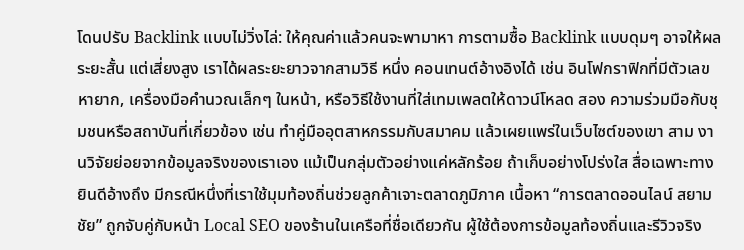โดนปรับ Backlink แบบไม่วิ่งไล่: ให้คุณค่าแล้วคนจะพามาหา การตามซื้อ Backlink แบบดุมๆ อาจให้ผลระยะสั้น แต่เสี่ยงสูง เราได้ผลระยะยาวจากสามวิธี หนึ่ง คอนเทนต์อ้างอิงได้ เช่น อินโฟกราฟิกที่มีตัวเลขหายาก, เครื่องมือคำนวณเล็กๆ ในหน้า, หรือวิธีใช้งานที่ใส่เทมเพลตให้ดาวน์โหลด สอง ความร่วมมือกับชุมชนหรือสถาบันที่เกี่ยวข้อง เช่น ทำคู่มืออุตสาหกรรมกับสมาคม แล้วเผยแพร่ในเว็บไซต์ของเขา สาม งานวิจัยย่อยจากข้อมูลจริงของเราเอง แม้เป็นกลุ่มตัวอย่างแค่หลักร้อย ถ้าเก็บอย่างโปร่งใส สื่อเฉพาะทางยินดีอ้างถึง มีกรณีหนึ่งที่เราใช้มุมท้องถิ่นช่วยลูกค้าเจาะตลาดภูมิภาค เนื้อหา “การตลาดออนไลน์ สยามชัย” ถูกจับคู่กับหน้า Local SEO ของร้านในเครือที่ชื่อเดียวกัน ผู้ใช้ต้องการข้อมูลท้องถิ่นและรีวิวจริง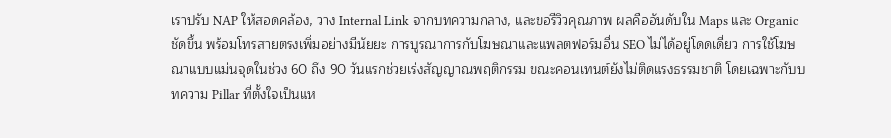เราปรับ NAP ให้สอดคล้อง, วาง Internal Link จากบทความกลาง, และขอรีวิวคุณภาพ ผลคืออันดับใน Maps และ Organic ชัดขึ้น พร้อมโทรสายตรงเพิ่มอย่างมีนัยยะ การบูรณาการกับโฆษณาและแพลตฟอร์มอื่น SEO ไม่ได้อยู่โดดเดี่ยว การใช้โฆษณาแบบแม่นจุดในช่วง 60 ถึง 90 วันแรกช่วยเร่งสัญญาณพฤติกรรม ขณะคอนเทนต์ยังไม่ติดแรงธรรมชาติ โดยเฉพาะกับบทความ Pillar ที่ตั้งใจเป็นแห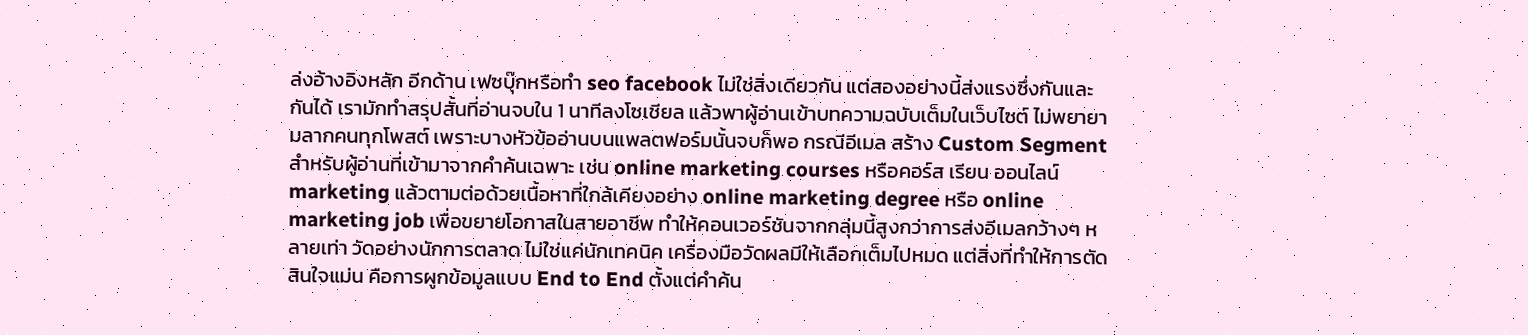ล่งอ้างอิงหลัก อีกด้าน เฟซบุ๊กหรือทํา seo facebook ไม่ใช่สิ่งเดียวกัน แต่สองอย่างนี้ส่งแรงซึ่งกันและกันได้ เรามักทำสรุปสั้นที่อ่านจบใน 1 นาทีลงโซเชียล แล้วพาผู้อ่านเข้าบทความฉบับเต็มในเว็บไซต์ ไม่พยายามลากคนทุกโพสต์ เพราะบางหัวข้ออ่านบนแพลตฟอร์มนั้นจบก็พอ กรณีอีเมล สร้าง Custom Segment สำหรับผู้อ่านที่เข้ามาจากคำค้นเฉพาะ เช่น online marketing courses หรือคอร์ส เรียน ออนไลน์ marketing แล้วตามต่อด้วยเนื้อหาที่ใกล้เคียงอย่าง online marketing degree หรือ online marketing job เพื่อขยายโอกาสในสายอาชีพ ทำให้คอนเวอร์ชันจากกลุ่มนี้สูงกว่าการส่งอีเมลกว้างๆ หลายเท่า วัดอย่างนักการตลาด ไม่ใช่แค่นักเทคนิค เครื่องมือวัดผลมีให้เลือกเต็มไปหมด แต่สิ่งที่ทำให้การตัดสินใจแม่น คือการผูกข้อมูลแบบ End to End ตั้งแต่คำค้น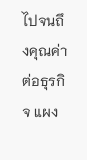ไปจนถึงคุณค่าต่อธุรกิจ แผง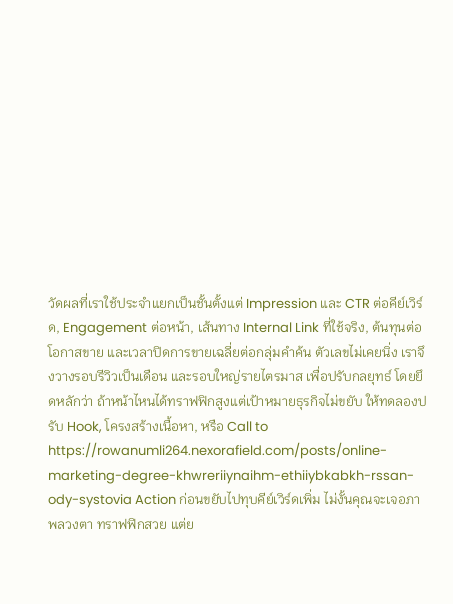วัดผลที่เราใช้ประจำแยกเป็นชั้นตั้งแต่ Impression และ CTR ต่อคีย์เวิร์ด, Engagement ต่อหน้า, เส้นทาง Internal Link ที่ใช้จริง, ต้นทุนต่อโอกาสขาย และเวลาปิดการขายเฉลี่ยต่อกลุ่มคำค้น ตัวเลขไม่เคยนิ่ง เราจึงวางรอบรีวิวเป็นเดือน และรอบใหญ่รายไตรมาส เพื่อปรับกลยุทธ์ โดยยึดหลักว่า ถ้าหน้าไหนได้ทราฟฟิกสูงแต่เป้าหมายธุรกิจไม่ขยับ ให้ทดลองปรับ Hook, โครงสร้างเนื้อหา, หรือ Call to https://rowanumli264.nexorafield.com/posts/online-marketing-degree-khwreriiynaihm-ethiiybkabkh-rssan-ody-systovia Action ก่อนขยับไปทุบคีย์เวิร์ดเพิ่ม ไม่งั้นคุณจะเจอภาพลวงตา ทราฟฟิกสวย แต่ย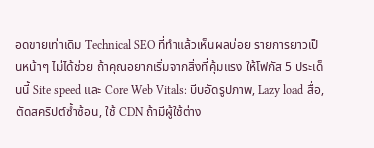อดขายเท่าเดิม Technical SEO ที่ทำแล้วเห็นผลบ่อย รายการยาวเป็นหน้าๆ ไม่ได้ช่วย ถ้าคุณอยากเริ่มจากสิ่งที่คุ้มแรง ให้โฟกัส 5 ประเด็นนี้ Site speed และ Core Web Vitals: บีบอัดรูปภาพ, Lazy load สื่อ, ตัดสคริปต์ซ้ำซ้อน, ใช้ CDN ถ้ามีผู้ใช้ต่าง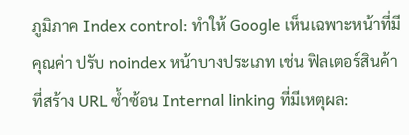ภูมิภาค Index control: ทำให้ Google เห็นเฉพาะหน้าที่มีคุณค่า ปรับ noindex หน้าบางประเภท เช่น ฟิลเตอร์สินค้าที่สร้าง URL ซ้ำซ้อน Internal linking ที่มีเหตุผล: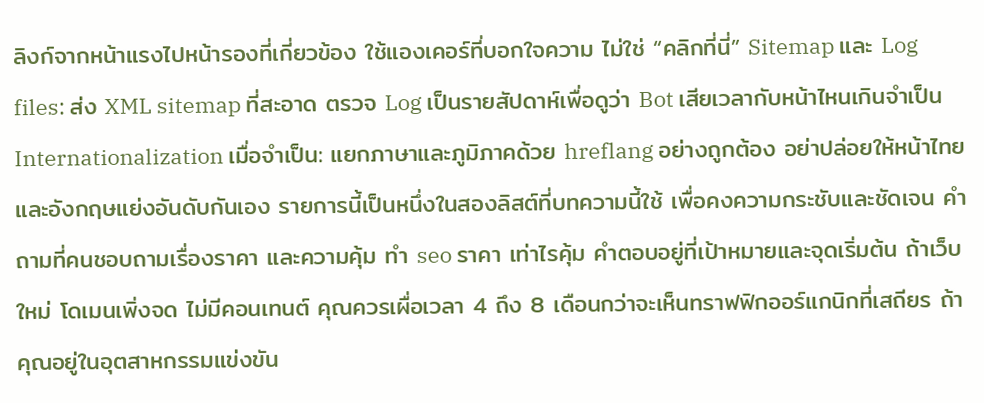ลิงก์จากหน้าแรงไปหน้ารองที่เกี่ยวข้อง ใช้แองเคอร์ที่บอกใจความ ไม่ใช่ “คลิกที่นี่” Sitemap และ Log files: ส่ง XML sitemap ที่สะอาด ตรวจ Log เป็นรายสัปดาห์เพื่อดูว่า Bot เสียเวลากับหน้าไหนเกินจำเป็น Internationalization เมื่อจำเป็น: แยกภาษาและภูมิภาคด้วย hreflang อย่างถูกต้อง อย่าปล่อยให้หน้าไทยและอังกฤษแย่งอันดับกันเอง รายการนี้เป็นหนึ่งในสองลิสต์ที่บทความนี้ใช้ เพื่อคงความกระชับและชัดเจน คำถามที่คนชอบถามเรื่องราคา และความคุ้ม ทํา seo ราคา เท่าไรคุ้ม คำตอบอยู่ที่เป้าหมายและจุดเริ่มต้น ถ้าเว็บใหม่ โดเมนเพิ่งจด ไม่มีคอนเทนต์ คุณควรเผื่อเวลา 4 ถึง 8 เดือนกว่าจะเห็นทราฟฟิกออร์แกนิกที่เสถียร ถ้าคุณอยู่ในอุตสาหกรรมแข่งขัน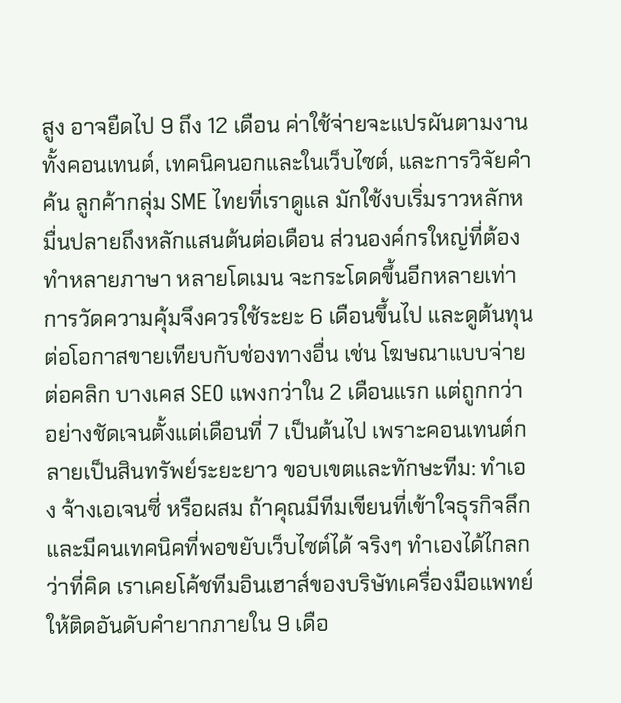สูง อาจยืดไป 9 ถึง 12 เดือน ค่าใช้จ่ายจะแปรผันตามงาน ทั้งคอนเทนต์, เทคนิคนอกและในเว็บไซต์, และการวิจัยคำค้น ลูกค้ากลุ่ม SME ไทยที่เราดูแล มักใช้งบเริ่มราวหลักหมื่นปลายถึงหลักแสนต้นต่อเดือน ส่วนองค์กรใหญ่ที่ต้องทำหลายภาษา หลายโดเมน จะกระโดดขึ้นอีกหลายเท่า การวัดความคุ้มจึงควรใช้ระยะ 6 เดือนขึ้นไป และดูต้นทุนต่อโอกาสขายเทียบกับช่องทางอื่น เช่น โฆษณาแบบจ่ายต่อคลิก บางเคส SEO แพงกว่าใน 2 เดือนแรก แต่ถูกกว่าอย่างชัดเจนตั้งแต่เดือนที่ 7 เป็นต้นไป เพราะคอนเทนต์กลายเป็นสินทรัพย์ระยะยาว ขอบเขตและทักษะทีม: ทำเอง จ้างเอเจนซี่ หรือผสม ถ้าคุณมีทีมเขียนที่เข้าใจธุรกิจลึก และมีคนเทคนิคที่พอขยับเว็บไซต์ได้ จริงๆ ทำเองได้ไกลกว่าที่คิด เราเคยโค้ชทีมอินเฮาส์ของบริษัทเครื่องมือแพทย์ให้ติดอันดับคำยากภายใน 9 เดือ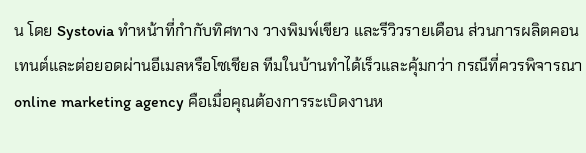น โดย Systovia ทำหน้าที่กำกับทิศทาง วางพิมพ์เขียว และรีวิวรายเดือน ส่วนการผลิตคอนเทนต์และต่อยอดผ่านอีเมลหรือโซเชียล ทีมในบ้านทำได้เร็วและคุ้มกว่า กรณีที่ควรพิจารณา online marketing agency คือเมื่อคุณต้องการระเบิดงานห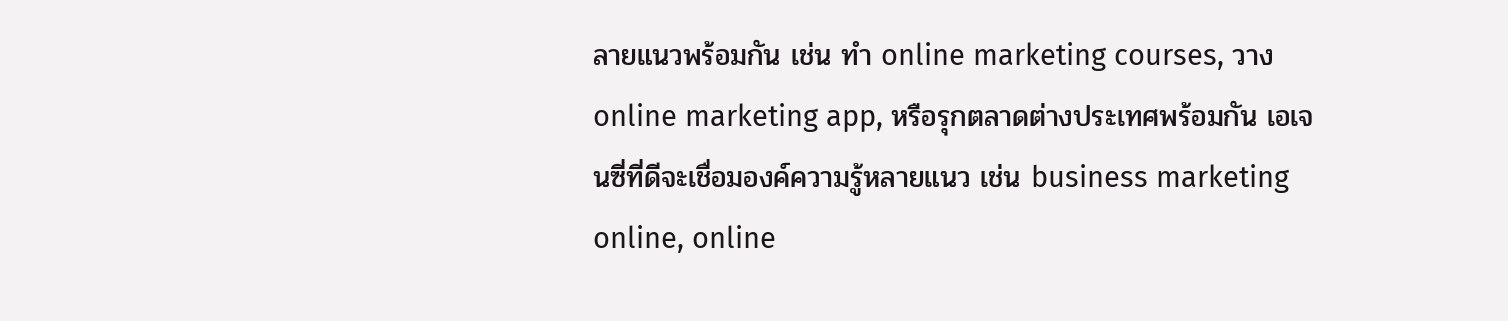ลายแนวพร้อมกัน เช่น ทำ online marketing courses, วาง online marketing app, หรือรุกตลาดต่างประเทศพร้อมกัน เอเจนซี่ที่ดีจะเชื่อมองค์ความรู้หลายแนว เช่น business marketing online, online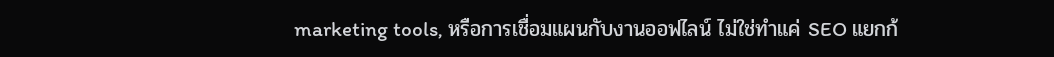marketing tools, หรือการเชื่อมแผนกับงานออฟไลน์ ไม่ใช่ทำแค่ SEO แยกก้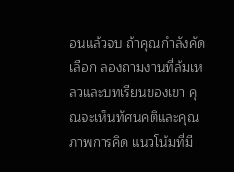อนแล้วจบ ถ้าคุณกำลังคัดเลือก ลองถามงานที่ล้มเหลวและบทเรียนของเขา คุณจะเห็นทัศนคติและคุณภาพการคิด แนวโน้มที่มี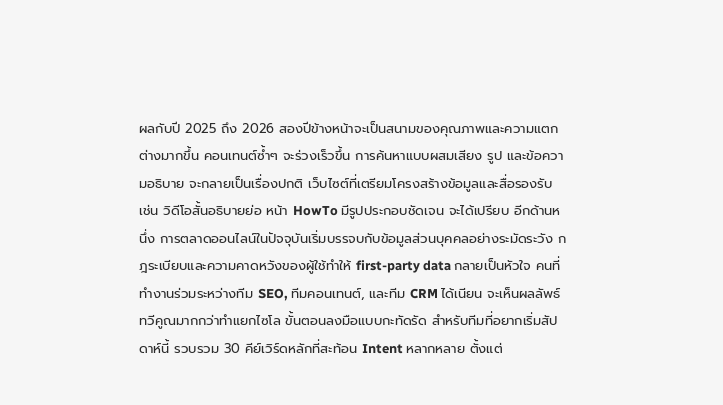ผลกับปี 2025 ถึง 2026 สองปีข้างหน้าจะเป็นสนามของคุณภาพและความแตกต่างมากขึ้น คอนเทนต์ซ้ำๆ จะร่วงเร็วขึ้น การค้นหาแบบผสมเสียง รูป และข้อความอธิบาย จะกลายเป็นเรื่องปกติ เว็บไซต์ที่เตรียมโครงสร้างข้อมูลและสื่อรองรับ เช่น วิดีโอสั้นอธิบายย่อ หน้า HowTo มีรูปประกอบชัดเจน จะได้เปรียบ อีกด้านหนึ่ง การตลาดออนไลน์ในปัจจุบันเริ่มบรรจบกับข้อมูลส่วนบุคคลอย่างระมัดระวัง กฎระเบียบและความคาดหวังของผู้ใช้ทำให้ first-party data กลายเป็นหัวใจ คนที่ทำงานร่วมระหว่างทีม SEO, ทีมคอนเทนต์, และทีม CRM ได้เนียน จะเห็นผลลัพธ์ทวีคูณมากกว่าทำแยกไซโล ขั้นตอนลงมือแบบกะทัดรัด สำหรับทีมที่อยากเริ่มสัปดาห์นี้ รวบรวม 30 คีย์เวิร์ดหลักที่สะท้อน Intent หลากหลาย ตั้งแต่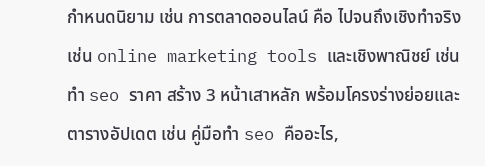กำหนดนิยาม เช่น การตลาดออนไลน์ คือ ไปจนถึงเชิงทำจริง เช่น online marketing tools และเชิงพาณิชย์ เช่น ทํา seo ราคา สร้าง 3 หน้าเสาหลัก พร้อมโครงร่างย่อยและตารางอัปเดต เช่น คู่มือทํา seo คืออะไร,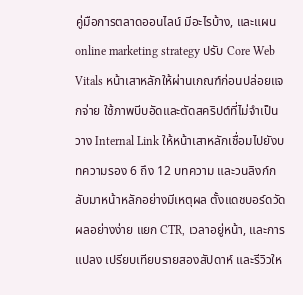คู่มือการตลาดออนไลน์ มีอะไรบ้าง, และแผน online marketing strategy ปรับ Core Web Vitals หน้าเสาหลักให้ผ่านเกณฑ์ก่อนปล่อยแจกจ่าย ใช้ภาพบีบอัดและตัดสคริปต์ที่ไม่จำเป็น วาง Internal Link ให้หน้าเสาหลักเชื่อมไปยังบทความรอง 6 ถึง 12 บทความ และวนลิงก์กลับมาหน้าหลักอย่างมีเหตุผล ตั้งแดชบอร์ดวัดผลอย่างง่าย แยก CTR, เวลาอยู่หน้า, และการแปลง เปรียบเทียบรายสองสัปดาห์ และรีวิวให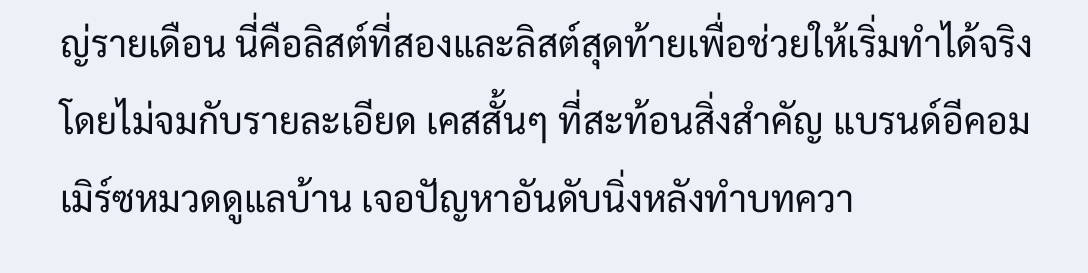ญ่รายเดือน นี่คือลิสต์ที่สองและลิสต์สุดท้ายเพื่อช่วยให้เริ่มทำได้จริงโดยไม่จมกับรายละเอียด เคสสั้นๆ ที่สะท้อนสิ่งสำคัญ แบรนด์อีคอมเมิร์ซหมวดดูแลบ้าน เจอปัญหาอันดับนิ่งหลังทำบทควา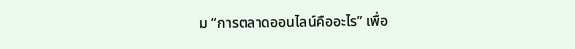ม “การตลาดออนไลน์คืออะไร” เพื่อ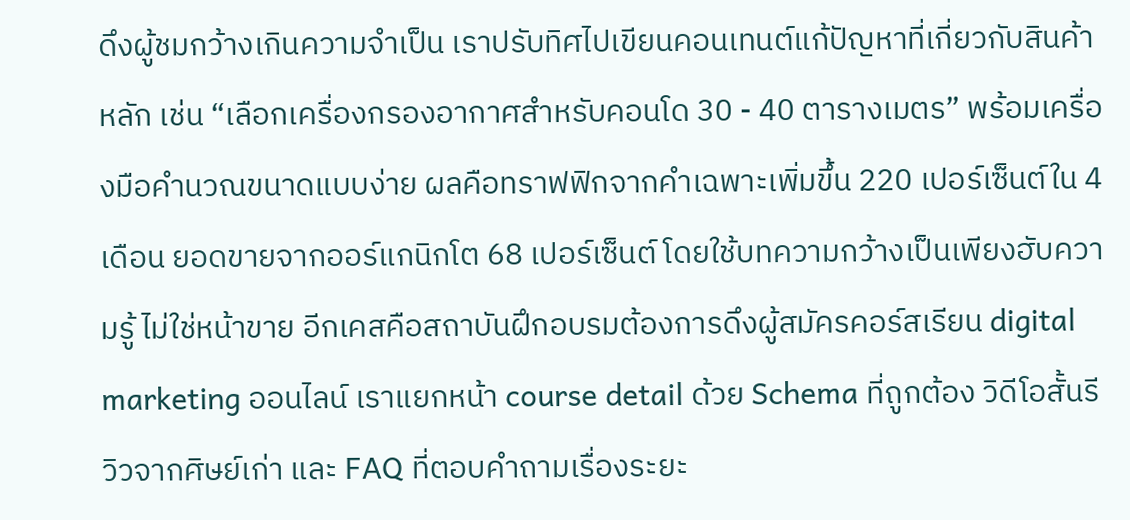ดึงผู้ชมกว้างเกินความจำเป็น เราปรับทิศไปเขียนคอนเทนต์แก้ปัญหาที่เกี่ยวกับสินค้าหลัก เช่น “เลือกเครื่องกรองอากาศสำหรับคอนโด 30 - 40 ตารางเมตร” พร้อมเครื่องมือคำนวณขนาดแบบง่าย ผลคือทราฟฟิกจากคำเฉพาะเพิ่มขึ้น 220 เปอร์เซ็นต์ใน 4 เดือน ยอดขายจากออร์แกนิกโต 68 เปอร์เซ็นต์ โดยใช้บทความกว้างเป็นเพียงฮับความรู้ ไม่ใช่หน้าขาย อีกเคสคือสถาบันฝึกอบรมต้องการดึงผู้สมัครคอร์สเรียน digital marketing ออนไลน์ เราแยกหน้า course detail ด้วย Schema ที่ถูกต้อง วิดีโอสั้นรีวิวจากศิษย์เก่า และ FAQ ที่ตอบคำถามเรื่องระยะ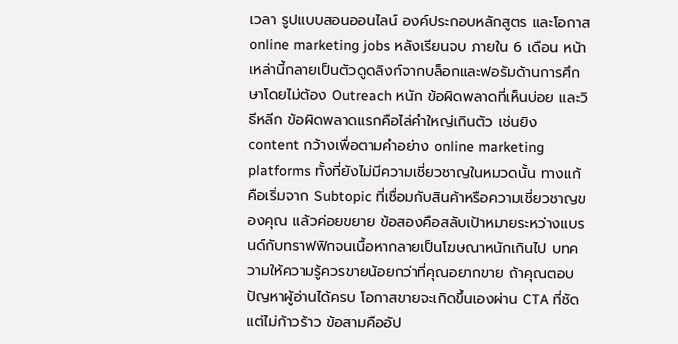เวลา รูปแบบสอนออนไลน์ องค์ประกอบหลักสูตร และโอกาส online marketing jobs หลังเรียนจบ ภายใน 6 เดือน หน้าเหล่านี้กลายเป็นตัวดูดลิงก์จากบล็อกและฟอรัมด้านการศึกษาโดยไม่ต้อง Outreach หนัก ข้อผิดพลาดที่เห็นบ่อย และวิธีหลีก ข้อผิดพลาดแรกคือไล่คำใหญ่เกินตัว เช่นยิง content กว้างเพื่อตามคำอย่าง online marketing platforms ทั้งที่ยังไม่มีความเชี่ยวชาญในหมวดนั้น ทางแก้คือเริ่มจาก Subtopic ที่เชื่อมกับสินค้าหรือความเชี่ยวชาญของคุณ แล้วค่อยขยาย ข้อสองคือสลับเป้าหมายระหว่างแบรนด์กับทราฟฟิกจนเนื้อหากลายเป็นโฆษณาหนักเกินไป บทความให้ความรู้ควรขายน้อยกว่าที่คุณอยากขาย ถ้าคุณตอบปัญหาผู้อ่านได้ครบ โอกาสขายจะเกิดขึ้นเองผ่าน CTA ที่ชัดแต่ไม่ก้าวร้าว ข้อสามคืออัป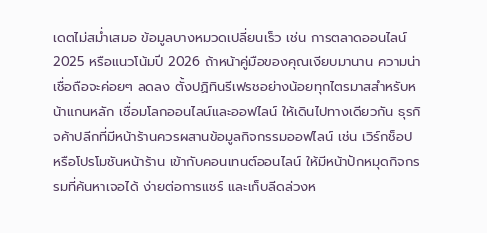เดตไม่สม่ำเสมอ ข้อมูลบางหมวดเปลี่ยนเร็ว เช่น การตลาดออนไลน์ 2025 หรือแนวโน้มปี 2026 ถ้าหน้าคู่มือของคุณเงียบมานาน ความน่าเชื่อถือจะค่อยๆ ลดลง ตั้งปฏิทินรีเฟรชอย่างน้อยทุกไตรมาสสำหรับหน้าแกนหลัก เชื่อมโลกออนไลน์และออฟไลน์ ให้เดินไปทางเดียวกัน ธุรกิจค้าปลีกที่มีหน้าร้านควรผสานข้อมูลกิจกรรมออฟไลน์ เช่น เวิร์กช็อป หรือโปรโมชันหน้าร้าน เข้ากับคอนเทนต์ออนไลน์ ให้มีหน้าปักหมุดกิจกรรมที่ค้นหาเจอได้ ง่ายต่อการแชร์ และเก็บลีดล่วงห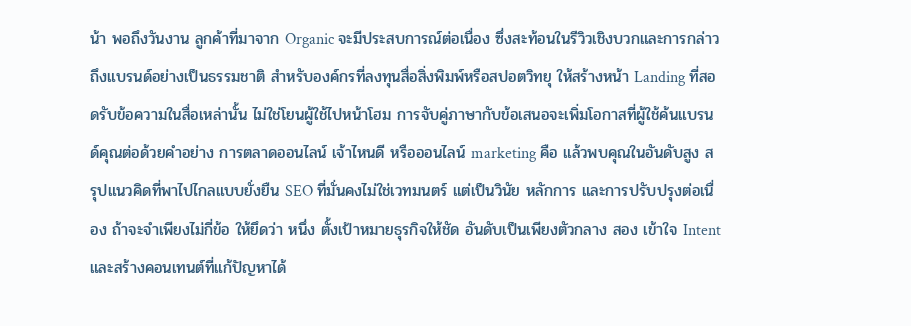น้า พอถึงวันงาน ลูกค้าที่มาจาก Organic จะมีประสบการณ์ต่อเนื่อง ซึ่งสะท้อนในรีวิวเชิงบวกและการกล่าวถึงแบรนด์อย่างเป็นธรรมชาติ สำหรับองค์กรที่ลงทุนสื่อสิ่งพิมพ์หรือสปอตวิทยุ ให้สร้างหน้า Landing ที่สอดรับข้อความในสื่อเหล่านั้น ไม่ใช่โยนผู้ใช้ไปหน้าโฮม การจับคู่ภาษากับข้อเสนอจะเพิ่มโอกาสที่ผู้ใช้ค้นแบรนด์คุณต่อด้วยคำอย่าง การตลาดออนไลน์ เจ้าไหนดี หรือออนไลน์ marketing คือ แล้วพบคุณในอันดับสูง สรุปแนวคิดที่พาไปไกลแบบยั่งยืน SEO ที่มั่นคงไม่ใช่เวทมนตร์ แต่เป็นวินัย หลักการ และการปรับปรุงต่อเนื่อง ถ้าจะจำเพียงไม่กี่ข้อ ให้ยึดว่า หนึ่ง ตั้งเป้าหมายธุรกิจให้ชัด อันดับเป็นเพียงตัวกลาง สอง เข้าใจ Intent และสร้างคอนเทนต์ที่แก้ปัญหาได้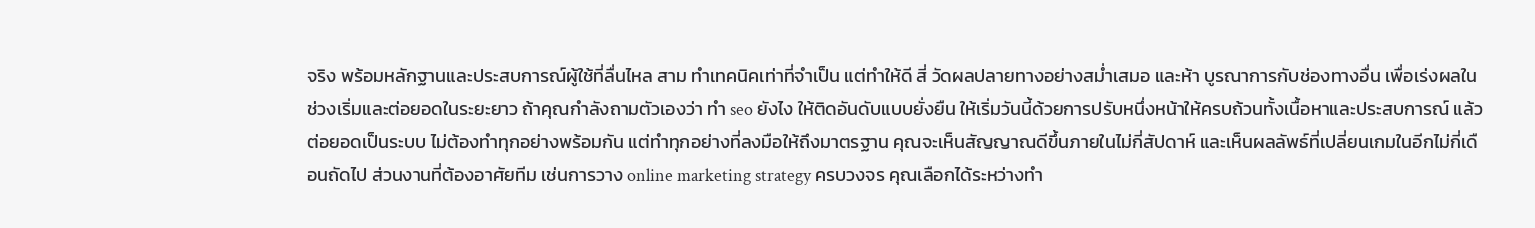จริง พร้อมหลักฐานและประสบการณ์ผู้ใช้ที่ลื่นไหล สาม ทำเทคนิคเท่าที่จำเป็น แต่ทำให้ดี สี่ วัดผลปลายทางอย่างสม่ำเสมอ และห้า บูรณาการกับช่องทางอื่น เพื่อเร่งผลในช่วงเริ่มและต่อยอดในระยะยาว ถ้าคุณกำลังถามตัวเองว่า ทํา seo ยังไง ให้ติดอันดับแบบยั่งยืน ให้เริ่มวันนี้ด้วยการปรับหนึ่งหน้าให้ครบถ้วนทั้งเนื้อหาและประสบการณ์ แล้วต่อยอดเป็นระบบ ไม่ต้องทำทุกอย่างพร้อมกัน แต่ทำทุกอย่างที่ลงมือให้ถึงมาตรฐาน คุณจะเห็นสัญญาณดีขึ้นภายในไม่กี่สัปดาห์ และเห็นผลลัพธ์ที่เปลี่ยนเกมในอีกไม่กี่เดือนถัดไป ส่วนงานที่ต้องอาศัยทีม เช่นการวาง online marketing strategy ครบวงจร คุณเลือกได้ระหว่างทำ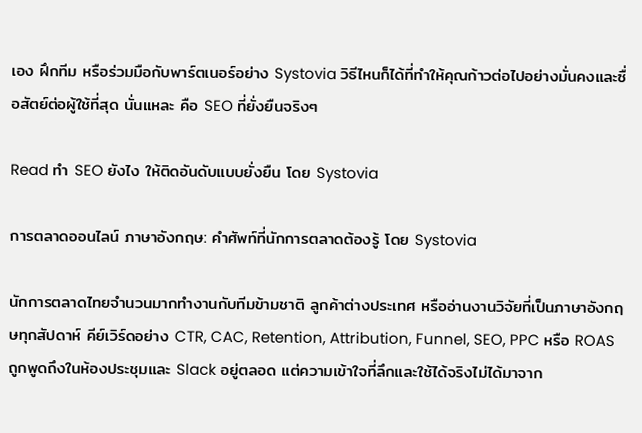เอง ฝึกทีม หรือร่วมมือกับพาร์ตเนอร์อย่าง Systovia วิธีไหนก็ได้ที่ทำให้คุณก้าวต่อไปอย่างมั่นคงและซื่อสัตย์ต่อผู้ใช้ที่สุด นั่นแหละ คือ SEO ที่ยั่งยืนจริงๆ

Read ทํา SEO ยังไง ให้ติดอันดับแบบยั่งยืน โดย Systovia

การตลาดออนไลน์ ภาษาอังกฤษ: คำศัพท์ที่นักการตลาดต้องรู้ โดย Systovia

นักการตลาดไทยจำนวนมากทำงานกับทีมข้ามชาติ ลูกค้าต่างประเทศ หรืออ่านงานวิจัยที่เป็นภาษาอังกฤษทุกสัปดาห์ คีย์เวิร์ดอย่าง CTR, CAC, Retention, Attribution, Funnel, SEO, PPC หรือ ROAS ถูกพูดถึงในห้องประชุมและ Slack อยู่ตลอด แต่ความเข้าใจที่ลึกและใช้ได้จริงไม่ได้มาจาก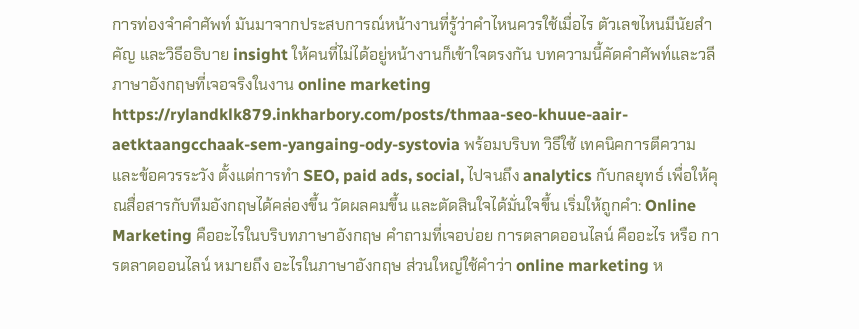การท่องจำคำศัพท์ มันมาจากประสบการณ์หน้างานที่รู้ว่าคำไหนควรใช้เมื่อไร ตัวเลขไหนมีนัยสำคัญ และวิธีอธิบาย insight ให้คนที่ไม่ได้อยู่หน้างานก็เข้าใจตรงกัน บทความนี้คัดคำศัพท์และวลีภาษาอังกฤษที่เจอจริงในงาน online marketing https://rylandklk879.inkharbory.com/posts/thmaa-seo-khuue-aair-aetktaangcchaak-sem-yangaing-ody-systovia พร้อมบริบท วิธีใช้ เทคนิคการตีความ และข้อควรระวัง ตั้งแต่การทำ SEO, paid ads, social, ไปจนถึง analytics กับกลยุทธ์ เพื่อให้คุณสื่อสารกับทีมอังกฤษได้คล่องขึ้น วัดผลคมขึ้น และตัดสินใจได้มั่นใจขึ้น เริ่มให้ถูกคำ: Online Marketing คืออะไรในบริบทภาษาอังกฤษ คำถามที่เจอบ่อย การตลาดออนไลน์ คืออะไร หรือ การตลาดออนไลน์ หมายถึง อะไรในภาษาอังกฤษ ส่วนใหญ่ใช้คำว่า online marketing ห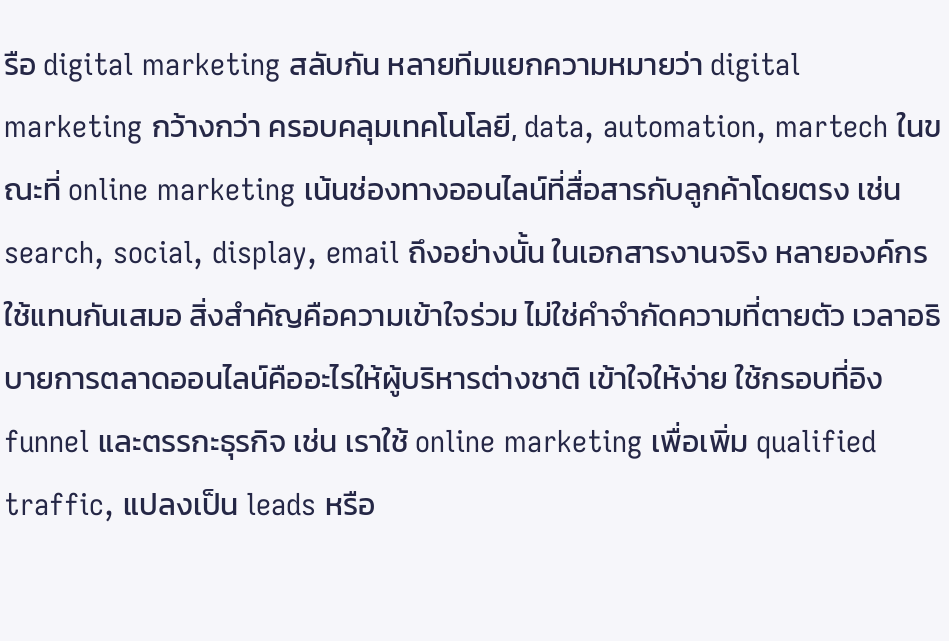รือ digital marketing สลับกัน หลายทีมแยกความหมายว่า digital marketing กว้างกว่า ครอบคลุมเทคโนโลยี, data, automation, martech ในขณะที่ online marketing เน้นช่องทางออนไลน์ที่สื่อสารกับลูกค้าโดยตรง เช่น search, social, display, email ถึงอย่างนั้น ในเอกสารงานจริง หลายองค์กรใช้แทนกันเสมอ สิ่งสำคัญคือความเข้าใจร่วม ไม่ใช่คำจำกัดความที่ตายตัว เวลาอธิบายการตลาดออนไลน์คืออะไรให้ผู้บริหารต่างชาติ เข้าใจให้ง่าย ใช้กรอบที่อิง funnel และตรรกะธุรกิจ เช่น เราใช้ online marketing เพื่อเพิ่ม qualified traffic, แปลงเป็น leads หรือ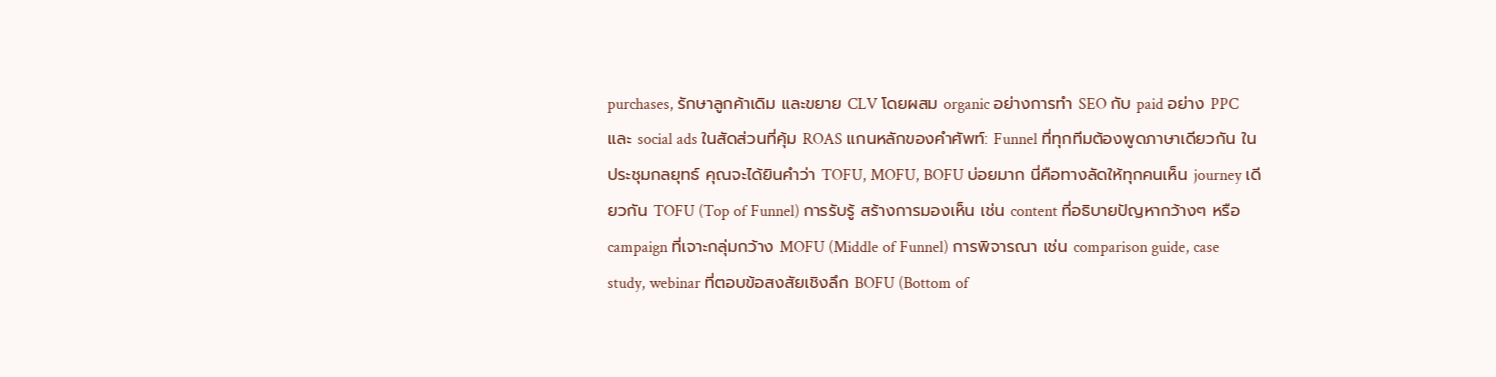purchases, รักษาลูกค้าเดิม และขยาย CLV โดยผสม organic อย่างการทำ SEO กับ paid อย่าง PPC และ social ads ในสัดส่วนที่คุ้ม ROAS แกนหลักของคำศัพท์: Funnel ที่ทุกทีมต้องพูดภาษาเดียวกัน ในประชุมกลยุทธ์ คุณจะได้ยินคำว่า TOFU, MOFU, BOFU บ่อยมาก นี่คือทางลัดให้ทุกคนเห็น journey เดียวกัน TOFU (Top of Funnel) การรับรู้ สร้างการมองเห็น เช่น content ที่อธิบายปัญหากว้างๆ หรือ campaign ที่เจาะกลุ่มกว้าง MOFU (Middle of Funnel) การพิจารณา เช่น comparison guide, case study, webinar ที่ตอบข้อสงสัยเชิงลึก BOFU (Bottom of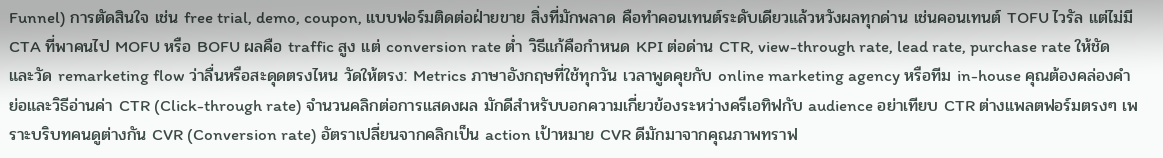Funnel) การตัดสินใจ เช่น free trial, demo, coupon, แบบฟอร์มติดต่อฝ่ายขาย สิ่งที่มักพลาด คือทำคอนเทนต์ระดับเดียวแล้วหวังผลทุกด่าน เช่นคอนเทนต์ TOFU ไวรัล แต่ไม่มี CTA ที่พาคนไป MOFU หรือ BOFU ผลคือ traffic สูง แต่ conversion rate ต่ำ วิธีแก้คือกำหนด KPI ต่อด่าน CTR, view-through rate, lead rate, purchase rate ให้ชัด และวัด remarketing flow ว่าลื่นหรือสะดุดตรงไหน วัดให้ตรง: Metrics ภาษาอังกฤษที่ใช้ทุกวัน เวลาพูดคุยกับ online marketing agency หรือทีม in-house คุณต้องคล่องคำย่อและวิธีอ่านค่า CTR (Click-through rate) จำนวนคลิกต่อการแสดงผล มักดีสำหรับบอกความเกี่ยวข้องระหว่างครีเอทิฟกับ audience อย่าเทียบ CTR ต่างแพลตฟอร์มตรงๆ เพราะบริบทคนดูต่างกัน CVR (Conversion rate) อัตราเปลี่ยนจากคลิกเป็น action เป้าหมาย CVR ดีมักมาจากคุณภาพทราฟ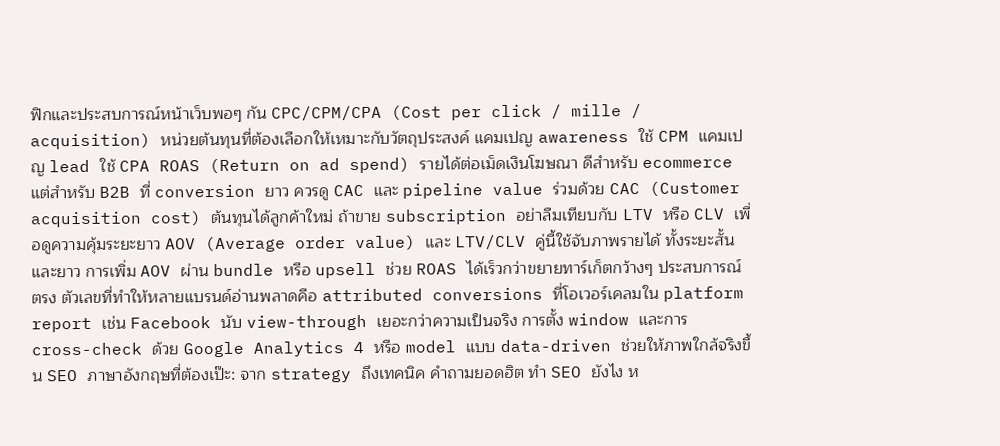ฟิกและประสบการณ์หน้าเว็บพอๆ กัน CPC/CPM/CPA (Cost per click / mille / acquisition) หน่วยต้นทุนที่ต้องเลือกให้เหมาะกับวัตถุประสงค์ แคมเปญ awareness ใช้ CPM แคมเปญ lead ใช้ CPA ROAS (Return on ad spend) รายได้ต่อเม็ดเงินโฆษณา ดีสำหรับ ecommerce แต่สำหรับ B2B ที่ conversion ยาว ควรดู CAC และ pipeline value ร่วมด้วย CAC (Customer acquisition cost) ต้นทุนได้ลูกค้าใหม่ ถ้าขาย subscription อย่าลืมเทียบกับ LTV หรือ CLV เพื่อดูความคุ้มระยะยาว AOV (Average order value) และ LTV/CLV คู่นี้ใช้จับภาพรายได้ ทั้งระยะสั้นและยาว การเพิ่ม AOV ผ่าน bundle หรือ upsell ช่วย ROAS ได้เร็วกว่าขยายทาร์เก็ตกว้างๆ ประสบการณ์ตรง ตัวเลขที่ทำให้หลายแบรนด์อ่านพลาดคือ attributed conversions ที่โอเวอร์เคลมใน platform report เช่น Facebook นับ view-through เยอะกว่าความเป็นจริง การตั้ง window และการ cross-check ด้วย Google Analytics 4 หรือ model แบบ data-driven ช่วยให้ภาพใกล้จริงขึ้น SEO ภาษาอังกฤษที่ต้องเป๊ะ: จาก strategy ถึงเทคนิค คำถามยอดฮิต ทำ SEO ยังไง ห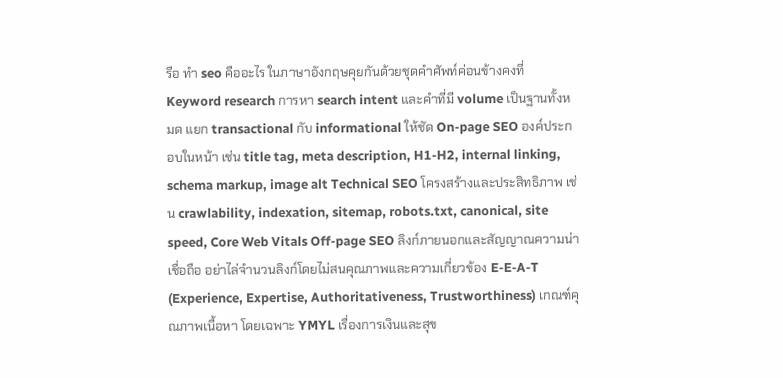รือ ทํา seo คืออะไร ในภาษาอังกฤษคุยกันด้วยชุดคำศัพท์ค่อนข้างคงที่ Keyword research การหา search intent และคำที่มี volume เป็นฐานทั้งหมด แยก transactional กับ informational ให้ชัด On-page SEO องค์ประกอบในหน้า เช่น title tag, meta description, H1-H2, internal linking, schema markup, image alt Technical SEO โครงสร้างและประสิทธิภาพ เช่น crawlability, indexation, sitemap, robots.txt, canonical, site speed, Core Web Vitals Off-page SEO ลิงก์ภายนอกและสัญญาณความน่าเชื่อถือ อย่าไล่จำนวนลิงก์โดยไม่สนคุณภาพและความเกี่ยวข้อง E-E-A-T (Experience, Expertise, Authoritativeness, Trustworthiness) เกณฑ์คุณภาพเนื้อหา โดยเฉพาะ YMYL เรื่องการเงินและสุข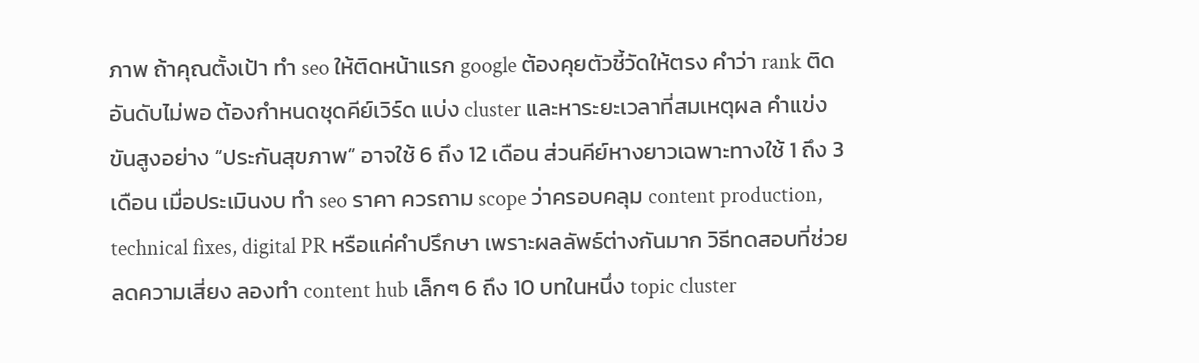ภาพ ถ้าคุณตั้งเป้า ทํา seo ให้ติดหน้าแรก google ต้องคุยตัวชี้วัดให้ตรง คำว่า rank ติดอันดับไม่พอ ต้องกำหนดชุดคีย์เวิร์ด แบ่ง cluster และหาระยะเวลาที่สมเหตุผล คำแข่งขันสูงอย่าง “ประกันสุขภาพ” อาจใช้ 6 ถึง 12 เดือน ส่วนคีย์หางยาวเฉพาะทางใช้ 1 ถึง 3 เดือน เมื่อประเมินงบ ทํา seo ราคา ควรถาม scope ว่าครอบคลุม content production, technical fixes, digital PR หรือแค่คำปรึกษา เพราะผลลัพธ์ต่างกันมาก วิธีทดสอบที่ช่วยลดความเสี่ยง ลองทำ content hub เล็กๆ 6 ถึง 10 บทในหนึ่ง topic cluster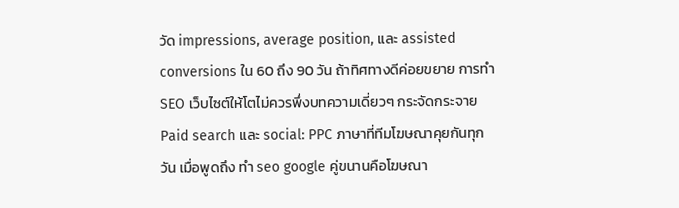วัด impressions, average position, และ assisted conversions ใน 60 ถึง 90 วัน ถ้าทิศทางดีค่อยขยาย การทำ SEO เว็บไซต์ให้โตไม่ควรพึ่งบทความเดี่ยวๆ กระจัดกระจาย Paid search และ social: PPC ภาษาที่ทีมโฆษณาคุยกันทุกวัน เมื่อพูดถึง ทํา seo google คู่ขนานคือโฆษณา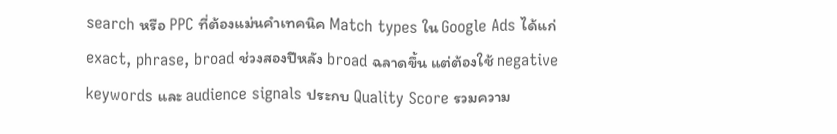search หรือ PPC ที่ต้องแม่นคำเทคนิค Match types ใน Google Ads ได้แก่ exact, phrase, broad ช่วงสองปีหลัง broad ฉลาดขึ้น แต่ต้องใช้ negative keywords และ audience signals ประกบ Quality Score รวมความ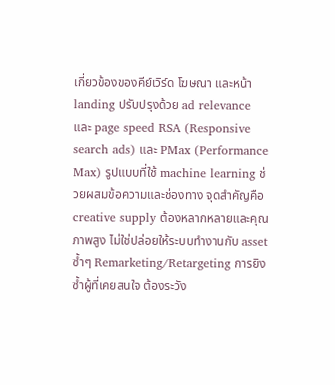เกี่ยวข้องของคีย์เวิร์ด โฆษณา และหน้า landing ปรับปรุงด้วย ad relevance และ page speed RSA (Responsive search ads) และ PMax (Performance Max) รูปแบบที่ใช้ machine learning ช่วยผสมข้อความและช่องทาง จุดสำคัญคือ creative supply ต้องหลากหลายและคุณภาพสูง ไม่ใช่ปล่อยให้ระบบทำงานกับ asset ซ้ำๆ Remarketing/Retargeting การยิงซ้ำผู้ที่เคยสนใจ ต้องระวัง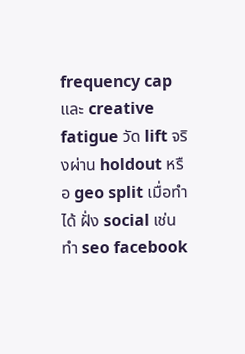frequency cap และ creative fatigue วัด lift จริงผ่าน holdout หรือ geo split เมื่อทำได้ ฝั่ง social เช่น ทํา seo facebook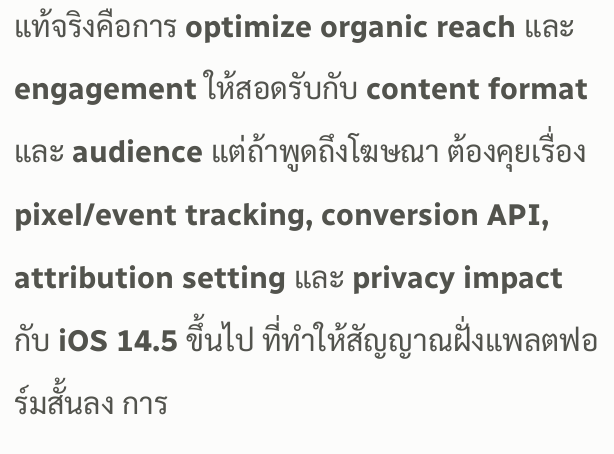แท้จริงคือการ optimize organic reach และ engagement ให้สอดรับกับ content format และ audience แต่ถ้าพูดถึงโฆษณา ต้องคุยเรื่อง pixel/event tracking, conversion API, attribution setting และ privacy impact กับ iOS 14.5 ขึ้นไป ที่ทำให้สัญญาณฝั่งแพลตฟอร์มสั้นลง การ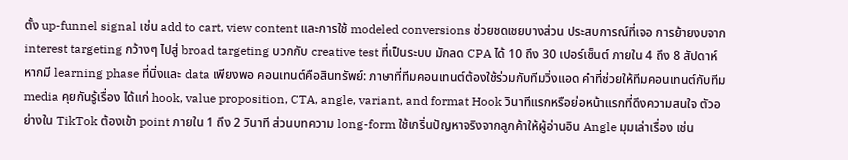ตั้ง up-funnel signal เช่น add to cart, view content และการใช้ modeled conversions ช่วยชดเชยบางส่วน ประสบการณ์ที่เจอ การย้ายงบจาก interest targeting กว้างๆ ไปสู่ broad targeting บวกกับ creative test ที่เป็นระบบ มักลด CPA ได้ 10 ถึง 30 เปอร์เซ็นต์ ภายใน 4 ถึง 8 สัปดาห์ หากมี learning phase ที่นิ่งและ data เพียงพอ คอนเทนต์คือสินทรัพย์: ภาษาที่ทีมคอนเทนต์ต้องใช้ร่วมกับทีมวิ่งแอด คำที่ช่วยให้ทีมคอนเทนต์กับทีม media คุยกันรู้เรื่อง ได้แก่ hook, value proposition, CTA, angle, variant, and format Hook วินาทีแรกหรือย่อหน้าแรกที่ดึงความสนใจ ตัวอย่างใน TikTok ต้องเข้า point ภายใน 1 ถึง 2 วินาที ส่วนบทความ long-form ใช้เกริ่นปัญหาจริงจากลูกค้าให้ผู้อ่านอิน Angle มุมเล่าเรื่อง เช่น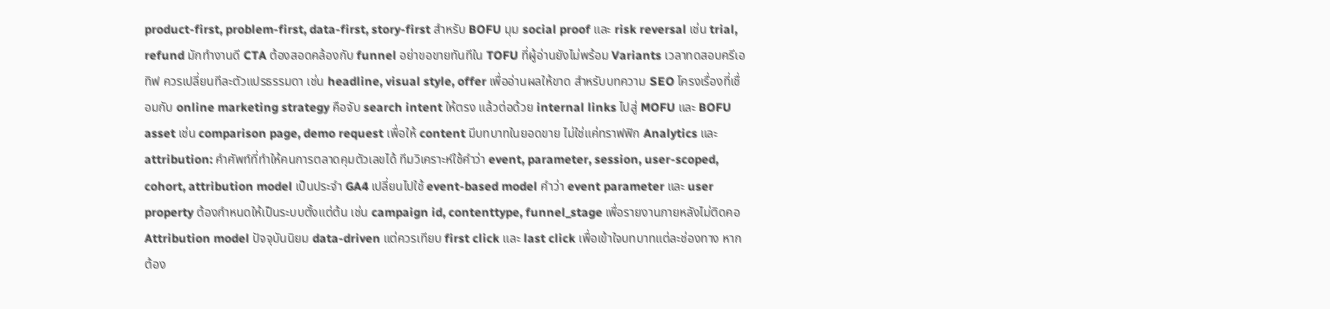product-first, problem-first, data-first, story-first สำหรับ BOFU มุม social proof และ risk reversal เช่น trial, refund มักทำงานดี CTA ต้องสอดคล้องกับ funnel อย่าขอขายทันทีใน TOFU ที่ผู้อ่านยังไม่พร้อม Variants เวลาทดสอบครีเอทิฟ ควรเปลี่ยนทีละตัวแปรธรรมดา เช่น headline, visual style, offer เพื่ออ่านผลให้ขาด สำหรับบทความ SEO โครงเรื่องที่เชื่อมกับ online marketing strategy คือจับ search intent ให้ตรง แล้วต่อด้วย internal links ไปสู่ MOFU และ BOFU asset เช่น comparison page, demo request เพื่อให้ content มีบทบาทในยอดขาย ไม่ใช่แค่ทราฟฟิก Analytics และ attribution: คำศัพท์ที่ทำให้คนการตลาดคุมตัวเลขได้ ทีมวิเคราะห์ใช้คำว่า event, parameter, session, user-scoped, cohort, attribution model เป็นประจำ GA4 เปลี่ยนไปใช้ event-based model คำว่า event parameter และ user property ต้องกำหนดให้เป็นระบบตั้งแต่ต้น เช่น campaign id, contenttype, funnel_stage เพื่อรายงานภายหลังไม่ติดคอ Attribution model ปัจจุบันนิยม data-driven แต่ควรเทียบ first click และ last click เพื่อเข้าใจบทบาทแต่ละช่องทาง หากต้อง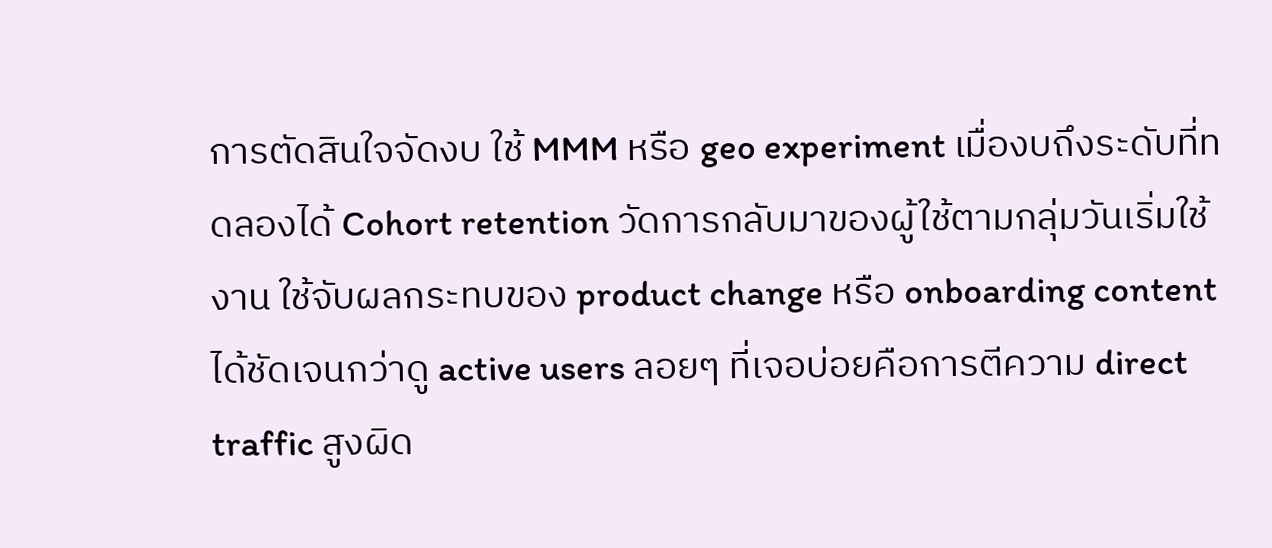การตัดสินใจจัดงบ ใช้ MMM หรือ geo experiment เมื่องบถึงระดับที่ทดลองได้ Cohort retention วัดการกลับมาของผู้ใช้ตามกลุ่มวันเริ่มใช้งาน ใช้จับผลกระทบของ product change หรือ onboarding content ได้ชัดเจนกว่าดู active users ลอยๆ ที่เจอบ่อยคือการตีความ direct traffic สูงผิด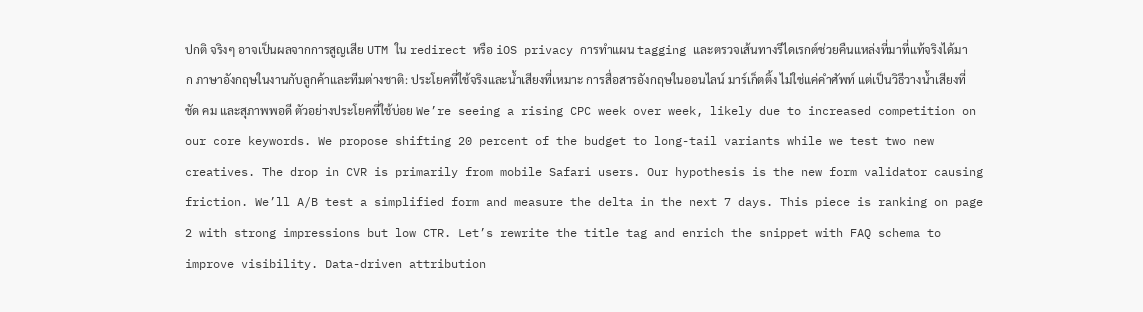ปกติ จริงๆ อาจเป็นผลจากการสูญเสีย UTM ใน redirect หรือ iOS privacy การทำแผน tagging และตรวจเส้นทางรีไดเรกต์ช่วยคืนแหล่งที่มาที่แท้จริงได้มาก ภาษาอังกฤษในงานกับลูกค้าและทีมต่างชาติ: ประโยคที่ใช้จริงและน้ำเสียงที่เหมาะ การสื่อสารอังกฤษในออนไลน์ มาร์เก็ตติ้ง ไม่ใช่แค่คำศัพท์ แต่เป็นวิธีวางน้ำเสียงที่ชัด คม และสุภาพพอดี ตัวอย่างประโยคที่ใช้บ่อย We’re seeing a rising CPC week over week, likely due to increased competition on our core keywords. We propose shifting 20 percent of the budget to long-tail variants while we test two new creatives. The drop in CVR is primarily from mobile Safari users. Our hypothesis is the new form validator causing friction. We’ll A/B test a simplified form and measure the delta in the next 7 days. This piece is ranking on page 2 with strong impressions but low CTR. Let’s rewrite the title tag and enrich the snippet with FAQ schema to improve visibility. Data-driven attribution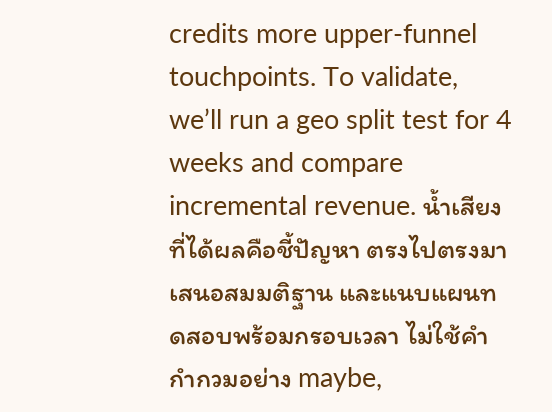credits more upper-funnel touchpoints. To validate, we’ll run a geo split test for 4 weeks and compare incremental revenue. น้ำเสียงที่ได้ผลคือชี้ปัญหา ตรงไปตรงมา เสนอสมมติฐาน และแนบแผนทดสอบพร้อมกรอบเวลา ไม่ใช้คำกำกวมอย่าง maybe,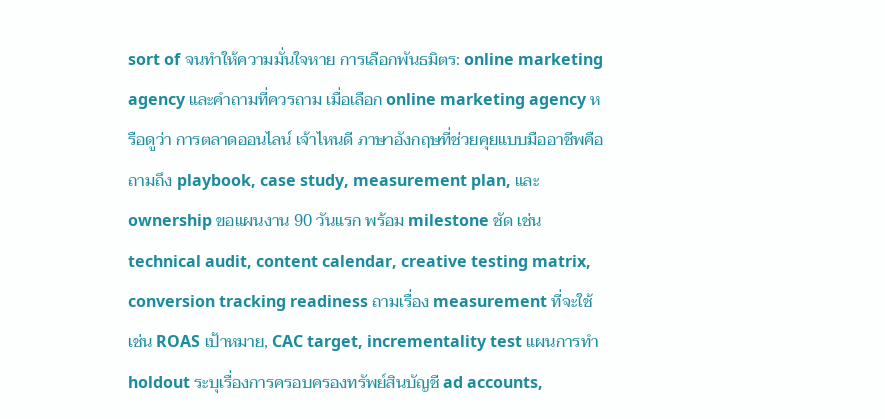sort of จนทำให้ความมั่นใจหาย การเลือกพันธมิตร: online marketing agency และคำถามที่ควรถาม เมื่อเลือก online marketing agency หรือดูว่า การตลาดออนไลน์ เจ้าไหนดี ภาษาอังกฤษที่ช่วยคุยแบบมืออาชีพคือถามถึง playbook, case study, measurement plan, และ ownership ขอแผนงาน 90 วันแรก พร้อม milestone ชัด เช่น technical audit, content calendar, creative testing matrix, conversion tracking readiness ถามเรื่อง measurement ที่จะใช้ เช่น ROAS เป้าหมาย, CAC target, incrementality test แผนการทำ holdout ระบุเรื่องการครอบครองทรัพย์สินบัญชี ad accounts,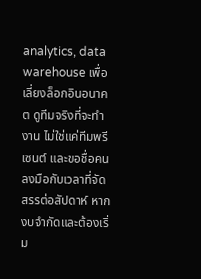analytics, data warehouse เพื่อเลี่ยงล็อกอินอนาคต ดูทีมจริงที่จะทำงาน ไม่ใช่แค่ทีมพรีเซนต์ และขอชื่อคนลงมือกับเวลาที่จัดสรรต่อสัปดาห์ หากงบจำกัดและต้องเริ่ม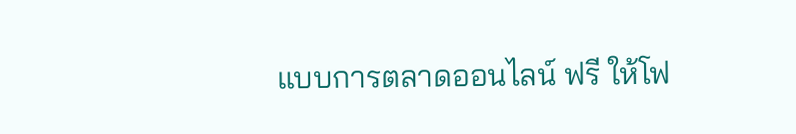แบบการตลาดออนไลน์ ฟรี ให้โฟ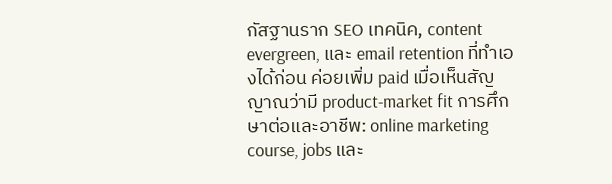กัสฐานราก SEO เทคนิค, content evergreen, และ email retention ที่ทำเองได้ก่อน ค่อยเพิ่ม paid เมื่อเห็นสัญญาณว่ามี product-market fit การศึกษาต่อและอาชีพ: online marketing course, jobs และ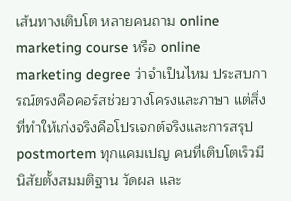เส้นทางเติบโต หลายคนถาม online marketing course หรือ online marketing degree ว่าจำเป็นไหม ประสบการณ์ตรงคือคอร์สช่วยวางโครงและภาษา แต่สิ่งที่ทำให้เก่งจริงคือโปรเจกต์จริงและการสรุป postmortem ทุกแคมเปญ คนที่เติบโตเร็วมีนิสัยตั้งสมมติฐาน วัดผล และ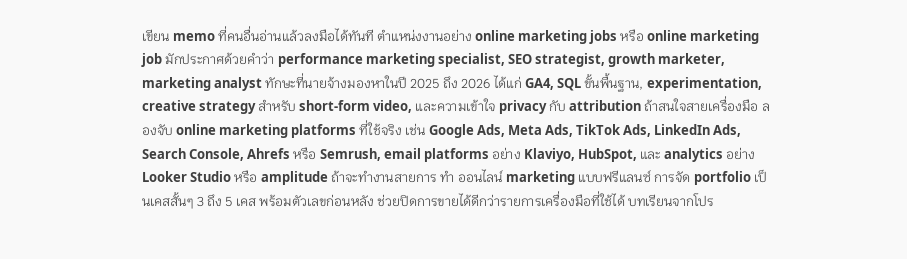เขียน memo ที่คนอื่นอ่านแล้วลงมือได้ทันที ตำแหน่งงานอย่าง online marketing jobs หรือ online marketing job มักประกาศด้วยคำว่า performance marketing specialist, SEO strategist, growth marketer, marketing analyst ทักษะที่นายจ้างมองหาในปี 2025 ถึง 2026 ได้แก่ GA4, SQL ขั้นพื้นฐาน, experimentation, creative strategy สำหรับ short-form video, และความเข้าใจ privacy กับ attribution ถ้าสนใจสายเครื่องมือ ลองจับ online marketing platforms ที่ใช้จริง เช่น Google Ads, Meta Ads, TikTok Ads, LinkedIn Ads, Search Console, Ahrefs หรือ Semrush, email platforms อย่าง Klaviyo, HubSpot, และ analytics อย่าง Looker Studio หรือ amplitude ถ้าจะทำงานสายการ ทํา ออนไลน์ marketing แบบฟรีแลนซ์ การจัด portfolio เป็นเคสสั้นๆ 3 ถึง 5 เคส พร้อมตัวเลขก่อนหลัง ช่วยปิดการขายได้ดีกว่ารายการเครื่องมือที่ใช้ได้ บทเรียนจากโปร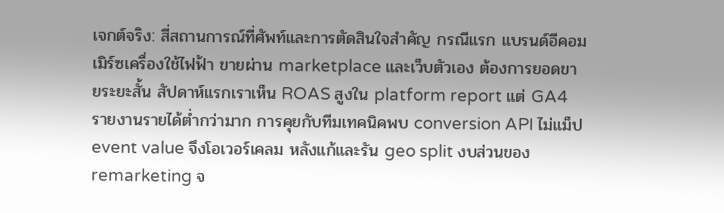เจกต์จริง: สี่สถานการณ์ที่ศัพท์และการตัดสินใจสำคัญ กรณีแรก แบรนด์อีคอมเมิร์ซเครื่องใช้ไฟฟ้า ขายผ่าน marketplace และเว็บตัวเอง ต้องการยอดขายระยะสั้น สัปดาห์แรกเราเห็น ROAS สูงใน platform report แต่ GA4 รายงานรายได้ต่ำกว่ามาก การคุยกับทีมเทคนิคพบ conversion API ไม่แม็ป event value จึงโอเวอร์เคลม หลังแก้และรัน geo split งบส่วนของ remarketing จ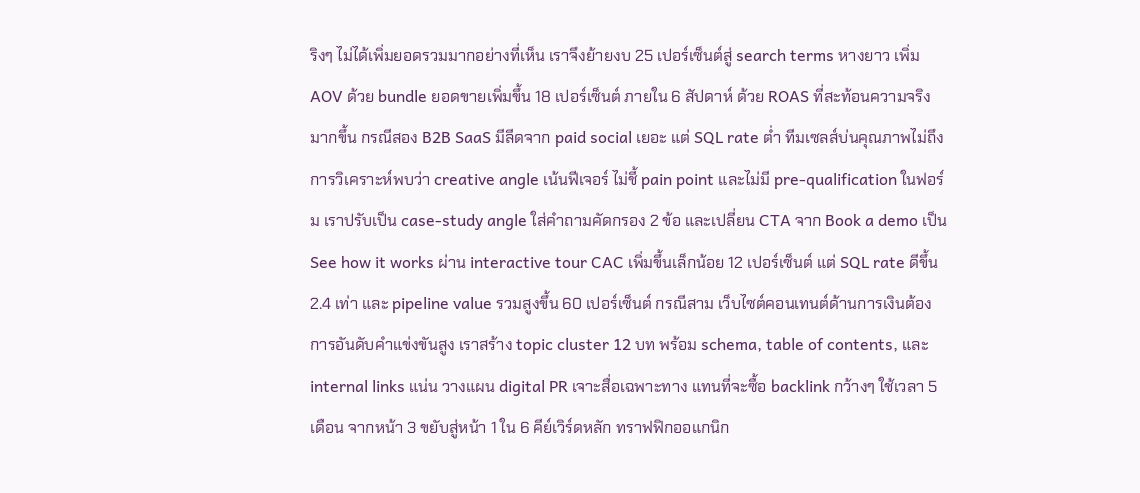ริงๆ ไม่ได้เพิ่มยอดรวมมากอย่างที่เห็น เราจึงย้ายงบ 25 เปอร์เซ็นต์สู่ search terms หางยาว เพิ่ม AOV ด้วย bundle ยอดขายเพิ่มขึ้น 18 เปอร์เซ็นต์ ภายใน 6 สัปดาห์ ด้วย ROAS ที่สะท้อนความจริงมากขึ้น กรณีสอง B2B SaaS มีลีดจาก paid social เยอะ แต่ SQL rate ต่ำ ทีมเซลส์บ่นคุณภาพไม่ถึง การวิเคราะห์พบว่า creative angle เน้นฟีเจอร์ ไม่ชี้ pain point และไม่มี pre-qualification ในฟอร์ม เราปรับเป็น case-study angle ใส่คำถามคัดกรอง 2 ข้อ และเปลี่ยน CTA จาก Book a demo เป็น See how it works ผ่าน interactive tour CAC เพิ่มขึ้นเล็กน้อย 12 เปอร์เซ็นต์ แต่ SQL rate ดีขึ้น 2.4 เท่า และ pipeline value รวมสูงขึ้น 60 เปอร์เซ็นต์ กรณีสาม เว็บไซต์คอนเทนต์ด้านการเงินต้องการอันดับคำแข่งขันสูง เราสร้าง topic cluster 12 บท พร้อม schema, table of contents, และ internal links แน่น วางแผน digital PR เจาะสื่อเฉพาะทาง แทนที่จะซื้อ backlink กว้างๆ ใช้เวลา 5 เดือน จากหน้า 3 ขยับสู่หน้า 1 ใน 6 คีย์เวิร์ดหลัก ทราฟฟิกออแกนิก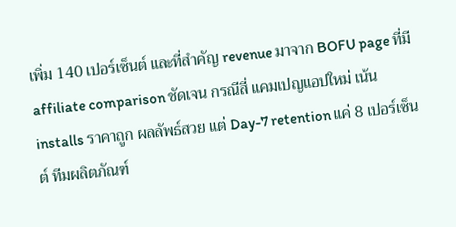เพิ่ม 140 เปอร์เซ็นต์ และที่สำคัญ revenue มาจาก BOFU page ที่มี affiliate comparison ชัดเจน กรณีสี่ แคมเปญแอปใหม่ เน้น installs ราคาถูก ผลลัพธ์สวย แต่ Day-7 retention แค่ 8 เปอร์เซ็นต์ ทีมผลิตภัณฑ์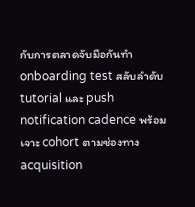กับการตลาดจับมือกันทำ onboarding test สลับลำดับ tutorial และ push notification cadence พร้อมเจาะ cohort ตามช่องทาง acquisition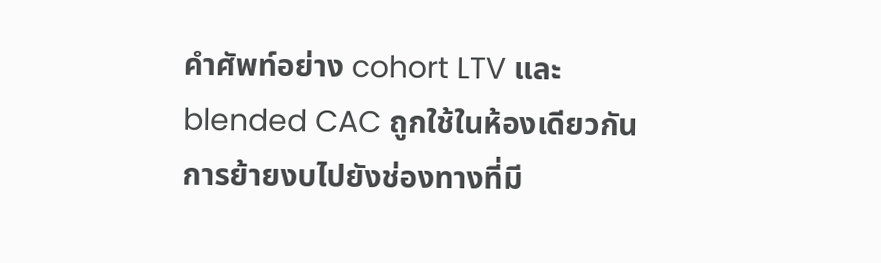คำศัพท์อย่าง cohort LTV และ blended CAC ถูกใช้ในห้องเดียวกัน การย้ายงบไปยังช่องทางที่มี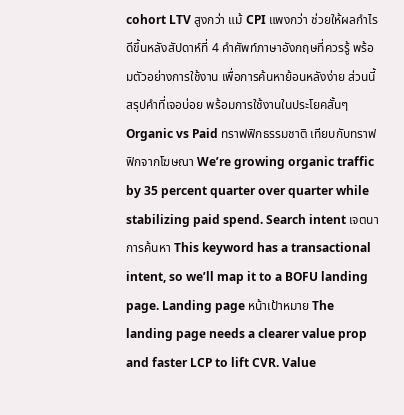cohort LTV สูงกว่า แม้ CPI แพงกว่า ช่วยให้ผลกำไรดีขึ้นหลังสัปดาห์ที่ 4 คำศัพท์ภาษาอังกฤษที่ควรรู้ พร้อมตัวอย่างการใช้งาน เพื่อการค้นหาย้อนหลังง่าย ส่วนนี้สรุปคำที่เจอบ่อย พร้อมการใช้งานในประโยคสั้นๆ Organic vs Paid ทราฟฟิกธรรมชาติ เทียบกับทราฟฟิกจากโฆษณา We’re growing organic traffic by 35 percent quarter over quarter while stabilizing paid spend. Search intent เจตนาการค้นหา This keyword has a transactional intent, so we’ll map it to a BOFU landing page. Landing page หน้าเป้าหมาย The landing page needs a clearer value prop and faster LCP to lift CVR. Value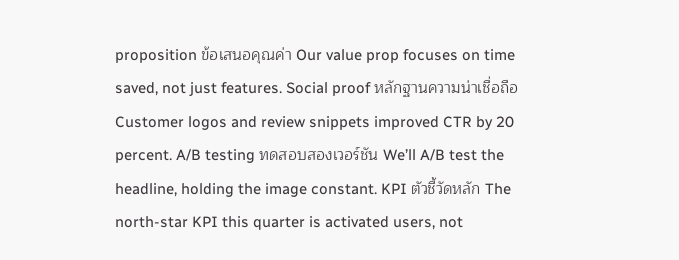proposition ข้อเสนอคุณค่า Our value prop focuses on time saved, not just features. Social proof หลักฐานความน่าเชื่อถือ Customer logos and review snippets improved CTR by 20 percent. A/B testing ทดสอบสองเวอร์ชัน We’ll A/B test the headline, holding the image constant. KPI ตัวชี้วัดหลัก The north-star KPI this quarter is activated users, not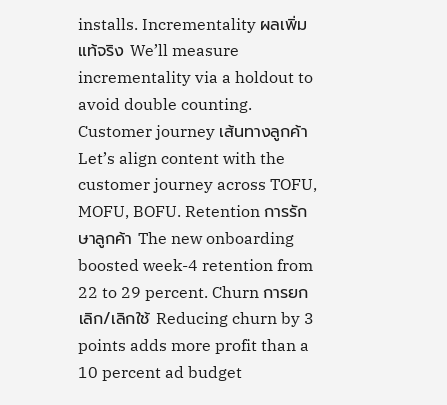installs. Incrementality ผลเพิ่มแท้จริง We’ll measure incrementality via a holdout to avoid double counting. Customer journey เส้นทางลูกค้า Let’s align content with the customer journey across TOFU, MOFU, BOFU. Retention การรักษาลูกค้า The new onboarding boosted week-4 retention from 22 to 29 percent. Churn การยกเลิก/เลิกใช้ Reducing churn by 3 points adds more profit than a 10 percent ad budget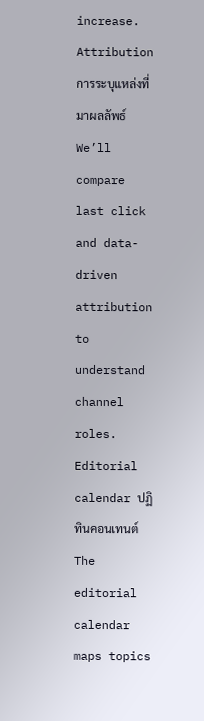increase. Attribution การระบุแหล่งที่มาผลลัพธ์ We’ll compare last click and data-driven attribution to understand channel roles. Editorial calendar ปฏิทินคอนเทนต์ The editorial calendar maps topics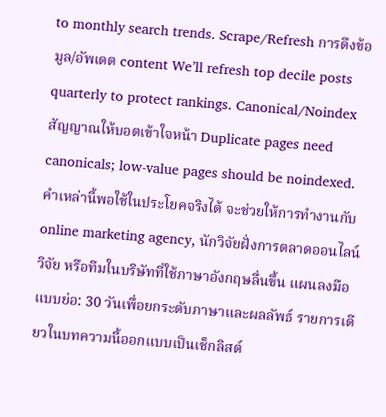to monthly search trends. Scrape/Refresh การดึงข้อมูล/อัพเดต content We’ll refresh top decile posts quarterly to protect rankings. Canonical/Noindex สัญญาณให้บอตเข้าใจหน้า Duplicate pages need canonicals; low-value pages should be noindexed. คำเหล่านี้พอใช้ในประโยคจริงได้ จะช่วยให้การทำงานกับ online marketing agency, นักวิจัยฝั่งการตลาดออนไลน์ วิจัย หรือทีมในบริษัทที่ใช้ภาษาอังกฤษลื่นขึ้น แผนลงมือแบบย่อ: 30 วันเพื่อยกระดับภาษาและผลลัพธ์ รายการเดียวในบทความนี้ออกแบบเป็นเช็กลิสต์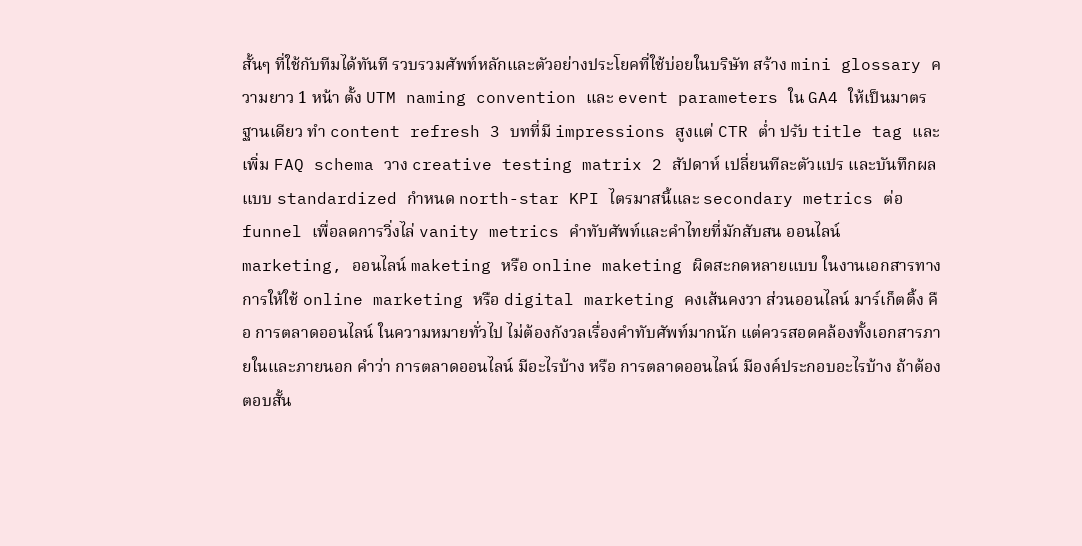สั้นๆ ที่ใช้กับทีมได้ทันที รวบรวมศัพท์หลักและตัวอย่างประโยคที่ใช้บ่อยในบริษัท สร้าง mini glossary ความยาว 1 หน้า ตั้ง UTM naming convention และ event parameters ใน GA4 ให้เป็นมาตรฐานเดียว ทำ content refresh 3 บทที่มี impressions สูงแต่ CTR ต่ำ ปรับ title tag และเพิ่ม FAQ schema วาง creative testing matrix 2 สัปดาห์ เปลี่ยนทีละตัวแปร และบันทึกผลแบบ standardized กำหนด north-star KPI ไตรมาสนี้และ secondary metrics ต่อ funnel เพื่อลดการวิ่งไล่ vanity metrics คำทับศัพท์และคำไทยที่มักสับสน ออนไลน์ marketing, ออนไลน์ maketing หรือ online maketing ผิดสะกดหลายแบบ ในงานเอกสารทางการให้ใช้ online marketing หรือ digital marketing คงเส้นคงวา ส่วนออนไลน์ มาร์เก็ตติ้ง คือ การตลาดออนไลน์ ในความหมายทั่วไป ไม่ต้องกังวลเรื่องคำทับศัพท์มากนัก แต่ควรสอดคล้องทั้งเอกสารภายในและภายนอก คำว่า การตลาดออนไลน์ มีอะไรบ้าง หรือ การตลาดออนไลน์ มีองค์ประกอบอะไรบ้าง ถ้าต้องตอบสั้น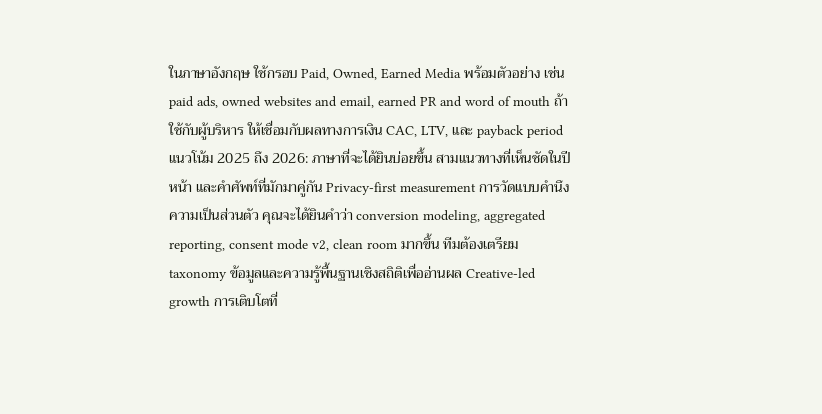ในภาษาอังกฤษ ใช้กรอบ Paid, Owned, Earned Media พร้อมตัวอย่าง เช่น paid ads, owned websites and email, earned PR and word of mouth ถ้าใช้กับผู้บริหาร ให้เชื่อมกับผลทางการเงิน CAC, LTV, และ payback period แนวโน้ม 2025 ถึง 2026: ภาษาที่จะได้ยินบ่อยขึ้น สามแนวทางที่เห็นชัดในปีหน้า และคำศัพท์ที่มักมาคู่กัน Privacy-first measurement การวัดแบบคำนึงความเป็นส่วนตัว คุณจะได้ยินคำว่า conversion modeling, aggregated reporting, consent mode v2, clean room มากขึ้น ทีมต้องเตรียม taxonomy ข้อมูลและความรู้พื้นฐานเชิงสถิติเพื่ออ่านผล Creative-led growth การเติบโตที่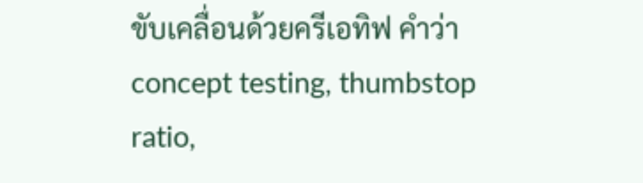ขับเคลื่อนด้วยครีเอทิฟ คำว่า concept testing, thumbstop ratio,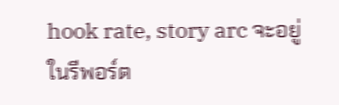hook rate, story arc จะอยู่ในรีพอร์ต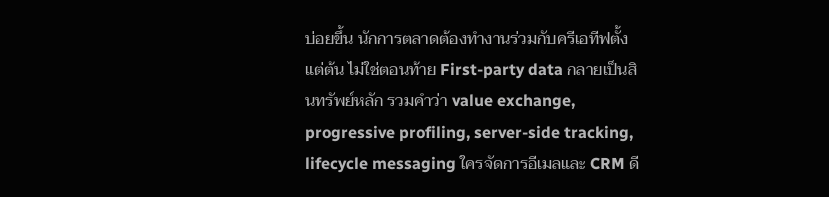บ่อยขึ้น นักการตลาดต้องทำงานร่วมกับครีเอทีฟตั้งแต่ต้น ไม่ใช่ตอนท้าย First-party data กลายเป็นสินทรัพย์หลัก รวมคำว่า value exchange, progressive profiling, server-side tracking, lifecycle messaging ใครจัดการอีเมลและ CRM ดี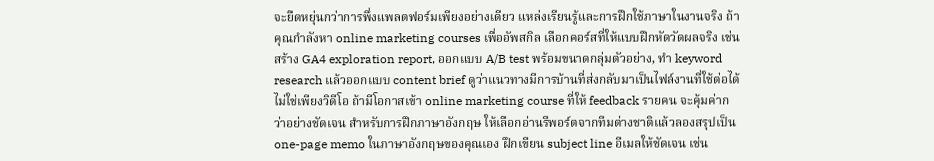จะยืดหยุ่นกว่าการพึ่งแพลตฟอร์มเพียงอย่างเดียว แหล่งเรียนรู้และการฝึกใช้ภาษาในงานจริง ถ้าคุณกำลังหา online marketing courses เพื่ออัพสกิล เลือกคอร์สที่ให้แบบฝึกหัดวัดผลจริง เช่น สร้าง GA4 exploration report, ออกแบบ A/B test พร้อมขนาดกลุ่มตัวอย่าง, ทำ keyword research แล้วออกแบบ content brief ดูว่าแนวทางมีการบ้านที่ส่งกลับมาเป็นไฟล์งานที่ใช้ต่อได้ ไม่ใช่เพียงวิดีโอ ถ้ามีโอกาสเข้า online marketing course ที่ให้ feedback รายคน จะคุ้มค่ากว่าอย่างชัดเจน สำหรับการฝึกภาษาอังกฤษ ให้เลือกอ่านรีพอร์ตจากทีมต่างชาติแล้วลองสรุปเป็น one-page memo ในภาษาอังกฤษของคุณเอง ฝึกเขียน subject line อีเมลให้ชัดเจน เช่น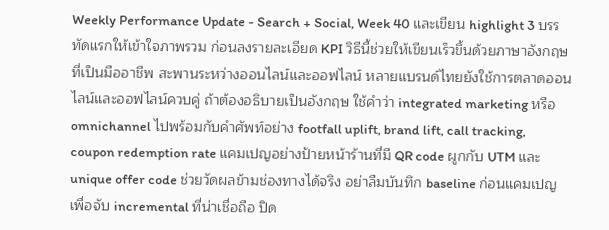Weekly Performance Update - Search + Social, Week 40 และเขียน highlight 3 บรรทัดแรกให้เข้าใจภาพรวม ก่อนลงรายละเอียด KPI วิธีนี้ช่วยให้เขียนเร็วขึ้นด้วยภาษาอังกฤษที่เป็นมืออาชีพ สะพานระหว่างออนไลน์และออฟไลน์ หลายแบรนด์ไทยยังใช้การตลาดออนไลน์และออฟไลน์ควบคู่ ถ้าต้องอธิบายเป็นอังกฤษ ใช้คำว่า integrated marketing หรือ omnichannel ไปพร้อมกับคำศัพท์อย่าง footfall uplift, brand lift, call tracking, coupon redemption rate แคมเปญอย่างป้ายหน้าร้านที่มี QR code ผูกกับ UTM และ unique offer code ช่วยวัดผลข้ามช่องทางได้จริง อย่าลืมบันทึก baseline ก่อนแคมเปญ เพื่อจับ incremental ที่น่าเชื่อถือ ปิด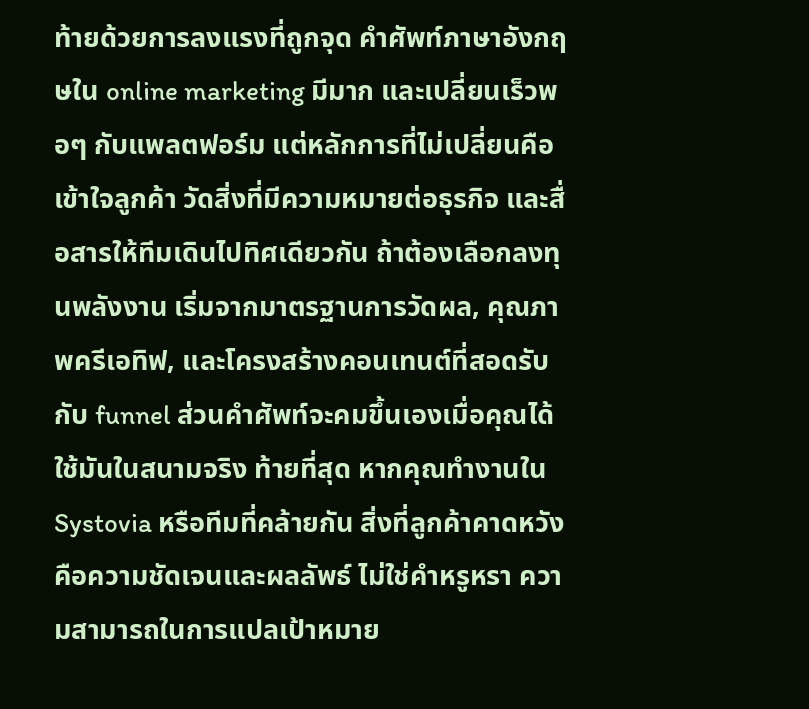ท้ายด้วยการลงแรงที่ถูกจุด คำศัพท์ภาษาอังกฤษใน online marketing มีมาก และเปลี่ยนเร็วพอๆ กับแพลตฟอร์ม แต่หลักการที่ไม่เปลี่ยนคือเข้าใจลูกค้า วัดสิ่งที่มีความหมายต่อธุรกิจ และสื่อสารให้ทีมเดินไปทิศเดียวกัน ถ้าต้องเลือกลงทุนพลังงาน เริ่มจากมาตรฐานการวัดผล, คุณภาพครีเอทิฟ, และโครงสร้างคอนเทนต์ที่สอดรับกับ funnel ส่วนคำศัพท์จะคมขึ้นเองเมื่อคุณได้ใช้มันในสนามจริง ท้ายที่สุด หากคุณทำงานใน Systovia หรือทีมที่คล้ายกัน สิ่งที่ลูกค้าคาดหวังคือความชัดเจนและผลลัพธ์ ไม่ใช่คำหรูหรา ความสามารถในการแปลเป้าหมาย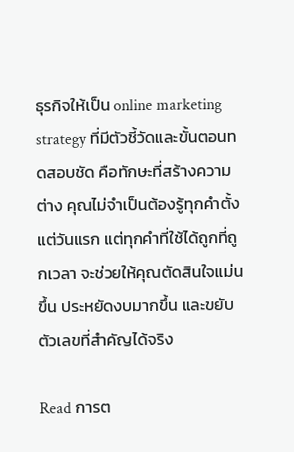ธุรกิจให้เป็น online marketing strategy ที่มีตัวชี้วัดและขั้นตอนทดสอบชัด คือทักษะที่สร้างความต่าง คุณไม่จำเป็นต้องรู้ทุกคำตั้งแต่วันแรก แต่ทุกคำที่ใช้ได้ถูกที่ถูกเวลา จะช่วยให้คุณตัดสินใจแม่นขึ้น ประหยัดงบมากขึ้น และขยับตัวเลขที่สำคัญได้จริง

Read การต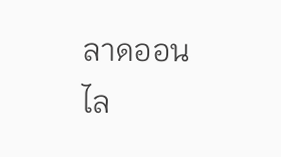ลาดออนไล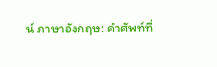น์ ภาษาอังกฤษ: คำศัพท์ที่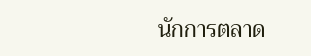นักการตลาด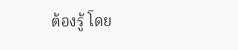ต้องรู้ โดย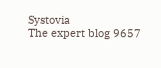Systovia
The expert blog 9657